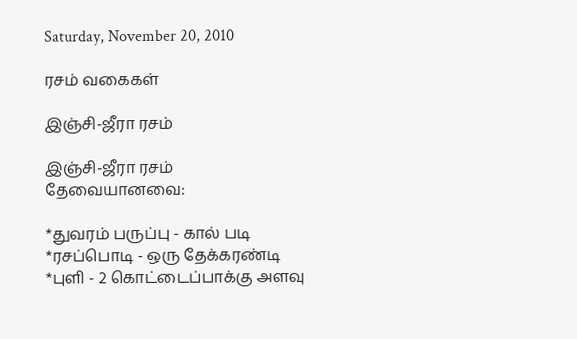Saturday, November 20, 2010

ரசம் வகைகள்

இஞ்சி-ஜீரா ரசம்

இஞ்சி-ஜீரா ரசம்
தேவையானவை:

*துவரம் பருப்பு - கால் படி
*ரசப்பொடி - ஒரு தேக்கரண்டி
*புளி - 2 கொட்டைப்பாக்கு அளவு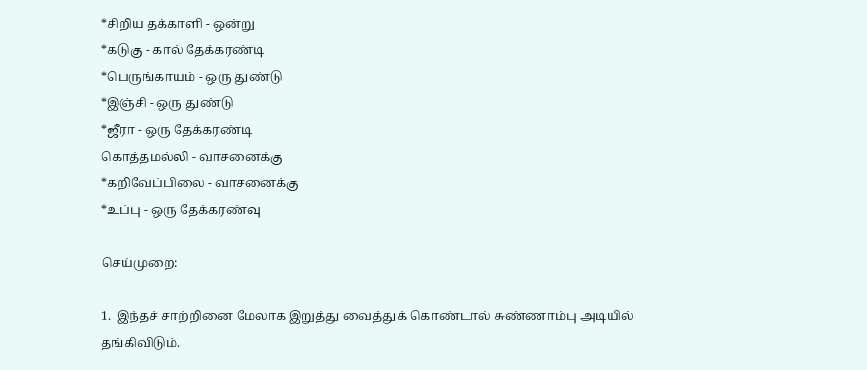*சிறிய தக்காளி - ஒன்று
*கடுகு - கால் தேக்கரண்டி
*பெருங்காயம் - ஒரு துண்டு
*இஞ்சி - ஒரு துண்டு
*ஜீரா - ஒரு தேக்கரண்டி
கொத்தமல்லி - வாசனைக்கு
*கறிவேப்பிலை - வாசனைக்கு
*உப்பு - ஒரு தேக்கரண்வு

செய்முறை:

1.  இந்தச் சாற்றினை மேலாக இறுத்து வைத்துக் கொண்டால் சுண்ணாம்பு அடியில் தங்கிவிடும்.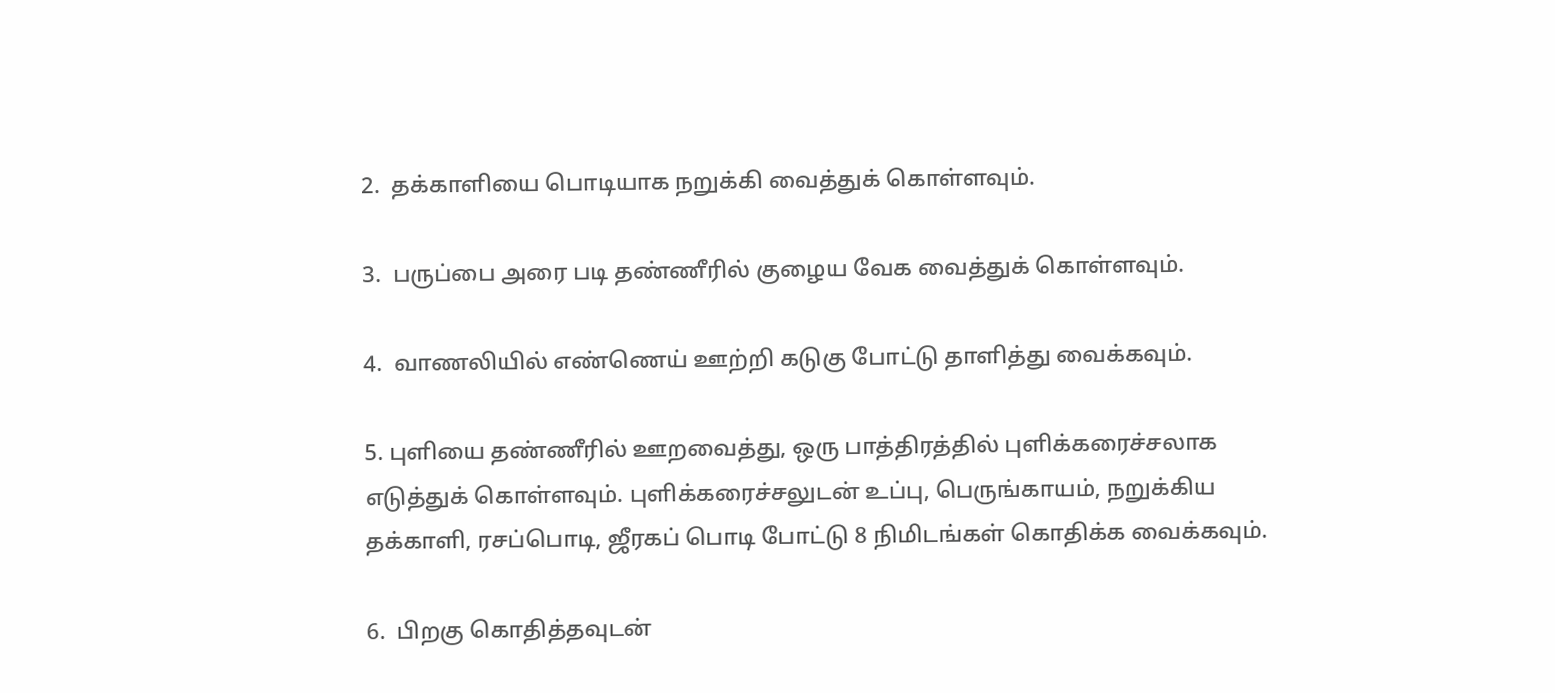2.  தக்காளியை பொடியாக நறுக்கி வைத்துக் கொள்ளவும்.

3.  பருப்பை அரை படி தண்ணீரில் குழைய வேக வைத்துக் கொள்ளவும்.

4.  வாணலியில் எண்ணெய் ஊற்றி கடுகு போட்டு தாளித்து வைக்கவும்.

5. புளியை தண்ணீரில் ஊறவைத்து, ஒரு பாத்திரத்தில் புளிக்கரைச்சலாக எடுத்துக் கொள்ளவும். புளிக்கரைச்சலுடன் உப்பு, பெருங்காயம், நறுக்கிய தக்காளி, ரசப்பொடி, ஜீரகப் பொடி போட்டு 8 நிமிடங்கள் கொதிக்க வைக்கவும்.

6.  பிறகு கொதித்தவுடன்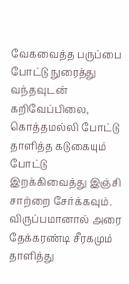வேகவைத்த பருப்பை போட்டு நுரைத்து வந்தவுடன் கறிவேப்பிலை, கொத்தமல்லி போட்டு தாளித்த கடுகையும் போட்டு இறக்கிவைத்து இஞ்சி சாற்றை சேர்க்கவும்.
விருப்பமானால் அரை தேக்கரண்டி சீரகமும் தாளித்து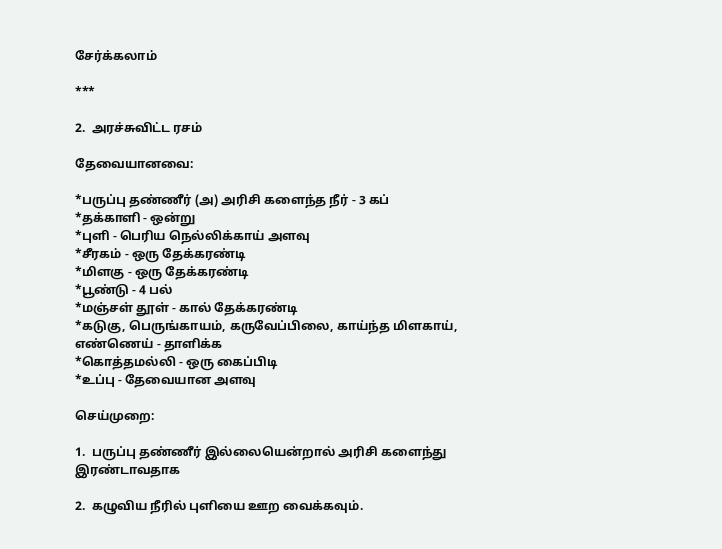சேர்க்கலாம்

***

2.  அரச்சுவிட்ட ரசம்

தேவையானவை:

*பருப்பு தண்ணீர் (அ) அரிசி களைந்த நீர் - 3 கப்
*தக்காளி - ஒன்று
*புளி - பெரிய நெல்லிக்காய் அளவு
*சீரகம் - ஒரு தேக்கரண்டி
*மிளகு - ஒரு தேக்கரண்டி
*பூண்டு - 4 பல்
*மஞ்சள் தூள் - கால் தேக்கரண்டி
*கடுகு, பெருங்காயம், கருவேப்பிலை, காய்ந்த மிளகாய், எண்ணெய் - தாளிக்க
*கொத்தமல்லி - ஒரு கைப்பிடி
*உப்பு - தேவையான அளவு

செய்முறை:

1.  பருப்பு தண்ணீர் இல்லையென்றால் அரிசி களைந்து இரண்டாவதாக

2.  கழுவிய நீரில் புளியை ஊற வைக்கவும்.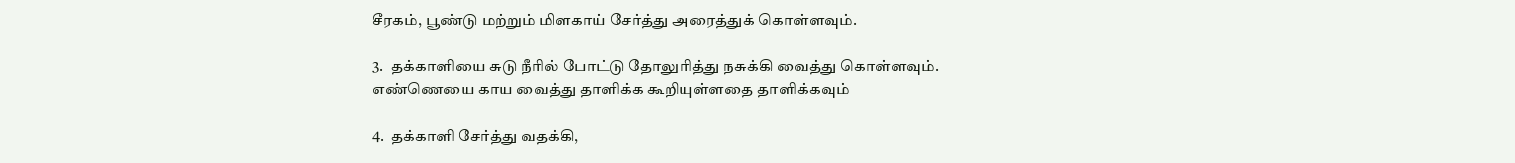சீரகம், பூண்டு மற்றும் மிளகாய் சேர்த்து அரைத்துக் கொள்ளவும்.

3.  தக்காளியை சுடு நீரில் போட்டு தோலுரித்து நசுக்கி வைத்து கொள்ளவும். எண்ணெயை காய வைத்து தாளிக்க கூறியுள்ளதை தாளிக்கவும்

4.  தக்காளி சேர்த்து வதக்கி,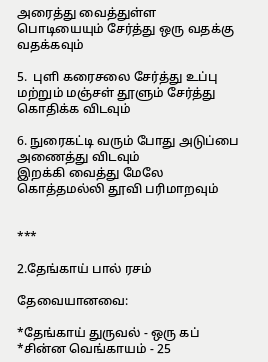அரைத்து வைத்துள்ள பொடியையும் சேர்த்து ஒரு வதக்கு வதக்கவும்

5.  புளி கரைசலை சேர்த்து உப்பு மற்றும் மஞ்சள் தூளும் சேர்த்து கொதிக்க விடவும்

6. நுரைகட்டி வரும் போது அடுப்பை அணைத்து விடவும்
இறக்கி வைத்து மேலே கொத்தமல்லி தூவி பரிமாறவும்


***

2.தேங்காய் பால் ரசம்

தேவையானவை:

*தேங்காய் துருவல் - ஒரு கப்
*சின்ன வெங்காயம் - 25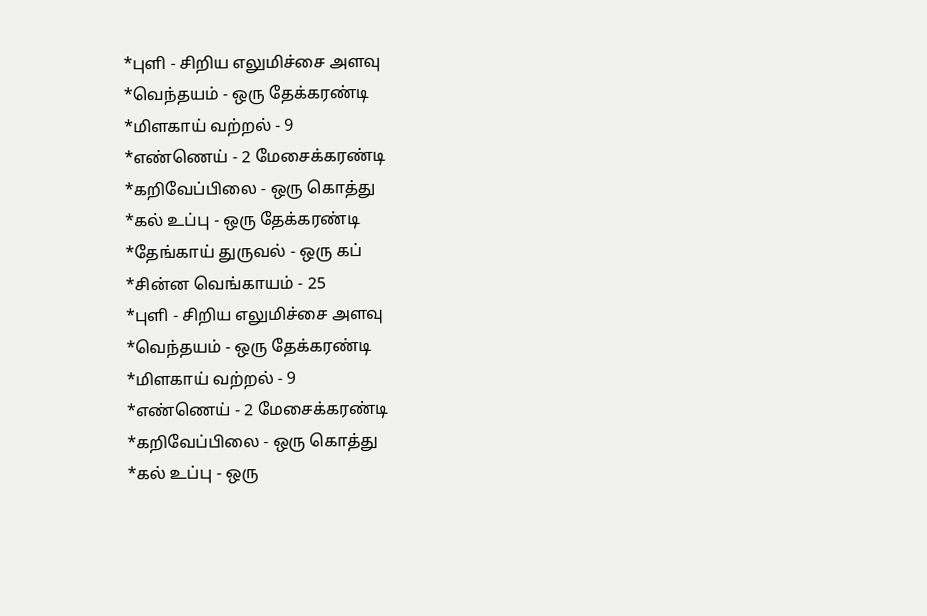*புளி - சிறிய எலுமிச்சை அளவு
*வெந்தயம் - ஒரு தேக்கரண்டி
*மிளகாய் வற்றல் - 9
*எண்ணெய் - 2 மேசைக்கரண்டி
*கறிவேப்பிலை - ஒரு கொத்து
*கல் உப்பு - ஒரு தேக்கரண்டி
*தேங்காய் துருவல் - ஒரு கப்
*சின்ன வெங்காயம் - 25
*புளி - சிறிய எலுமிச்சை அளவு
*வெந்தயம் - ஒரு தேக்கரண்டி
*மிளகாய் வற்றல் - 9
*எண்ணெய் - 2 மேசைக்கரண்டி
*கறிவேப்பிலை - ஒரு கொத்து
*கல் உப்பு - ஒரு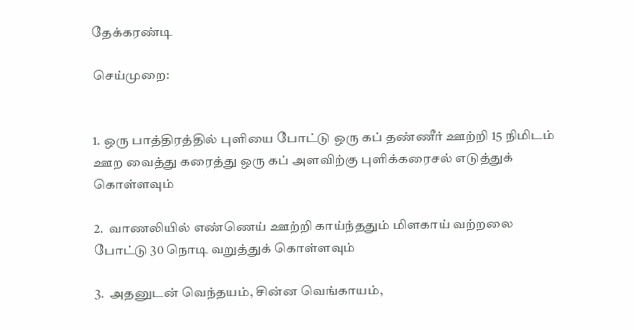தேக்கரண்டி

செய்முறை:


1. ஒரு பாத்திரத்தில் புளியை போட்டு ஒரு கப் தண்ணீர் ஊற்றி 15 நிமிடம் ஊற வைத்து கரைத்து ஒரு கப் அளவிற்கு புளிக்கரைசல் எடுத்துக் கொள்ளவும்

2.  வாணலியில் எண்ணெய் ஊற்றி காய்ந்ததும் மிளகாய் வற்றலை போட்டு 30 நொடி வறுத்துக் கொள்ளவும்

3.  அதனுடன் வெந்தயம், சின்ன வெங்காயம்,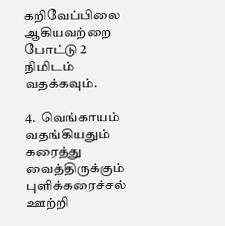கறிவேப்பிலை ஆகியவற்றை போட்டு 2 நிமிடம் வதக்கவும்.

4.  வெங்காயம் வதங்கியதும் கரைத்து வைத்திருக்கும் புளிக்கரைச்சல் ஊற்றி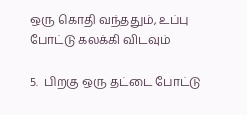ஒரு கொதி வந்ததும், உப்பு போட்டு கலக்கி விடவும்

5.  பிறகு ஒரு தட்டை போட்டு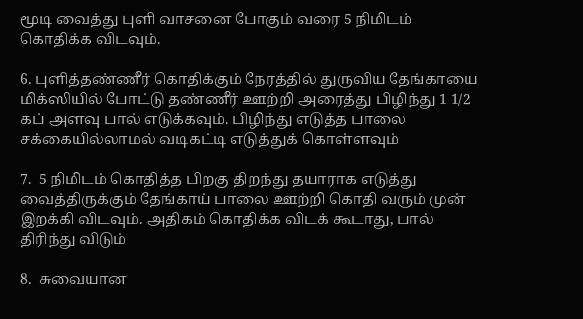மூடி வைத்து புளி வாசனை போகும் வரை 5 நிமிடம் கொதிக்க விடவும்.

6. புளித்தண்ணீர் கொதிக்கும் நேரத்தில் துருவிய தேங்காயை மிக்ஸியில் போட்டு தண்ணீர் ஊற்றி அரைத்து பிழிந்து 1 1/2 கப் அளவு பால் எடுக்கவும். பிழிந்து எடுத்த பாலை சக்கையில்லாமல் வடிகட்டி எடுத்துக் கொள்ளவும்

7.  5 நிமிடம் கொதித்த பிறகு திறந்து தயாராக எடுத்து வைத்திருக்கும் தேங்காய் பாலை ஊற்றி கொதி வரும் முன் இறக்கி விடவும். அதிகம் கொதிக்க விடக் கூடாது, பால் திரிந்து விடும்

8.  சுவையான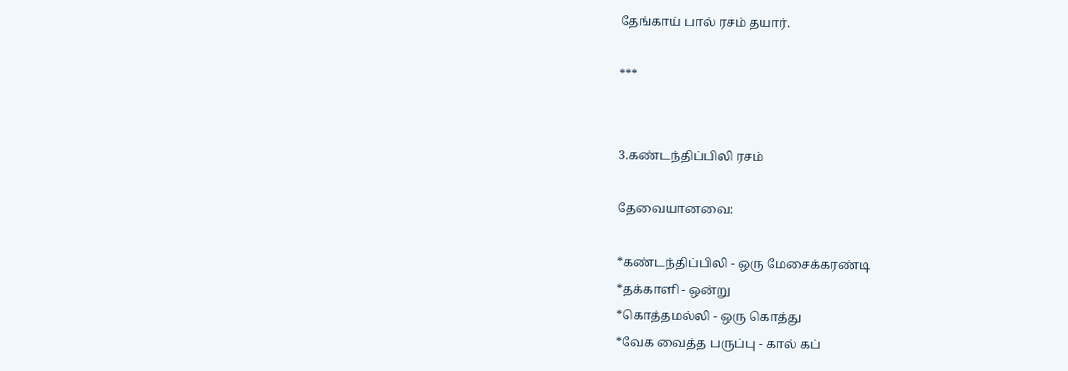தேங்காய் பால் ரசம் தயார்.

***


3.கண்டந்திப்பிலி ரசம்

தேவையானவை:

*கண்டந்திப்பிலி - ஒரு மேசைக்கரண்டி
*தக்காளி - ஒன்று
*கொத்தமல்லி - ஒரு கொத்து
*வேக வைத்த பருப்பு - கால் கப்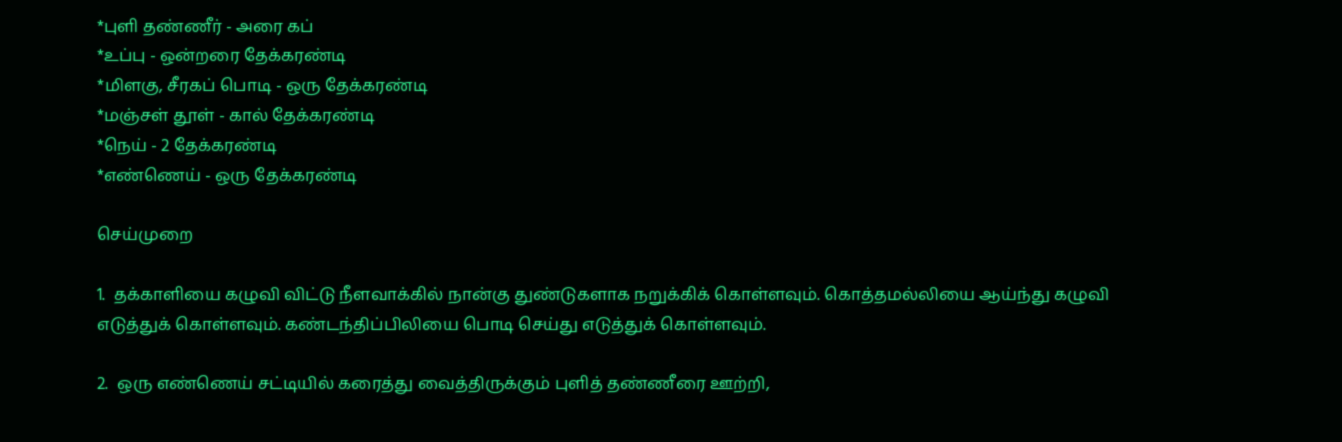*புளி தண்ணீர் - அரை கப்
*உப்பு - ஒன்றரை தேக்கரண்டி
*மிளகு, சீரகப் பொடி - ஒரு தேக்கரண்டி
*மஞ்சள் தூள் - கால் தேக்கரண்டி
*நெய் - 2 தேக்கரண்டி
*எண்ணெய் - ஒரு தேக்கரண்டி

செய்முறை

1.  தக்காளியை கழுவி விட்டு நீளவாக்கில் நான்கு துண்டுகளாக நறுக்கிக் கொள்ளவும். கொத்தமல்லியை ஆய்ந்து கழுவி எடுத்துக் கொள்ளவும். கண்டந்திப்பிலியை பொடி செய்து எடுத்துக் கொள்ளவும்.

2.  ஒரு எண்ணெய் சட்டியில் கரைத்து வைத்திருக்கும் புளித் தண்ணீரை ஊற்றி,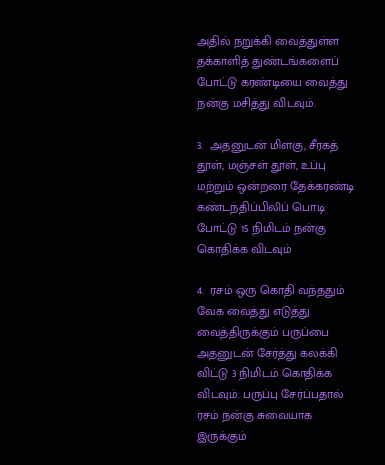அதில் நறுக்கி வைத்துள்ள தக்காளித் துண்டங்களைப் போட்டு கரண்டியை வைத்து நன்கு மசித்து விடவும்.

3.  அதனுடன் மிளகு, சீரகத் தூள், மஞ்சள் தூள், உப்பு மற்றும் ஒன்றரை தேக்கரண்டி கண்டந்திப்பிலிப் பொடி போட்டு 15 நிமிடம் நன்கு கொதிக்க விடவும்

4.  ரசம் ஒரு கொதி வந்ததும் வேக வைத்து எடுத்து வைத்திருக்கும் பருப்பை அதனுடன் சேர்த்து கலக்கி விட்டு 3 நிமிடம் கொதிக்க விடவும். பருப்பு சேர்ப்பதால் ரசம் நன்கு சுவையாக இருக்கும்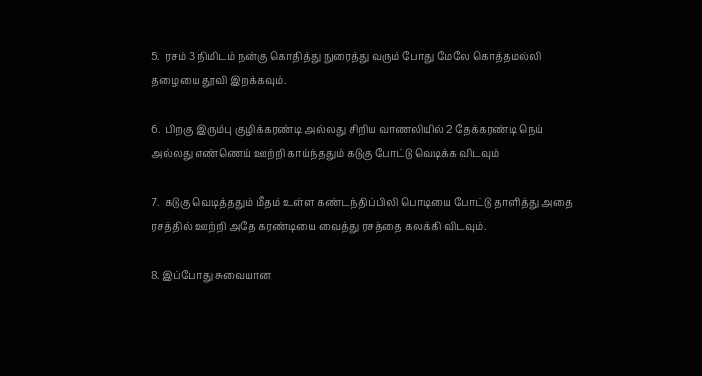5.  ரசம் 3 நிமிடம் நன்கு கொதித்து நுரைத்து வரும் போது மேலே கொத்தமல்லி தழையை தூவி இறக்கவும்.

6.  பிறகு இரும்பு குழிக்கரண்டி அல்லது சிறிய வாணலியில் 2 தேக்கரண்டி நெய் அல்லது எண்ணெய் ஊற்றி காய்ந்ததும் கடுகு போட்டு வெடிக்க விடவும்

7.  கடுகு வெடித்ததும் மீதம் உள்ள கண்டந்திப்பிலி பொடியை போட்டு தாளித்து அதை ரசத்தில் ஊற்றி அதே கரண்டியை வைத்து ரசத்தை கலக்கி விடவும்.

8. இப்போது சுவையான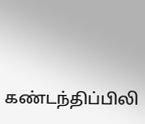கண்டந்திப்பிலி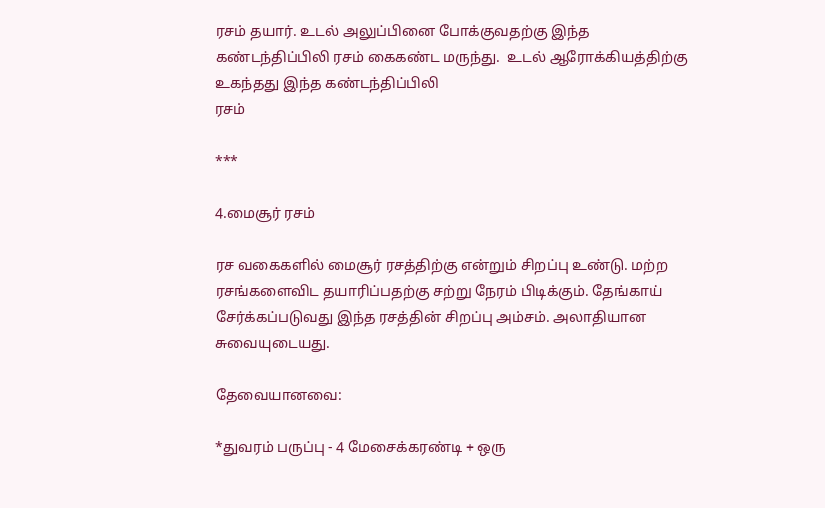ரசம் தயார். உடல் அலுப்பினை போக்குவதற்கு இந்த கண்டந்திப்பிலி ரசம் கைகண்ட மருந்து.  உடல் ஆரோக்கியத்திற்கு உகந்தது இந்த கண்டந்திப்பிலி
ரசம்

***

4.மைசூர் ரசம்

ரச வகைகளில் மைசூர் ரசத்திற்கு என்றும் சிறப்பு உண்டு. மற்ற ரசங்களைவிட தயாரிப்பதற்கு சற்று நேரம் பிடிக்கும். தேங்காய் சேர்க்கப்படுவது இந்த ரசத்தின் சிறப்பு அம்சம். அலாதியான சுவையுடையது.

தேவையானவை:

*துவரம் பருப்பு - 4 மேசைக்கரண்டி + ஒரு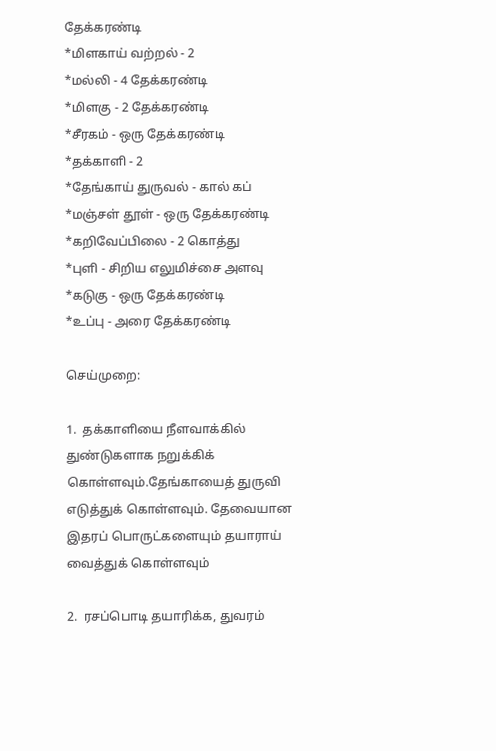தேக்கரண்டி
*மிளகாய் வற்றல் - 2
*மல்லி - 4 தேக்கரண்டி
*மிளகு - 2 தேக்கரண்டி
*சீரகம் - ஒரு தேக்கரண்டி
*தக்காளி - 2
*தேங்காய் துருவல் - கால் கப்
*மஞ்சள் தூள் - ஒரு தேக்கரண்டி
*கறிவேப்பிலை - 2 கொத்து
*புளி - சிறிய எலுமிச்சை அளவு
*கடுகு - ஒரு தேக்கரண்டி
*உப்பு - அரை தேக்கரண்டி

செய்முறை:

1.  தக்காளியை நீளவாக்கில் துண்டுகளாக நறுக்கிக் கொள்ளவும்.தேங்காயைத் துருவி எடுத்துக் கொள்ளவும். தேவையான இதரப் பொருட்களையும் தயாராய் வைத்துக் கொள்ளவும்

2.  ரசப்பொடி தயாரிக்க, துவரம்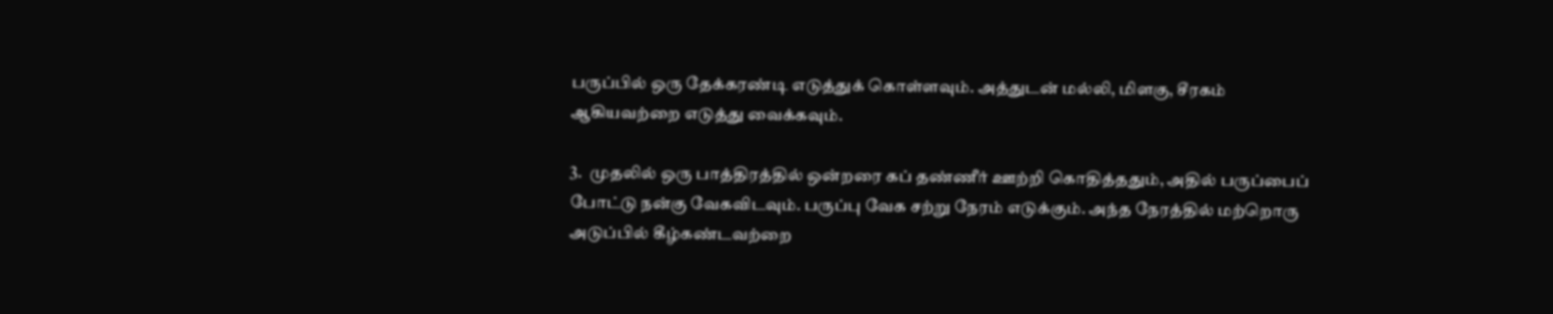பருப்பில் ஒரு தேக்கரண்டி எடுத்துக் கொள்ளவும். அத்துடன் மல்லி, மிளகு, சீரகம் ஆகியவற்றை எடுத்து வைக்கவும்.

3.  முதலில் ஒரு பாத்திரத்தில் ஒன்றரை கப் தண்ணீர் ஊற்றி கொதித்ததும், அதில் பருப்பைப் போட்டு நன்கு வேகவிடவும். பருப்பு வேக சற்று நேரம் எடுக்கும். அந்த நேரத்தில் மற்றொரு அடுப்பில் கீழ்கண்டவற்றை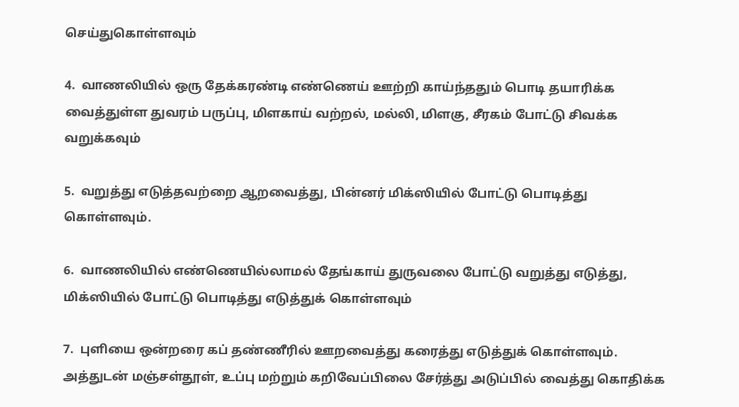செய்துகொள்ளவும்

4.  வாணலியில் ஒரு தேக்கரண்டி எண்ணெய் ஊற்றி காய்ந்ததும் பொடி தயாரிக்க வைத்துள்ள துவரம் பருப்பு, மிளகாய் வற்றல், மல்லி, மிளகு, சீரகம் போட்டு சிவக்க வறுக்கவும்

5.  வறுத்து எடுத்தவற்றை ஆறவைத்து, பின்னர் மிக்ஸியில் போட்டு பொடித்து கொள்ளவும்.

6.  வாணலியில் எண்ணெயில்லாமல் தேங்காய் துருவலை போட்டு வறுத்து எடுத்து, மிக்ஸியில் போட்டு பொடித்து எடுத்துக் கொள்ளவும்

7.  புளியை ஒன்றரை கப் தண்ணீரில் ஊறவைத்து கரைத்து எடுத்துக் கொள்ளவும். அத்துடன் மஞ்சள்தூள், உப்பு மற்றும் கறிவேப்பிலை சேர்த்து அடுப்பில் வைத்து கொதிக்க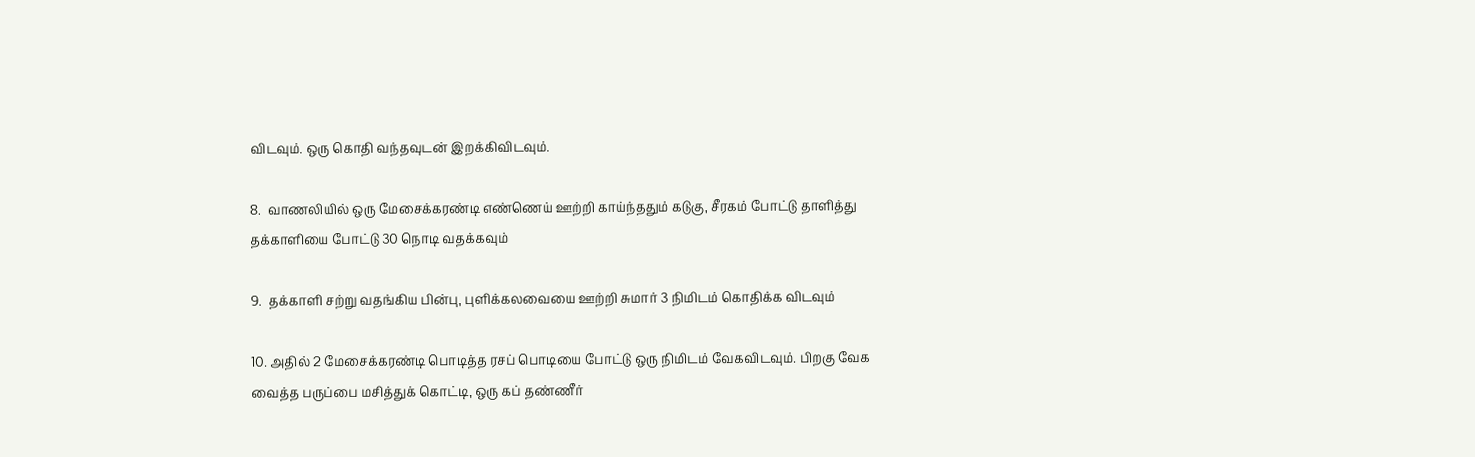விடவும். ஒரு கொதி வந்தவுடன் இறக்கிவிடவும்.

8.  வாணலியில் ஒரு மேசைக்கரண்டி எண்ணெய் ஊற்றி காய்ந்ததும் கடுகு, சீரகம் போட்டு தாளித்து தக்காளியை போட்டு 30 நொடி வதக்கவும்

9.  தக்காளி சற்று வதங்கிய பின்பு, புளிக்கலவையை ஊற்றி சுமார் 3 நிமிடம் கொதிக்க விடவும்

10. அதில் 2 மேசைக்கரண்டி பொடித்த ரசப் பொடியை போட்டு ஒரு நிமிடம் வேகவிடவும். பிறகு வேக வைத்த பருப்பை மசித்துக் கொட்டி, ஒரு கப் தண்ணீர்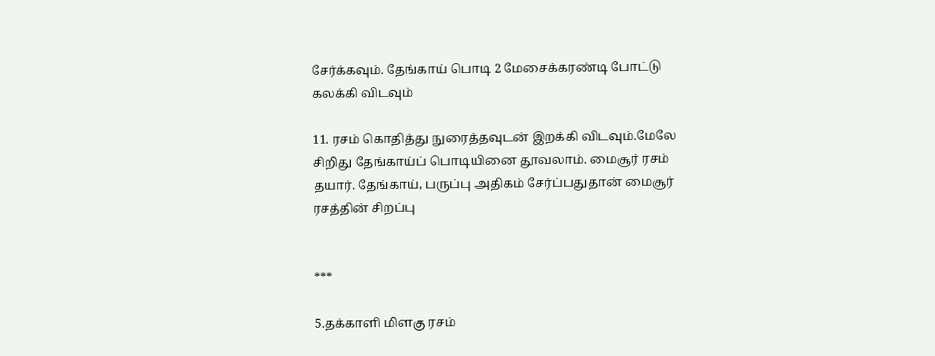சேர்க்கவும். தேங்காய் பொடி 2 மேசைக்கரண்டி போட்டு கலக்கி விடவும்

11. ரசம் கொதித்து நுரைத்தவுடன் இறக்கி விடவும்.மேலே சிறிது தேங்காய்ப் பொடியினை தூவலாம். மைசூர் ரசம் தயார். தேங்காய், பருப்பு அதிகம் சேர்ப்பதுதான் மைசூர் ரசத்தின் சிறப்பு


***

5.தக்காளி மிளகு ரசம்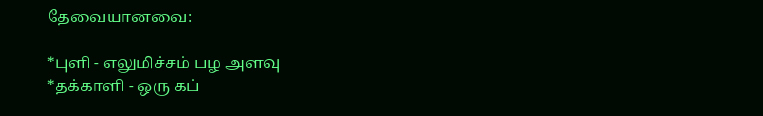தேவையானவை:

*புளி - எலுமிச்சம் பழ அளவு
*தக்காளி - ஒரு கப்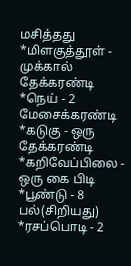மசித்தது
*மிளகுத்தூள் - முக்கால் தேக்கரண்டி
*நெய் - 2 மேசைக்கரண்டி
*கடுகு - ஒரு தேக்கரண்டி
*கறிவேப்பிலை - ஒரு கை பிடி
*பூண்டு - 8 பல்(சிறியது)
*ரசப்பொடி - 2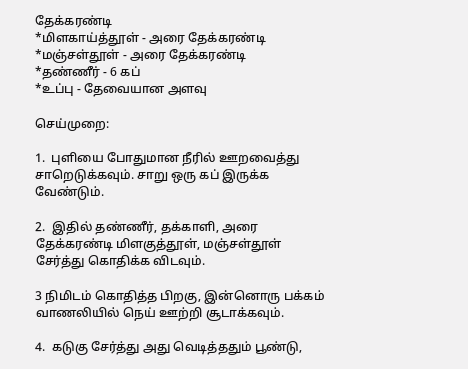தேக்கரண்டி
*மிளகாய்த்தூள் - அரை தேக்கரண்டி
*மஞ்சள்தூள் - அரை தேக்கரண்டி
*தண்ணீர் - 6 கப்
*உப்பு - தேவையான அளவு

செய்முறை:

1.  புளியை போதுமான நீரில் ஊறவைத்து சாறெடுக்கவும். சாறு ஒரு கப் இருக்க வேண்டும்.

2.  இதில் தண்ணீர், தக்காளி, அரை தேக்கரண்டி மிளகுத்தூள், மஞ்சள்தூள் சேர்த்து கொதிக்க விடவும்.

3 நிமிடம் கொதித்த பிறகு, இன்னொரு பக்கம் வாணலியில் நெய் ஊற்றி சூடாக்கவும்.

4.  கடுகு சேர்த்து அது வெடித்ததும் பூண்டு,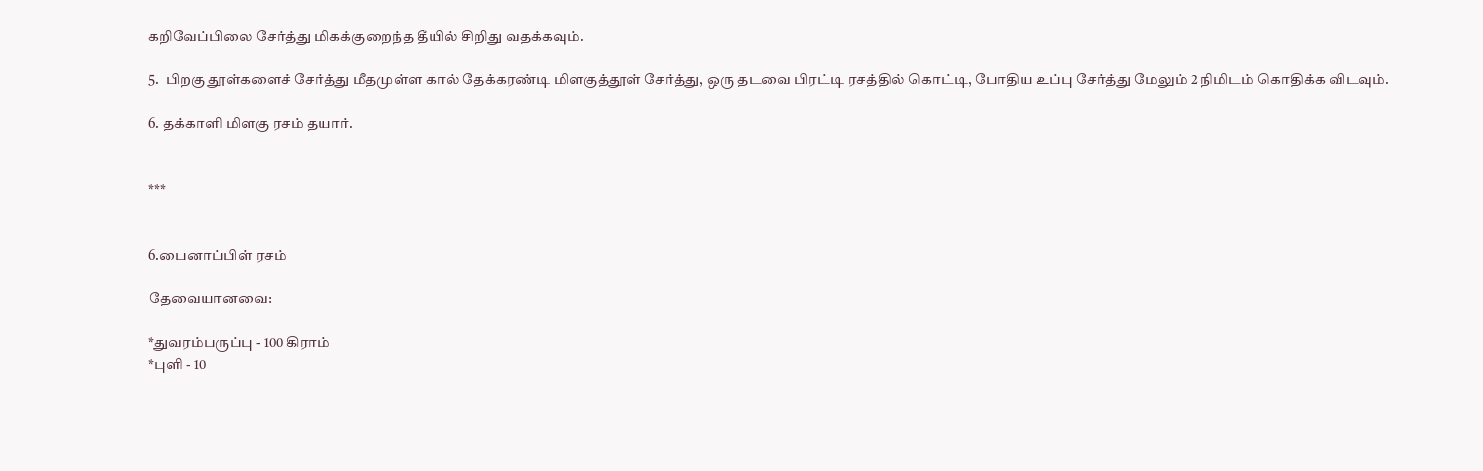கறிவேப்பிலை சேர்த்து மிகக்குறைந்த தீயில் சிறிது வதக்கவும்.

5.  பிறகு தூள்களைச் சேர்த்து மீதமுள்ள கால் தேக்கரண்டி மிளகுத்தூள் சேர்த்து, ஒரு தடவை பிரட்டி ரசத்தில் கொட்டி, போதிய உப்பு சேர்த்து மேலும் 2 நிமிடம் கொதிக்க விடவும்.

6. தக்காளி மிளகு ரசம் தயார்.


***


6.பைனாப்பிள் ரசம்

தேவையானவை:

*துவரம்பருப்பு - 100 கிராம்
*புளி - 10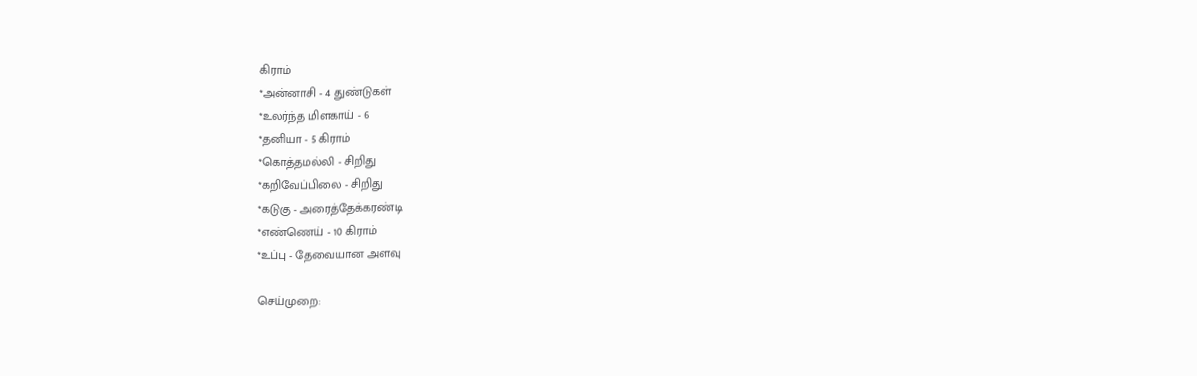கிராம்
*அன்னாசி - 4 துண்டுகள்
*உலர்ந்த மிளகாய் - 6
*தனியா - 5 கிராம்
*கொத்தமல்லி - சிறிது
*கறிவேப்பிலை - சிறிது
*கடுகு - அரைத்தேக்கரண்டி
*எண்ணெய் - 10 கிராம்
*உப்பு - தேவையான அளவு

செய்முறை: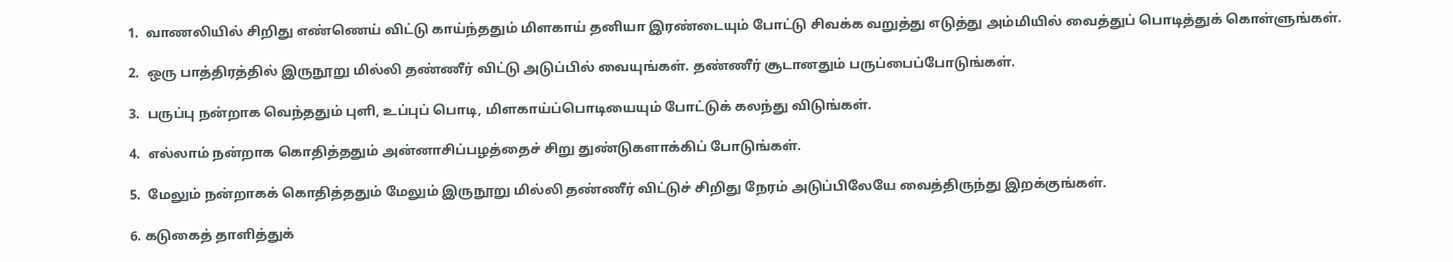1.  வாணலியில் சிறிது எண்ணெய் விட்டு காய்ந்ததும் மிளகாய் தனியா இரண்டையும் போட்டு சிவக்க வறுத்து எடுத்து அம்மியில் வைத்துப் பொடித்துக் கொள்ளுங்கள்.

2.  ஒரு பாத்திரத்தில் இருநூறு மில்லி தண்ணீர் விட்டு அடுப்பில் வையுங்கள். தண்ணீர் சூடானதும் பருப்பைப்போடுங்கள்.

3.  பருப்பு நன்றாக வெந்ததும் புளி, உப்புப் பொடி, மிளகாய்ப்பொடியையும் போட்டுக் கலந்து விடுங்கள்.

4.  எல்லாம் நன்றாக கொதித்ததும் அன்னாசிப்பழத்தைச் சிறு துண்டுகளாக்கிப் போடுங்கள்.

5.  மேலும் நன்றாகக் கொதித்ததும் மேலும் இருநூறு மில்லி தண்ணீர் விட்டுச் சிறிது நேரம் அடுப்பிலேயே வைத்திருந்து இறக்குங்கள்.

6. கடுகைத் தாளித்துக்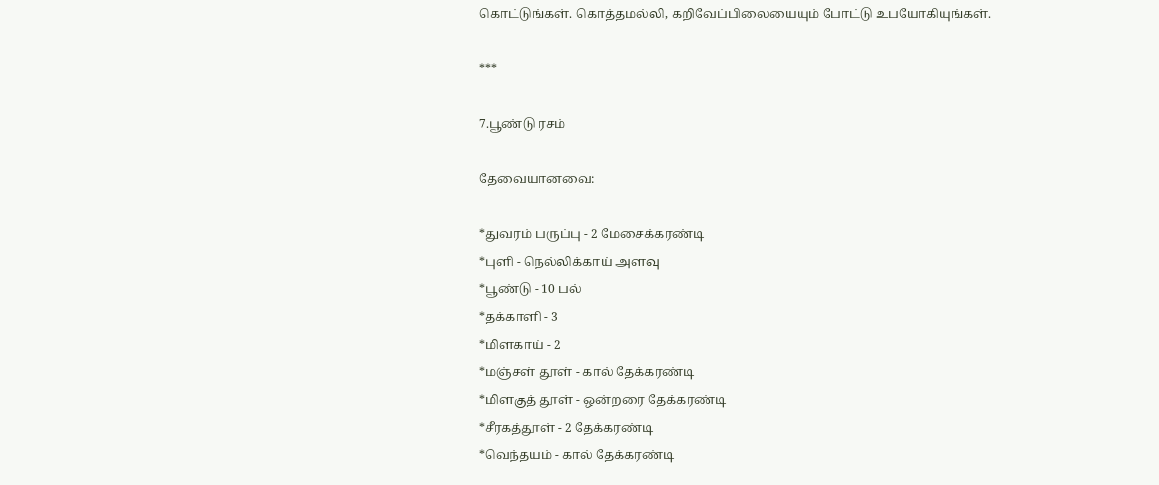கொட்டுங்கள். கொத்தமல்லி, கறிவேப்பிலையையும் போட்டு உபயோகியுங்கள்.

***

7.பூண்டு ரசம்

தேவையானவை:

*துவரம் பருப்பு - 2 மேசைக்கரண்டி
*புளி - நெல்லிக்காய் அளவு
*பூண்டு - 10 பல்
*தக்காளி - 3
*மிளகாய் - 2
*மஞ்சள் தூள் - கால் தேக்கரண்டி
*மிளகுத் தூள் - ஒன்றரை தேக்கரண்டி
*சீரகத்தூள் - 2 தேக்கரண்டி
*வெந்தயம் - கால் தேக்கரண்டி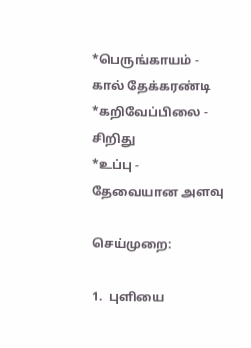*பெருங்காயம் - கால் தேக்கரண்டி
*கறிவேப்பிலை - சிறிது
*உப்பு - தேவையான அளவு

செய்முறை:

1.  புளியை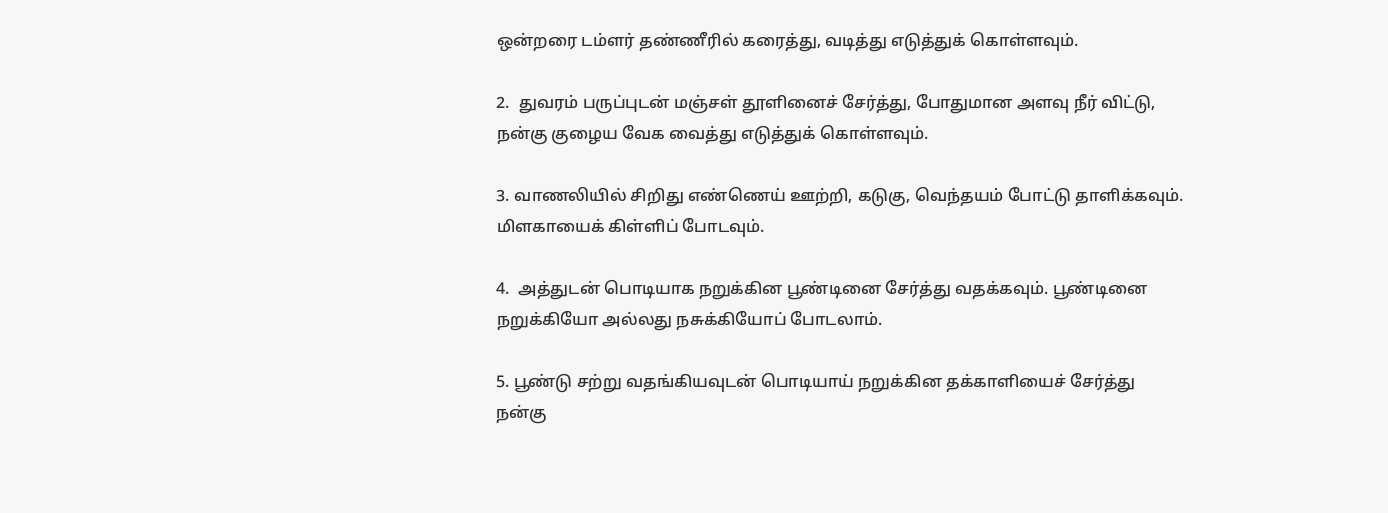ஒன்றரை டம்ளர் தண்ணீரில் கரைத்து, வடித்து எடுத்துக் கொள்ளவும்.

2.  துவரம் பருப்புடன் மஞ்சள் தூளினைச் சேர்த்து, போதுமான அளவு நீர் விட்டு, நன்கு குழைய வேக வைத்து எடுத்துக் கொள்ளவும்.

3. வாணலியில் சிறிது எண்ணெய் ஊற்றி, கடுகு, வெந்தயம் போட்டு தாளிக்கவும். மிளகாயைக் கிள்ளிப் போடவும்.

4.  அத்துடன் பொடியாக நறுக்கின பூண்டினை சேர்த்து வதக்கவும். பூண்டினை நறுக்கியோ அல்லது நசுக்கியோப் போடலாம்.

5. பூண்டு சற்று வதங்கியவுடன் பொடியாய் நறுக்கின தக்காளியைச் சேர்த்து நன்கு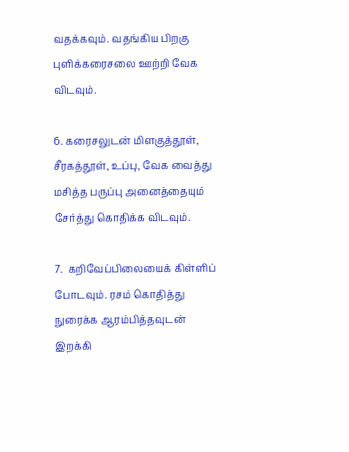வதக்கவும். வதங்கிய பிறகு புளிக்கரைசலை ஊற்றி வேக விடவும்.

6. கரைசலுடன் மிளகுத்தூள், சீரகத்தூள், உப்பு, வேக வைத்து மசித்த பருப்பு அனைத்தையும் சேர்த்து கொதிக்க விடவும்.

7.  கறிவேப்பிலையைக் கிள்ளிப் போடவும். ரசம் கொதித்து நுரைக்க ஆரம்பித்தவுடன் இறக்கி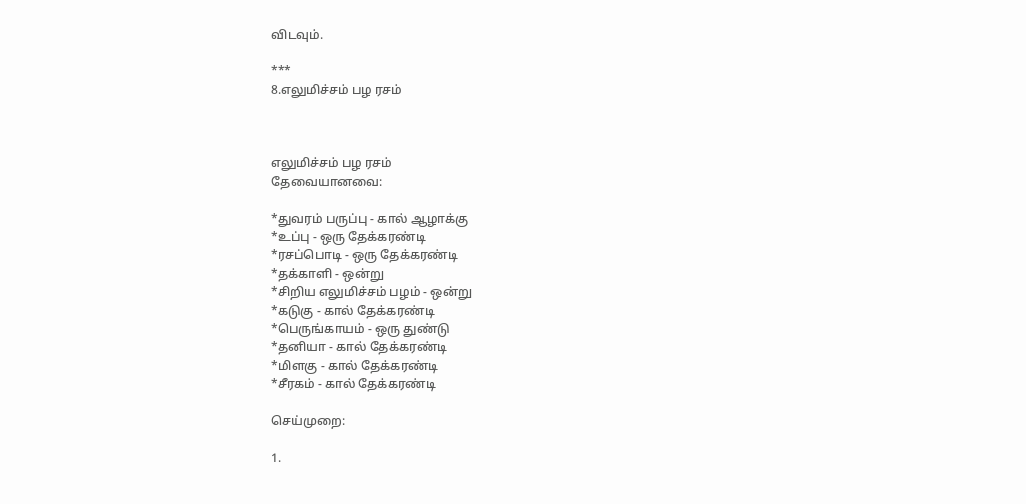விடவும்.

***
8.எலுமிச்சம் பழ ரசம்



எலுமிச்சம் பழ ரசம்
தேவையானவை:

*துவரம் பருப்பு - கால் ஆழாக்கு
*உப்பு - ஒரு தேக்கரண்டி
*ரசப்பொடி - ஒரு தேக்கரண்டி
*தக்காளி - ஒன்று
*சிறிய எலுமிச்சம் பழம் - ஒன்று
*கடுகு - கால் தேக்கரண்டி
*பெருங்காயம் - ஒரு துண்டு
*தனியா - கால் தேக்கரண்டி
*மிளகு - கால் தேக்கரண்டி
*சீரகம் - கால் தேக்கரண்டி

செய்முறை:

1.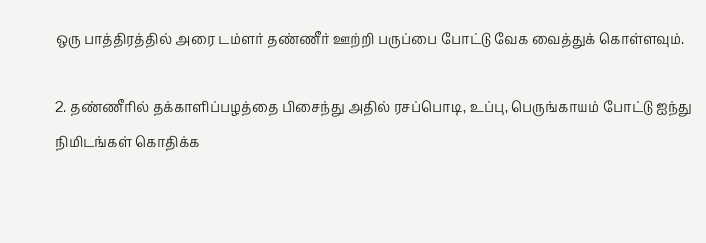ஒரு பாத்திரத்தில் அரை டம்ளர் தண்ணீர் ஊற்றி பருப்பை போட்டு வேக வைத்துக் கொள்ளவும்.

2. தண்ணீரில் தக்காளிப்பழத்தை பிசைந்து அதில் ரசப்பொடி, உப்பு, பெருங்காயம் போட்டு ஐந்து நிமிடங்கள் கொதிக்க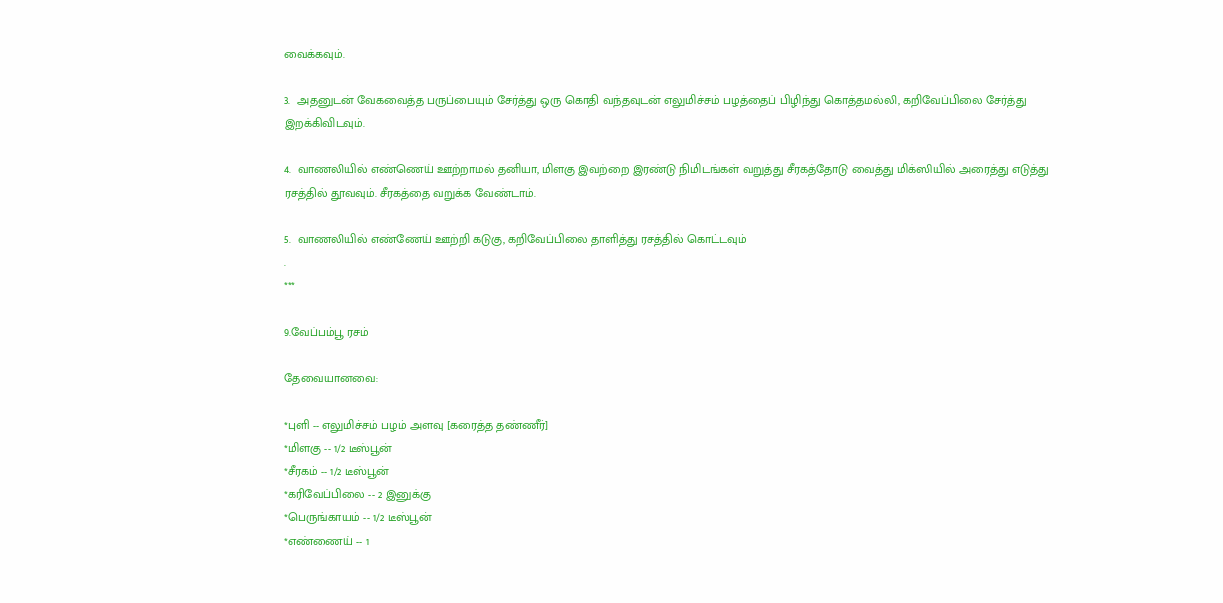வைக்கவும்.

3.  அதனுடன் வேகவைத்த பருப்பையும் சேர்த்து ஒரு கொதி வந்தவுடன் எலுமிச்சம் பழத்தைப் பிழிந்து கொத்தமல்லி, கறிவேப்பிலை சேர்த்து இறக்கிவிடவும்.

4.  வாணலியில் எண்ணெய் ஊற்றாமல் தனியா, மிளகு இவற்றை இரண்டு நிமிடங்கள் வறுத்து சீரகத்தோடு வைத்து மிக்ஸியில் அரைத்து எடுத்து ரசத்தில் தூவவும். சீரகத்தை வறுக்க வேண்டாம்.

5.  வாணலியில் எண்ணேய் ஊற்றி கடுகு, கறிவேப்பிலை தாளித்து ரசத்தில் கொட்டவும்
.
***

9.வேப்பம்பூ ரசம்

தேவையானவை:

*புளி -- எலுமிச்சம் பழம் அளவு [கரைத்த தண்ணீர்]
*மிளகு -- 1/2 டீஸ்பூன்
*சீரகம் -- 1/2 டீஸ்பூன்
*கரிவேப்பிலை -- 2 இனுக்கு
*பெருங்காயம் -- 1/2 டீஸ்பூன்
*எண்ணைய் -- 1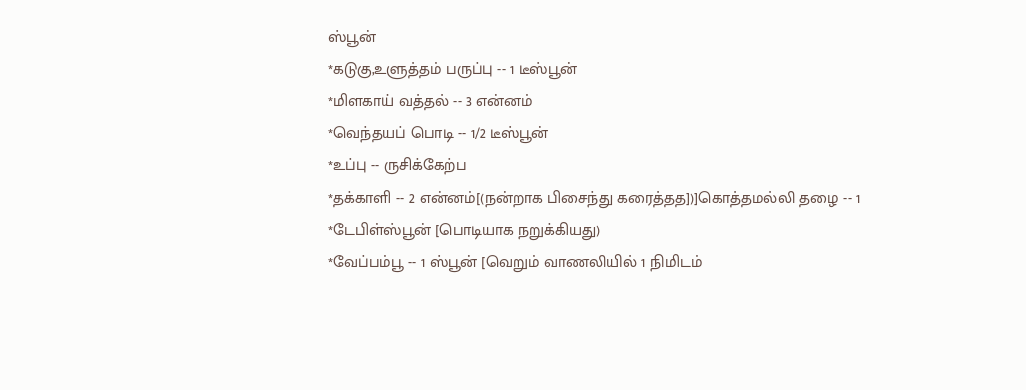ஸ்பூன்
*கடுகு,உளுத்தம் பருப்பு -- 1 டீஸ்பூன்
*மிளகாய் வத்தல் -- 3 என்னம்
*வெந்தயப் பொடி -- 1/2 டீஸ்பூன்
*உப்பு -- ருசிக்கேற்ப
*தக்காளி -- 2 என்னம்[(நன்றாக பிசைந்து கரைத்தத])]கொத்தமல்லி தழை -- 1 *டேபிள்ஸ்பூன் [பொடியாக நறுக்கியது)
*வேப்பம்பூ -- 1 ஸ்பூன் [வெறும் வாணலியில் 1 நிமிடம்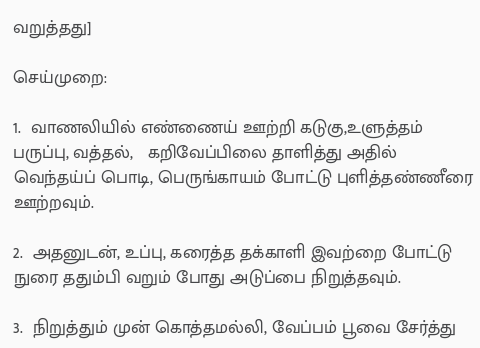வறுத்தது]

செய்முறை:

1.  வாணலியில் எண்ணைய் ஊற்றி கடுகு,உளுத்தம் பருப்பு, வத்தல்,   கறிவேப்பிலை தாளித்து அதில் வெந்தய்ப் பொடி, பெருங்காயம் போட்டு புளித்தண்ணீரை ஊற்றவும்.

2.  அதனுடன், உப்பு, கரைத்த தக்காளி இவற்றை போட்டு நுரை ததும்பி வறும் போது அடுப்பை நிறுத்தவும்.

3.  நிறுத்தும் முன் கொத்தமல்லி, வேப்பம் பூவை சேர்த்து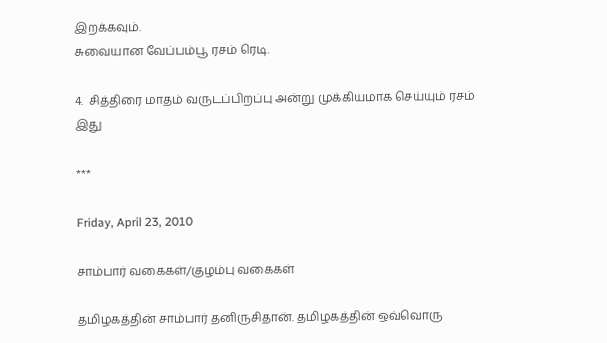இறக்கவும்.
சுவையான வேப்பம்பூ ரசம் ரெடி.

4.  சித்திரை மாதம் வருடப்பிறப்பு அன்று முக்கியமாக செய்யும் ரசம் இது

***

Friday, April 23, 2010

சாம்பார் வகைகள்/குழம்பு வகைகள்

தமிழகத்தின் சாம்பார் தனிருசிதான். தமிழகத்தின் ஒவ்வொரு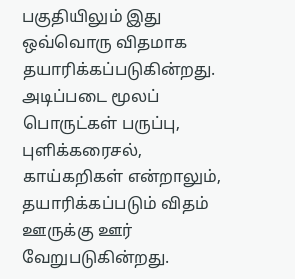பகுதியிலும் இது ஒவ்வொரு விதமாக தயாரிக்கப்படுகின்றது. அடிப்படை மூலப் பொருட்கள் பருப்பு, புளிக்கரைசல், காய்கறிகள் என்றாலும், தயாரிக்கப்படும் விதம் ஊருக்கு ஊர் வேறுபடுகின்றது.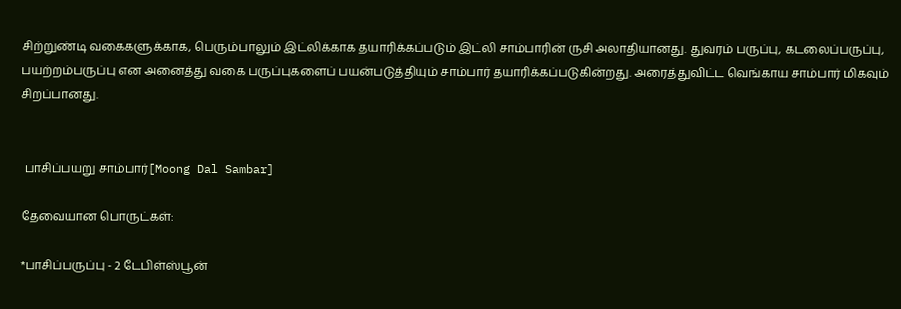சிற்றுண்டி வகைகளுக்காக, பெரும்பாலும் இட்லிக்காக தயாரிக்கப்படும் இட்லி சாம்பாரின் ருசி அலாதியானது. துவரம் பருப்பு, கடலைப்பருப்பு, பயற்றம்பருப்பு என அனைத்து வகை பருப்புகளைப் பயன்படுத்தியும் சாம்பார் தயாரிக்கப்படுகின்றது. அரைத்துவிட்ட வெங்காய சாம்பார் மிகவும் சிறப்பானது.


 பாசிப்பயறு சாம்பார்[Moong Dal Sambar]

தேவையான பொருட்கள்:

*பாசிப்பருப்பு - 2 டேபிள்ஸ்பூன்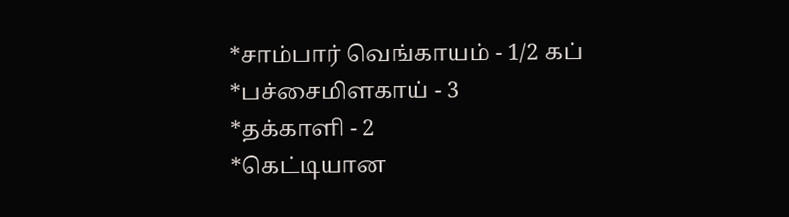*சாம்பார் வெங்காயம் - 1/2 கப்
*பச்சைமிளகாய் - 3
*தக்காளி - 2
*கெட்டியான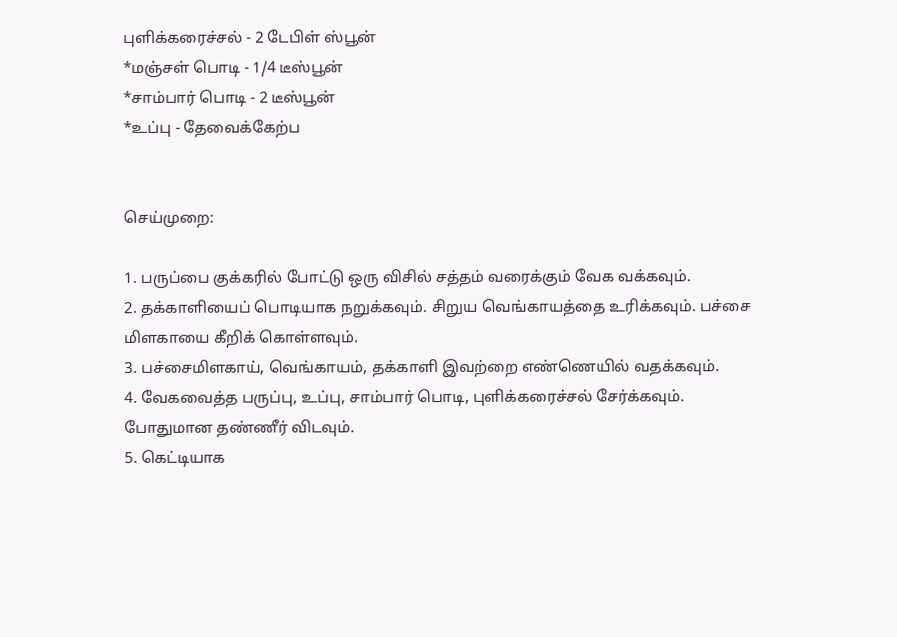புளிக்கரைச்சல் - 2 டேபிள் ஸ்பூன்
*மஞ்சள் பொடி - 1/4 டீஸ்பூன்
*சாம்பார் பொடி - 2 டீஸ்பூன்
*உப்பு - தேவைக்கேற்ப


செய்முறை:

1. பருப்பை குக்கரில் போட்டு ஒரு விசில் சத்தம் வரைக்கும் வேக வக்கவும்.
2. தக்காளியைப் பொடியாக நறுக்கவும். சிறுய வெங்காயத்தை உரிக்கவும். பச்சை மிளகாயை கீறிக் கொள்ளவும்.
3. பச்சைமிளகாய், வெங்காயம், தக்காளி இவற்றை எண்ணெயில் வதக்கவும்.
4. வேகவைத்த பருப்பு, உப்பு, சாம்பார் பொடி, புளிக்கரைச்சல் சேர்க்கவும். போதுமான தண்ணீர் விடவும்.
5. கெட்டியாக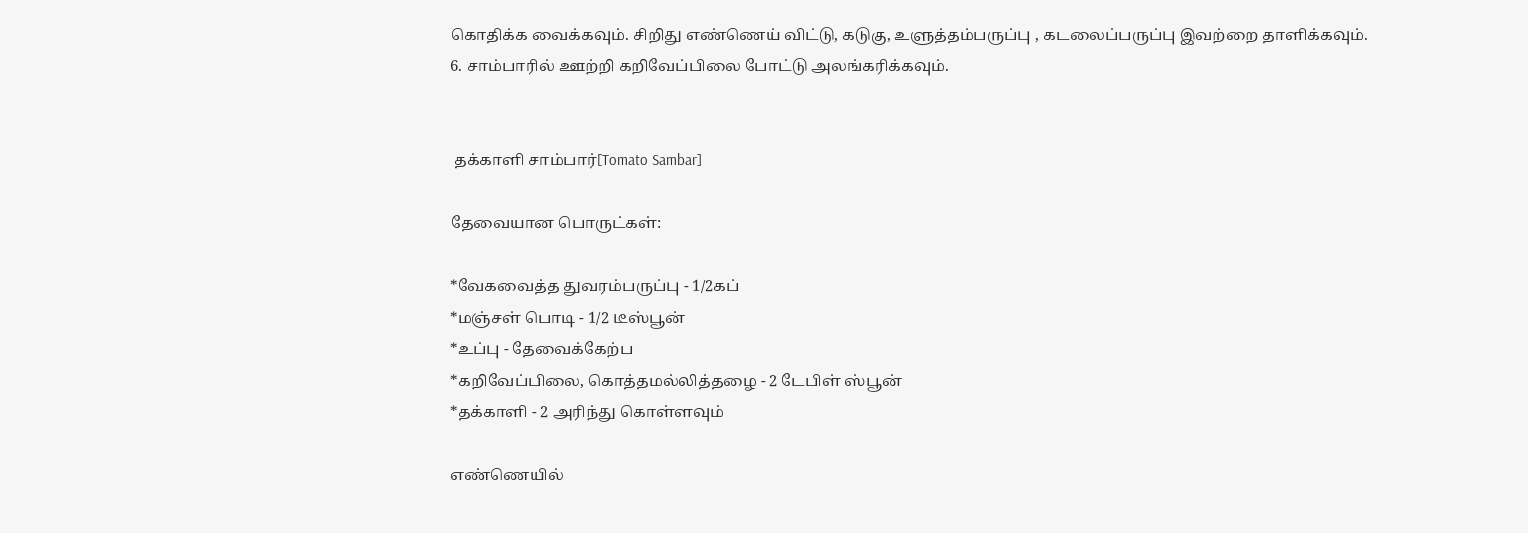கொதிக்க வைக்கவும். சிறிது எண்ணெய் விட்டு, கடுகு, உளுத்தம்பருப்பு , கடலைப்பருப்பு இவற்றை தாளிக்கவும்.
6. சாம்பாரில் ஊற்றி கறிவேப்பிலை போட்டு அலங்கரிக்கவும்.


 தக்காளி சாம்பார்[Tomato Sambar]

தேவையான பொருட்கள்:

*வேகவைத்த துவரம்பருப்பு - 1/2கப்
*மஞ்சள் பொடி - 1/2 டீஸ்பூன்
*உப்பு - தேவைக்கேற்ப
*கறிவேப்பிலை, கொத்தமல்லித்தழை - 2 டேபிள் ஸ்பூன்
*தக்காளி - 2 அரிந்து கொள்ளவும்

எண்ணெயில்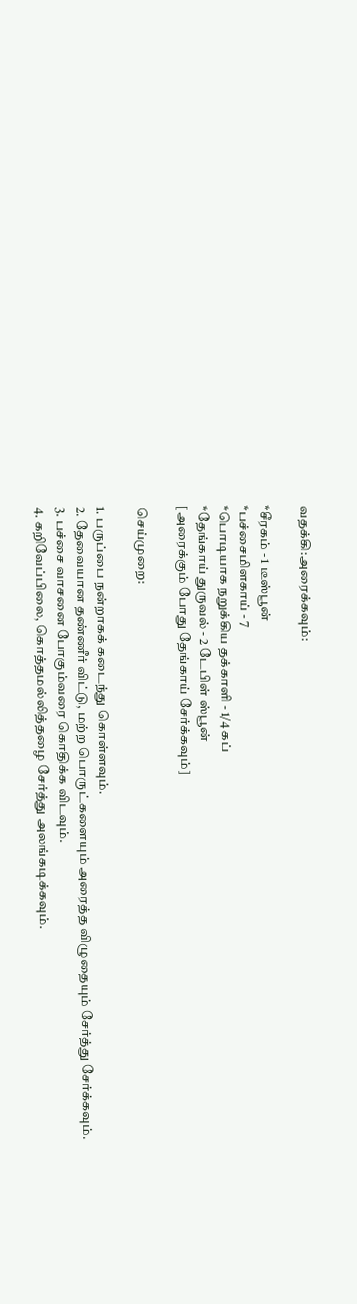வதக்கி:அரைக்கவும்:

*சீரகம் - 1 டீஸ்பூன்
*பச்சைமிளகாய் - 7
*பொடியாக நறுக்கிய தக்காளி - 1/4 கப்
*தேங்காய் துருவல் - 2 டேபிள் ஸ்பூன்
[அரைக்கும் போது தேங்காய் சேர்க்கவும்]

செய்முறை:

1. பருப்பை நன்றாகக் கடைந்து கொள்ளவும்.
2. தேவையான தண்ணீர் விட்டு, மற்ற பொருட்களையும் அரைத்த விழுதையும் சேர்த்து சேர்க்கவும்.
3. பச்சை வாசனை போகும்வரை கொதிக்க விடவும்.
4. கறிவேப்பிலை, கொத்தமல்லித்தழை சேர்த்து அலங்கடிக்கவும்.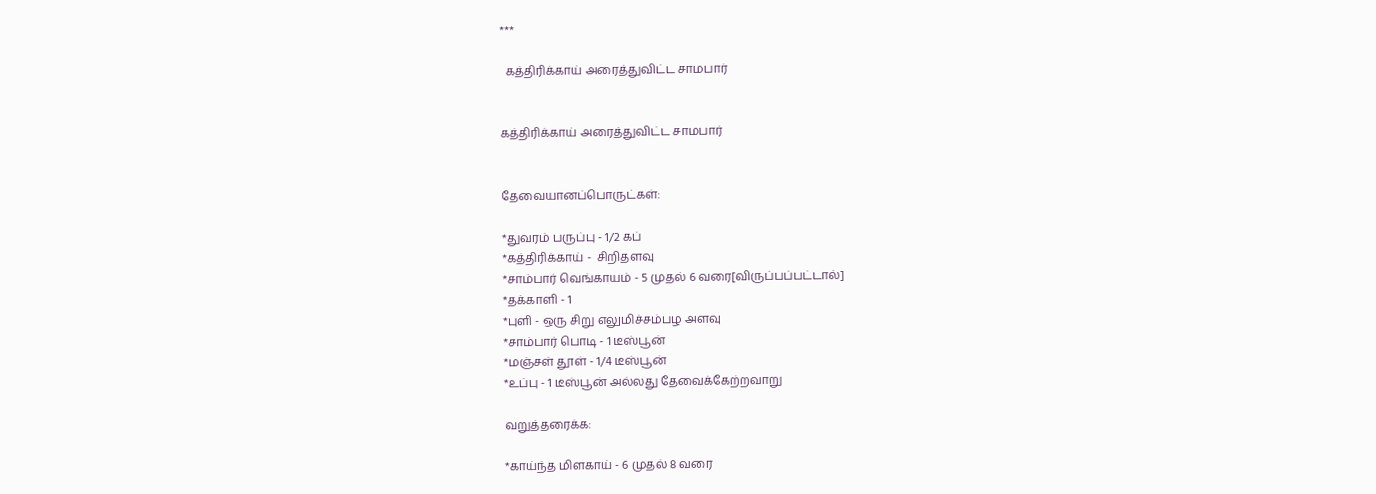***

  கத்திரிக்காய் அரைத்துவிட்ட சாமபார்


கத்திரிக்காய் அரைத்துவிட்ட சாமபார்


தேவையானப்பொருட்கள்:

*துவரம் பருப்பு - 1/2 கப்
*கத்திரிக்காய் -  சிறிதளவு
*சாம்பார் வெங்காயம் - 5 முதல் 6 வரை[விருப்பப்பட்டால்]
*தக்காளி - 1
*புளி - ஒரு சிறு எலுமிச்சம்பழ அளவு
*சாம்பார் பொடி - 1 டீஸ்பூன்
*மஞ்சள் தூள் - 1/4 டீஸ்பூன்
*உப்பு - 1 டீஸ்பூன் அல்லது தேவைக்கேற்றவாறு

வறுத்தரைக்க:

*காய்ந்த மிளகாய் - 6 முதல் 8 வரை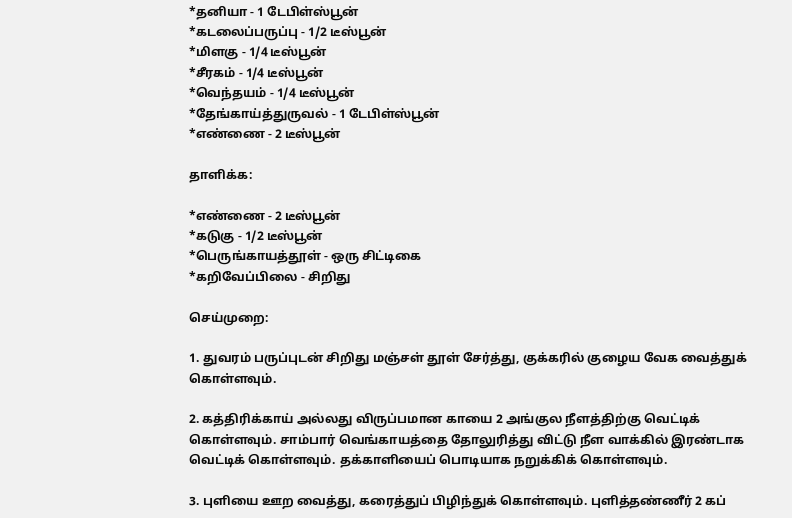*தனியா - 1 டேபிள்ஸ்பூன்
*கடலைப்பருப்பு - 1/2 டீஸ்பூன்
*மிளகு - 1/4 டீஸ்பூன்
*சீரகம் - 1/4 டீஸ்பூன்
*வெந்தயம் - 1/4 டீஸ்பூன்
*தேங்காய்த்துருவல் - 1 டேபிள்ஸ்பூன்
*எண்ணை - 2 டீஸ்பூன்

தாளிக்க:

*எண்ணை - 2 டீஸ்பூன்
*கடுகு - 1/2 டீஸ்பூன்
*பெருங்காயத்தூள் - ஒரு சிட்டிகை
*கறிவேப்பிலை - சிறிது

செய்முறை:

1. துவரம் பருப்புடன் சிறிது மஞ்சள் தூள் சேர்த்து, குக்கரில் குழைய வேக வைத்துக் கொள்ளவும்.

2. கத்திரிக்காய் அல்லது விருப்பமான காயை 2 அங்குல நீளத்திற்கு வெட்டிக் கொள்ளவும். சாம்பார் வெங்காயத்தை தோலுரித்து விட்டு நீள வாக்கில் இரண்டாக வெட்டிக் கொள்ளவும். தக்காளியைப் பொடியாக நறுக்கிக் கொள்ளவும்.

3. புளியை ஊற வைத்து, கரைத்துப் பிழிந்துக் கொள்ளவும். புளித்தண்ணீர் 2 கப்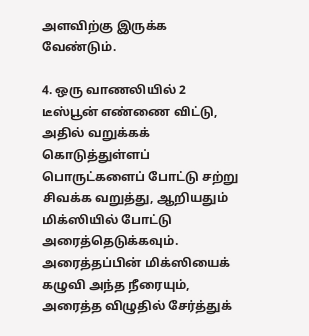அளவிற்கு இருக்க வேண்டும்.

4. ஒரு வாணலியில் 2 டீஸ்பூன் எண்ணை விட்டு, அதில் வறுக்கக் கொடுத்துள்ளப் பொருட்களைப் போட்டு சற்று சிவக்க வறுத்து, ஆறியதும் மிக்ஸியில் போட்டு அரைத்தெடுக்கவும். அரைத்தப்பின் மிக்ஸியைக் கழுவி அந்த நீரையும், அரைத்த விழுதில் சேர்த்துக்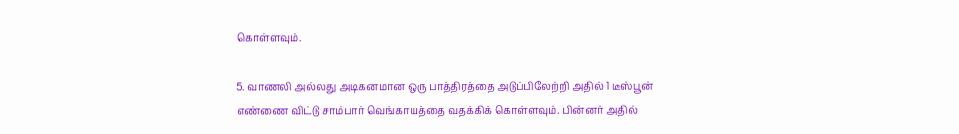கொள்ளவும்.

5. வாணலி அல்லது அடிகனமான ஒரு பாத்திரத்தை அடுப்பிலேற்றி அதில் 1 டீஸ்பூன் எண்ணை விட்டு சாம்பார் வெங்காயத்தை வதக்கிக் கொள்ளவும். பின்னர் அதில்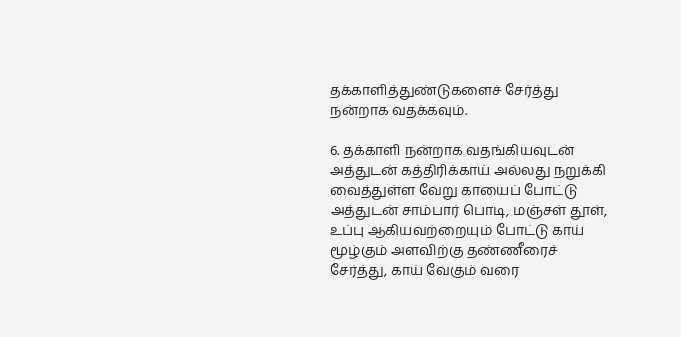தக்காளித்துண்டுகளைச் சேர்த்து நன்றாக வதக்கவும்.

6. தக்காளி நன்றாக வதங்கியவுடன் அத்துடன் கத்திரிக்காய் அல்லது நறுக்கி வைத்துள்ள வேறு காயைப் போட்டு அத்துடன் சாம்பார் பொடி, மஞ்சள் தூள், உப்பு ஆகியவற்றையும் போட்டு காய் மூழ்கும் அளவிற்கு தண்ணீரைச் சேர்த்து, காய் வேகும் வரை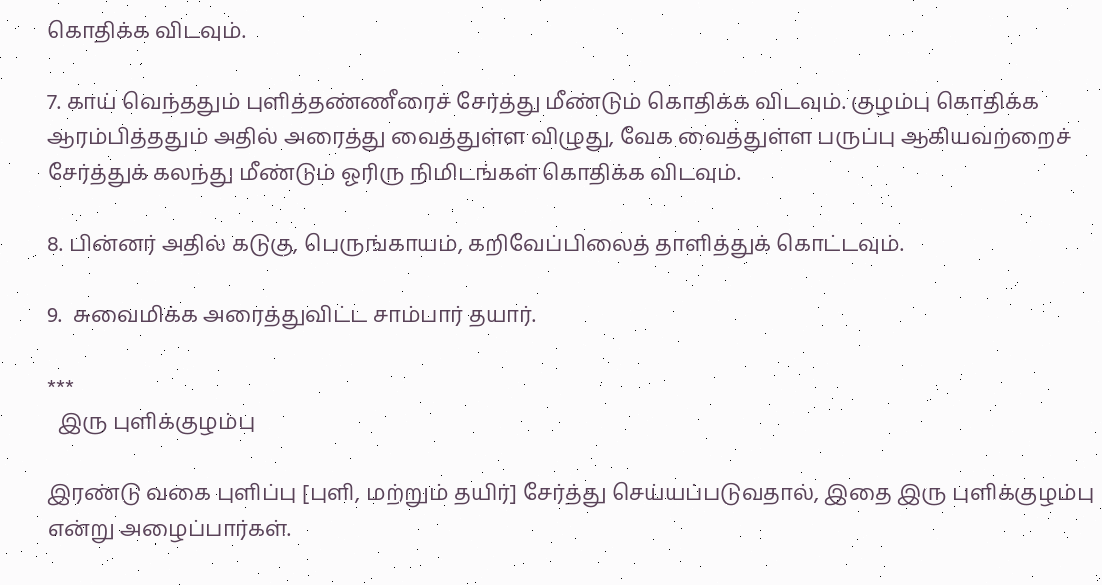கொதிக்க விடவும்.

7. காய் வெந்ததும் புளித்தண்ணீரைச் சேர்த்து மீண்டும் கொதிக்க விடவும். குழம்பு கொதிக்க ஆரம்பித்ததும் அதில் அரைத்து வைத்துள்ள விழுது, வேக வைத்துள்ள பருப்பு ஆகியவற்றைச் சேர்த்துக் கலந்து மீண்டும் ஓரிரு நிமிடங்கள் கொதிக்க விடவும்.

8. பின்னர் அதில் கடுகு, பெருங்காயம், கறிவேப்பிலைத் தாளித்துக் கொட்டவும்.

9.  சுவைமிக்க அரைத்துவிட்ட சாம்பார் தயார்.

***
  இரு புளிக்குழம்பு

இரண்டு வகை புளிப்பு [புளி, மற்றும் தயிர்] சேர்த்து செய்யப்படுவதால், இதை இரு புளிக்குழம்பு என்று அழைப்பார்கள்.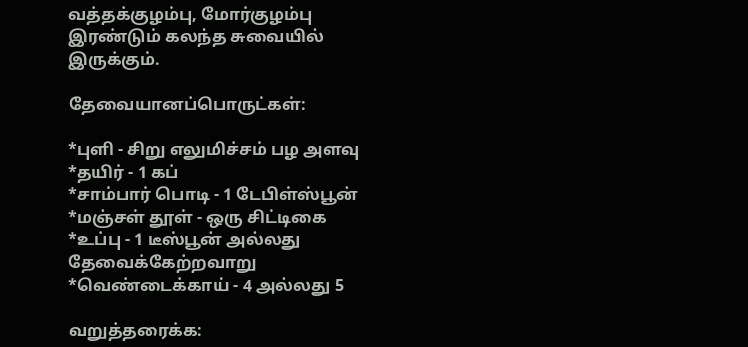வத்தக்குழம்பு, மோர்குழம்பு இரண்டும் கலந்த சுவையில் இருக்கும்.

தேவையானப்பொருட்கள்:

*புளி - சிறு எலுமிச்சம் பழ அளவு
*தயிர் - 1 கப்
*சாம்பார் பொடி - 1 டேபிள்ஸ்பூன்
*மஞ்சள் தூள் - ஒரு சிட்டிகை
*உப்பு - 1 டீஸ்பூன் அல்லது தேவைக்கேற்றவாறு
*வெண்டைக்காய் - 4 அல்லது 5

வறுத்தரைக்க: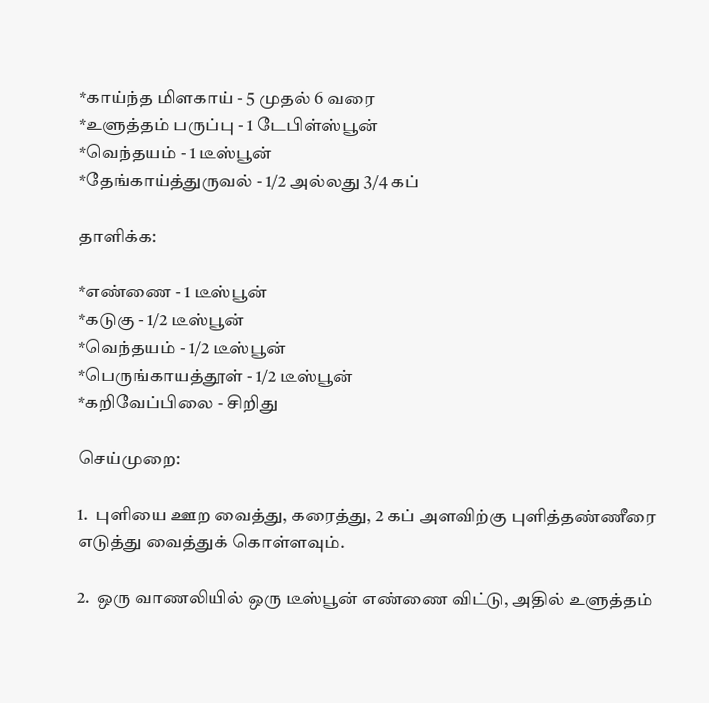*காய்ந்த மிளகாய் - 5 முதல் 6 வரை
*உளுத்தம் பருப்பு - 1 டேபிள்ஸ்பூன்
*வெந்தயம் - 1 டீஸ்பூன்
*தேங்காய்த்துருவல் - 1/2 அல்லது 3/4 கப்

தாளிக்க:

*எண்ணை - 1 டீஸ்பூன்
*கடுகு - 1/2 டீஸ்பூன்
*வெந்தயம் - 1/2 டீஸ்பூன்
*பெருங்காயத்தூள் - 1/2 டீஸ்பூன்
*கறிவேப்பிலை - சிறிது

செய்முறை:

1.  புளியை ஊற வைத்து, கரைத்து, 2 கப் அளவிற்கு புளித்தண்ணீரை எடுத்து வைத்துக் கொள்ளவும்.

2.  ஒரு வாணலியில் ஒரு டீஸ்பூன் எண்ணை விட்டு, அதில் உளுத்தம்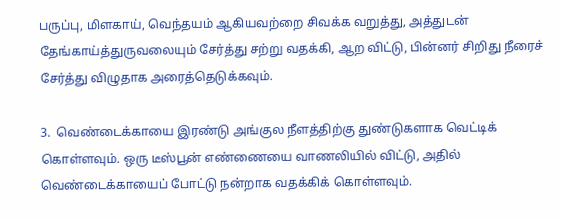பருப்பு, மிளகாய், வெந்தயம் ஆகியவற்றை சிவக்க வறுத்து, அத்துடன் தேங்காய்த்துருவலையும் சேர்த்து சற்று வதக்கி, ஆற விட்டு, பின்னர் சிறிது நீரைச் சேர்த்து விழுதாக அரைத்தெடுக்கவும்.

3.  வெண்டைக்காயை இரண்டு அங்குல நீளத்திற்கு துண்டுகளாக வெட்டிக் கொள்ளவும். ஒரு டீஸ்பூன் எண்ணையை வாணலியில் விட்டு, அதில் வெண்டைக்காயைப் போட்டு நன்றாக வதக்கிக் கொள்ளவும்.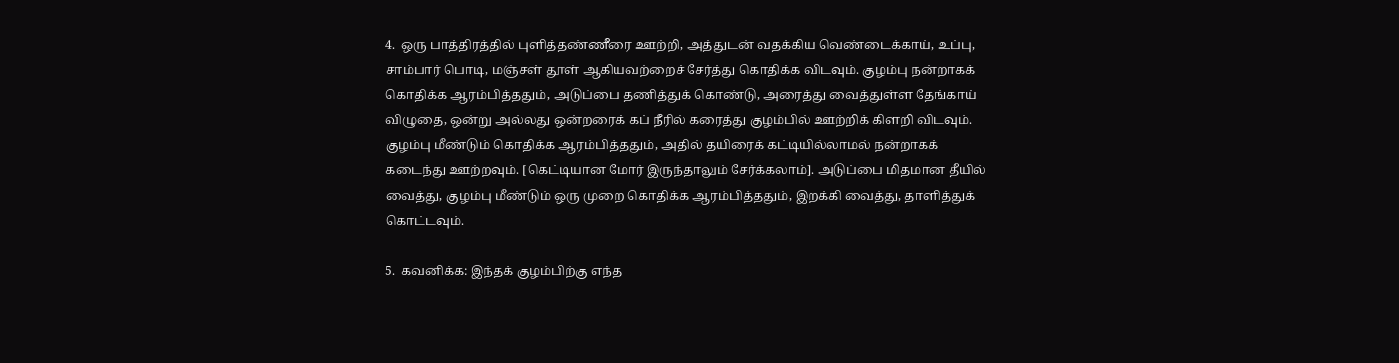4.  ஒரு பாத்திரத்தில் புளித்தண்ணீரை ஊற்றி, அத்துடன் வதக்கிய வெண்டைக்காய், உப்பு, சாம்பார் பொடி, மஞ்சள் தூள் ஆகியவற்றைச் சேர்த்து கொதிக்க விடவும். குழம்பு நன்றாகக் கொதிக்க ஆரம்பித்ததும், அடுப்பை தணித்துக் கொண்டு, அரைத்து வைத்துள்ள தேங்காய் விழுதை, ஒன்று அல்லது ஒன்றரைக் கப் நீரில் கரைத்து குழம்பில் ஊற்றிக் கிளறி விடவும். குழம்பு மீண்டும் கொதிக்க ஆரம்பித்ததும், அதில் தயிரைக் கட்டியில்லாமல் நன்றாகக் கடைந்து ஊற்றவும். [கெட்டியான மோர் இருந்தாலும் சேர்க்கலாம்]. அடுப்பை மிதமான தீயில் வைத்து, குழம்பு மீண்டும் ஒரு முறை கொதிக்க ஆரம்பித்ததும், இறக்கி வைத்து, தாளித்துக் கொட்டவும்.

5.  கவனிக்க: இந்தக் குழம்பிற்கு எந்த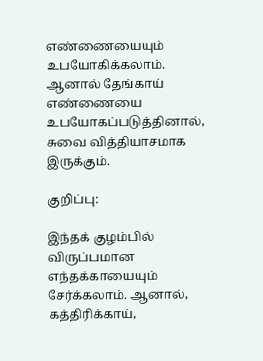எண்ணையையும் உபயோகிக்கலாம். ஆனால் தேங்காய் எண்ணையை உபயோகப்படுத்தினால், சுவை வித்தியாசமாக இருக்கும்.

குறிப்பு:

இந்தக் குழம்பில் விருப்பமான எந்தக்காயையும் சேர்க்கலாம். ஆனால், கத்திரிக்காய்,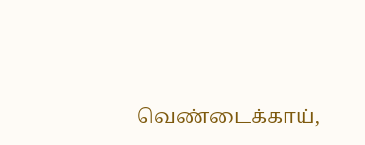வெண்டைக்காய்,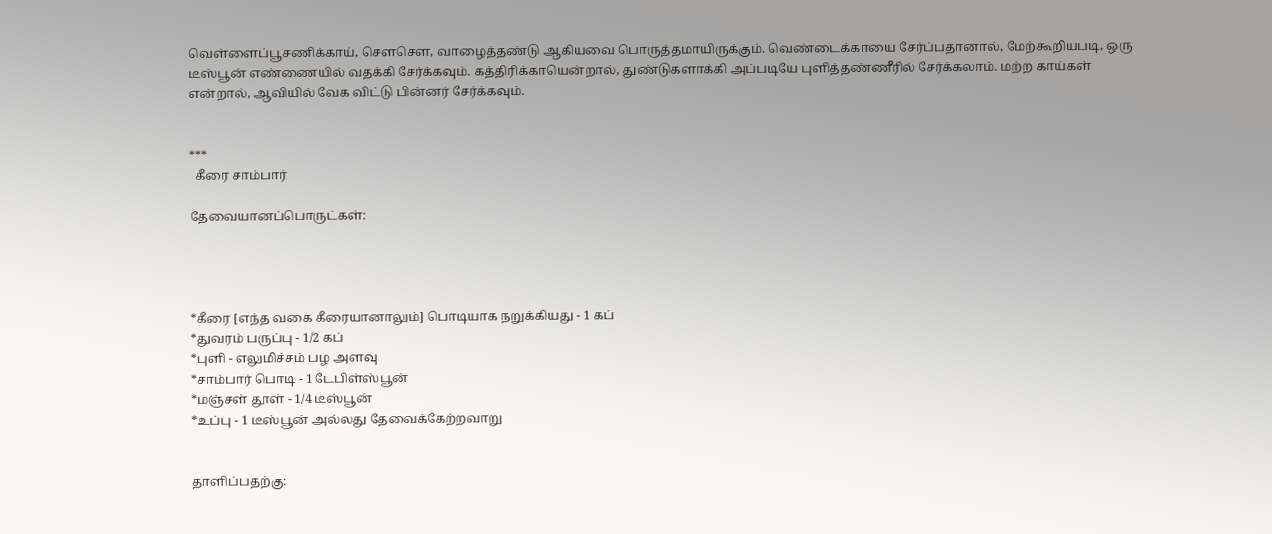வெள்ளைப்பூசணிக்காய், சௌசௌ, வாழைத்தண்டு ஆகியவை பொருத்தமாயிருக்கும். வெண்டைக்காயை சேர்ப்பதானால், மேற்கூறியபடி, ஒரு டீஸ்பூன் எண்ணையில் வதக்கி சேர்க்கவும். கத்திரிக்காயென்றால், துண்டுகளாக்கி அப்படியே புளித்தண்ணீரில் சேர்க்கலாம். மற்ற காய்கள் என்றால், ஆவியில் வேக விட்டு பின்னர் சேர்க்கவும்.


***
  கீரை சாம்பார்

தேவையானப்பொருட்கள்:




*கீரை [எந்த வகை கீரையானாலும்] பொடியாக நறுக்கியது - 1 கப்
*துவரம் பருப்பு - 1/2 கப்
*புளி - எலுமிச்சம் பழ அளவு
*சாம்பார் பொடி - 1 டேபிள்ஸ்பூன்
*மஞ்சள் தூள் - 1/4 டீஸ்பூன்
*உப்பு - 1 டீஸ்பூன் அல்லது தேவைக்கேற்றவாறு


தாளிப்பதற்கு: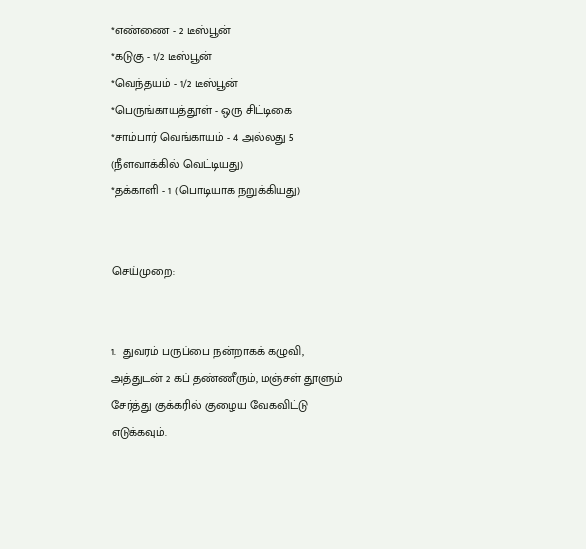*எண்ணை - 2 டீஸ்பூன்
*கடுகு - 1/2 டீஸ்பூன்
*வெந்தயம் - 1/2 டீஸ்பூன்
*பெருங்காயத்தூள் - ஒரு சிட்டிகை
*சாம்பார் வெங்காயம் - 4 அல்லது 5 (நீளவாக்கில் வெட்டியது)
*தக்காளி - 1 (பொடியாக நறுக்கியது)


செய்முறை:


1.  துவரம் பருப்பை நன்றாகக் கழுவி, அத்துடன் 2 கப் தண்ணீரும், மஞ்சள் தூளும் சேர்த்து குக்கரில் குழைய வேகவிட்டு எடுக்கவும்.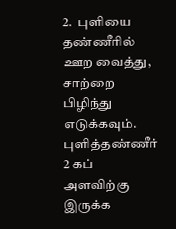2.  புளியை தண்ணீரில் ஊற வைத்து, சாற்றை பிழிந்து எடுக்கவும். புளித்தண்ணீர் 2 கப் அளவிற்கு இருக்க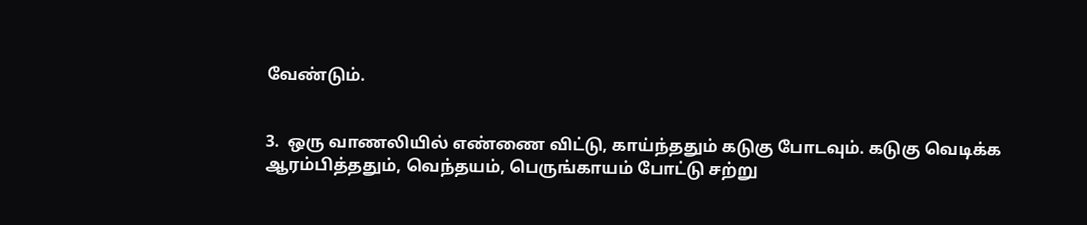வேண்டும்.


3.  ஒரு வாணலியில் எண்ணை விட்டு, காய்ந்ததும் கடுகு போடவும். கடுகு வெடிக்க ஆரம்பித்ததும், வெந்தயம், பெருங்காயம் போட்டு சற்று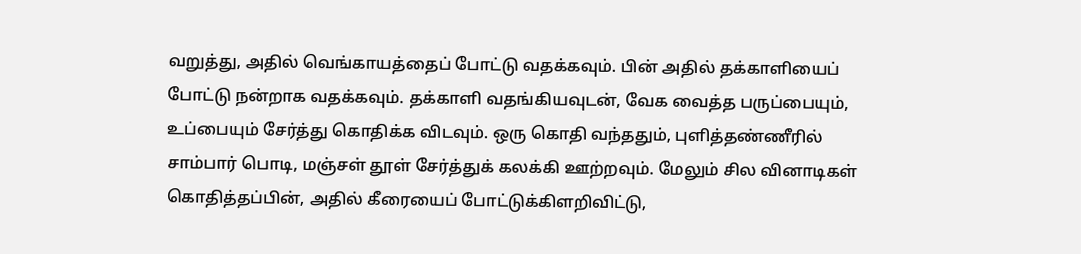வறுத்து, அதில் வெங்காயத்தைப் போட்டு வதக்கவும். பின் அதில் தக்காளியைப் போட்டு நன்றாக வதக்கவும். தக்காளி வதங்கியவுடன், வேக வைத்த பருப்பையும், உப்பையும் சேர்த்து கொதிக்க விடவும். ஒரு கொதி வந்ததும், புளித்தண்ணீரில் சாம்பார் பொடி, மஞ்சள் தூள் சேர்த்துக் கலக்கி ஊற்றவும். மேலும் சில வினாடிகள் கொதித்தப்பின், அதில் கீரையைப் போட்டுக்கிளறிவிட்டு,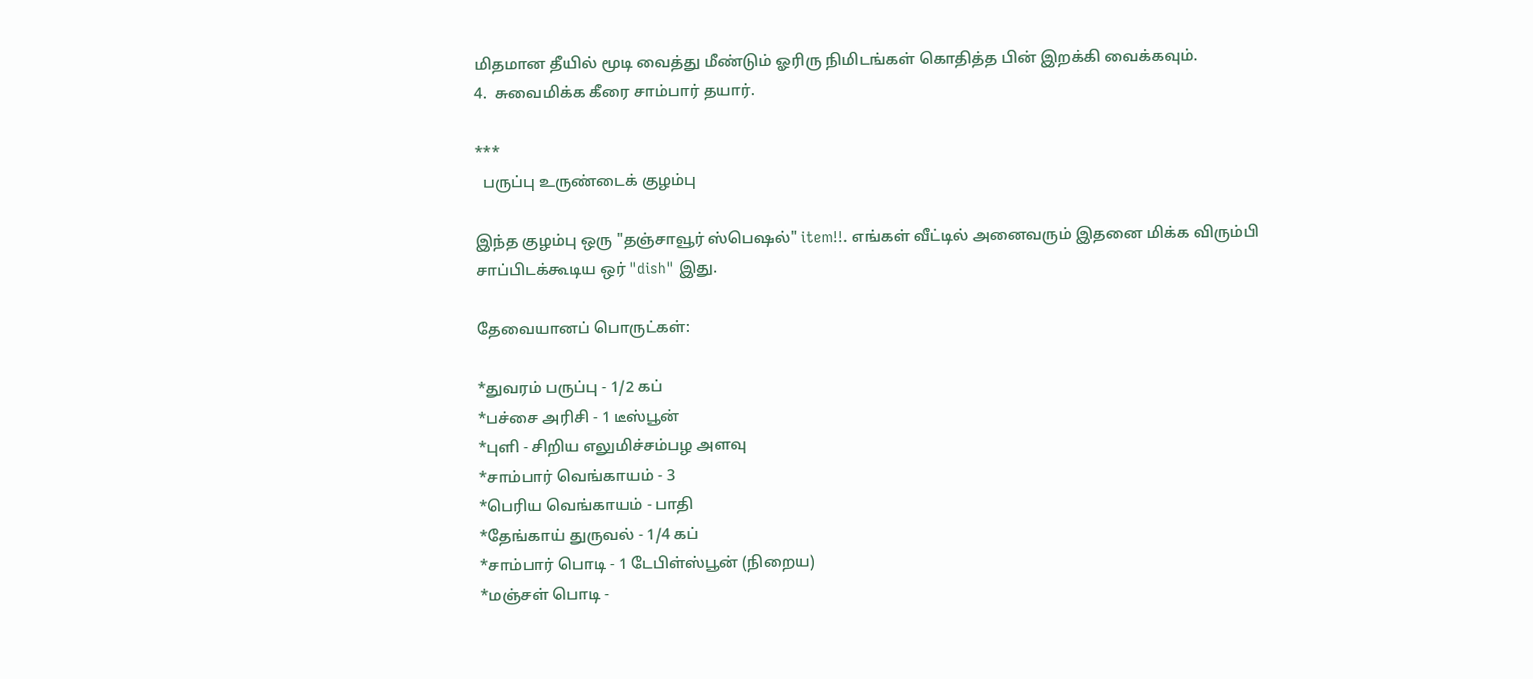மிதமான தீயில் மூடி வைத்து மீண்டும் ஓரிரு நிமிடங்கள் கொதித்த பின் இறக்கி வைக்கவும்.
4.  சுவைமிக்க கீரை சாம்பார் தயார்.

***
  பருப்பு உருண்டைக் குழம்பு

இந்த குழம்பு ஒரு "தஞ்சாவூர் ஸ்பெஷல்" item!!. எங்கள் வீட்டில் அனைவரும் இதனை மிக்க விரும்பி சாப்பிடக்கூடிய ஒர் "dish" இது.

தேவையானப் பொருட்கள்:

*துவரம் பருப்பு - 1/2 கப்
*பச்சை அரிசி - 1 டீஸ்பூன்
*புளி - சிறிய எலுமிச்சம்பழ அளவு
*சாம்பார் வெங்காயம் - 3
*பெரிய வெங்காயம் - பாதி
*தேங்காய் துருவல் - 1/4 கப்
*சாம்பார் பொடி - 1 டேபிள்ஸ்பூன் (நிறைய)
*மஞ்சள் பொடி -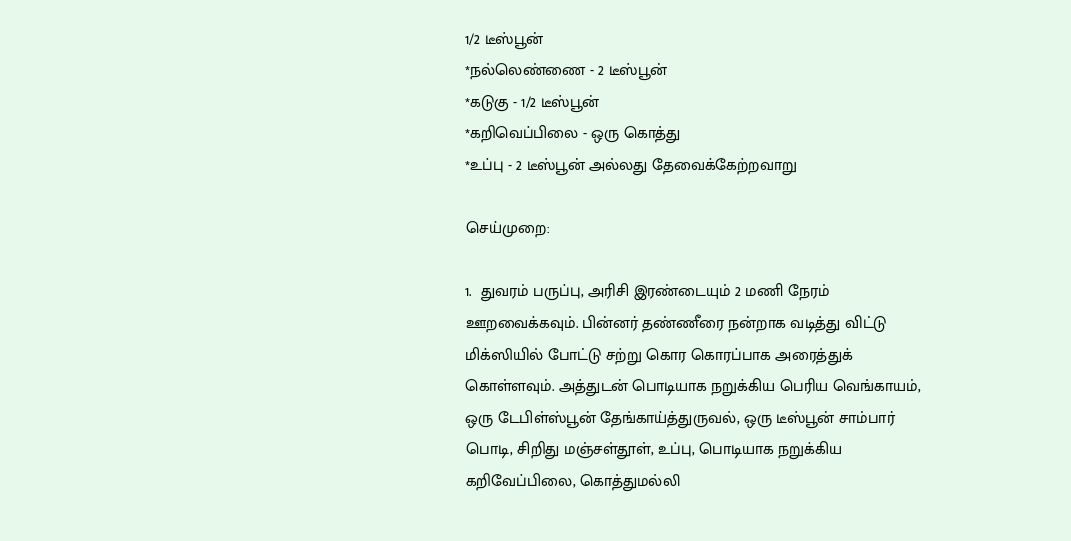1/2 டீஸ்பூன்
*நல்லெண்ணை - 2 டீஸ்பூன்
*கடுகு - 1/2 டீஸ்பூன்
*கறிவெப்பிலை - ஒரு கொத்து
*உப்பு - 2 டீஸ்பூன் அல்லது தேவைக்கேற்றவாறு

செய்முறை:

1.  துவரம் பருப்பு, அரிசி இரண்டையும் 2 மணி நேரம் ஊறவைக்கவும். பின்னர் தண்ணீரை நன்றாக வடித்து விட்டு மிக்ஸியில் போட்டு சற்று கொர கொரப்பாக அரைத்துக் கொள்ளவும். அத்துடன் பொடியாக நறுக்கிய பெரிய வெங்காயம், ஒரு டேபிள்ஸ்பூன் தேங்காய்த்துருவல், ஒரு டீஸ்பூன் சாம்பார் பொடி, சிறிது மஞ்சள்தூள், உப்பு, பொடியாக நறுக்கிய கறிவேப்பிலை, கொத்துமல்லி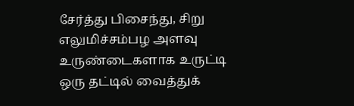சேர்த்து பிசைந்து, சிறு எலுமிச்சம்பழ அளவு உருண்டைகளாக உருட்டி ஒரு தட்டில் வைத்துக்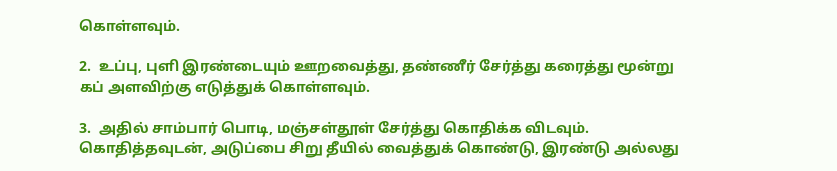கொள்ளவும்.

2.  உப்பு, புளி இரண்டையும் ஊறவைத்து, தண்ணீர் சேர்த்து கரைத்து மூன்று கப் அளவிற்கு எடுத்துக் கொள்ளவும்.

3.  அதில் சாம்பார் பொடி, மஞ்சள்தூள் சேர்த்து கொதிக்க விடவும். கொதித்தவுடன், அடுப்பை சிறு தீயில் வைத்துக் கொண்டு, இரண்டு அல்லது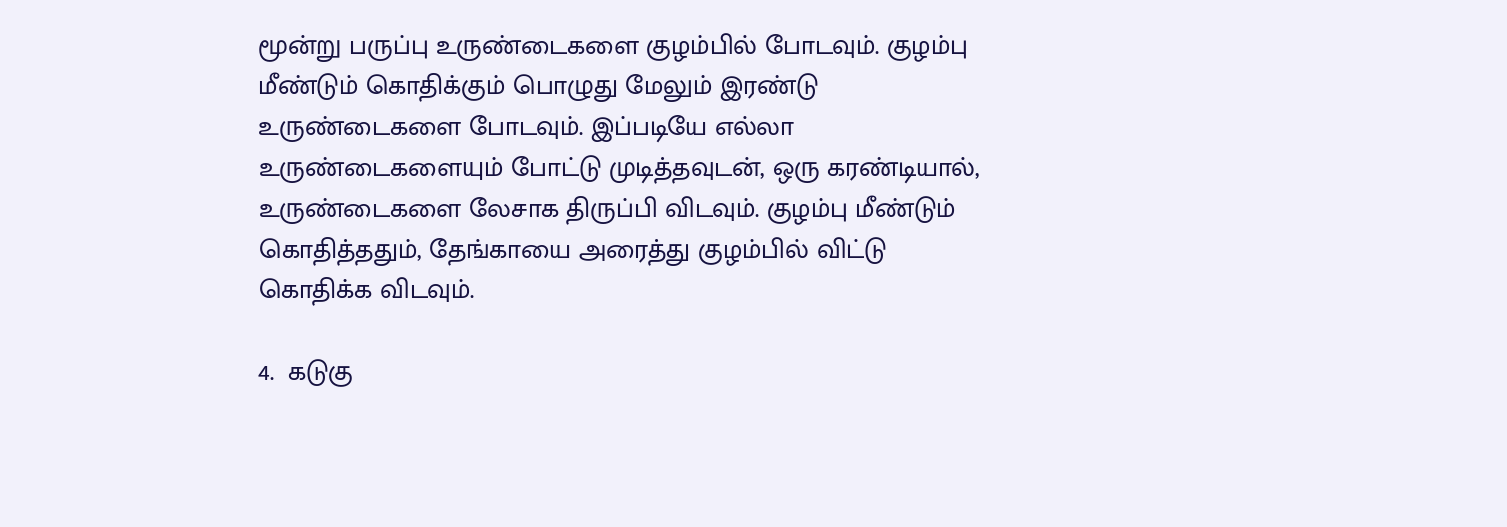மூன்று பருப்பு உருண்டைகளை குழம்பில் போடவும். குழம்பு மீண்டும் கொதிக்கும் பொழுது மேலும் இரண்டு உருண்டைகளை போடவும். இப்படியே எல்லா உருண்டைகளையும் போட்டு முடித்தவுடன், ஒரு கரண்டியால், உருண்டைகளை லேசாக திருப்பி விடவும். குழம்பு மீண்டும் கொதித்ததும், தேங்காயை அரைத்து குழம்பில் விட்டு கொதிக்க விடவும்.

4.  கடுகு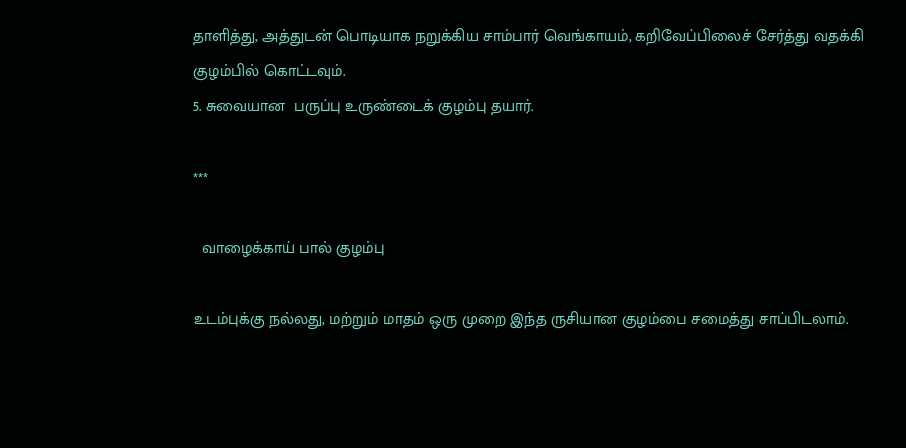தாளித்து, அத்துடன் பொடியாக நறுக்கிய சாம்பார் வெங்காயம், கறிவேப்பிலைச் சேர்த்து வதக்கி குழம்பில் கொட்டவும்.
5. சுவையான  பருப்பு உருண்டைக் குழம்பு தயார்.

***

  வாழைக்காய் பால் குழம்பு

உடம்புக்கு நல்லது, மற்றும் மாதம் ஒரு முறை இந்த ருசியான குழம்பை சமைத்து சாப்பிடலாம்.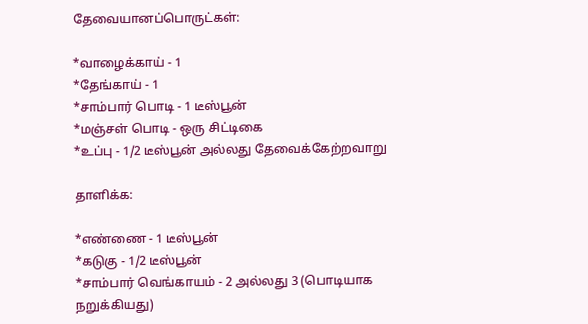தேவையானப்பொருட்கள்:

*வாழைக்காய் - 1
*தேங்காய் - 1
*சாம்பார் பொடி - 1 டீஸ்பூன்
*மஞ்சள் பொடி - ஒரு சிட்டிகை
*உப்பு - 1/2 டீஸ்பூன் அல்லது தேவைக்கேற்றவாறு

தாளிக்க:

*எண்ணை - 1 டீஸ்பூன்
*கடுகு - 1/2 டீஸ்பூன்
*சாம்பார் வெங்காயம் - 2 அல்லது 3 (பொடியாக நறுக்கியது)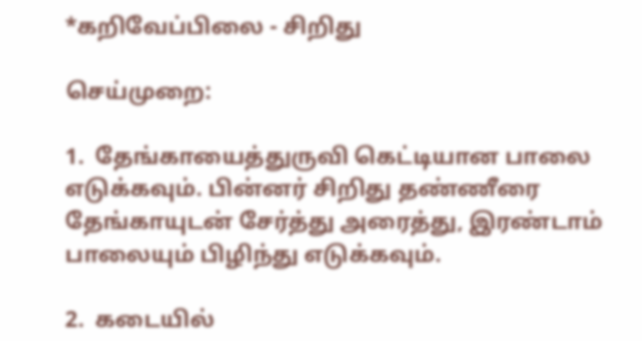*கறிவேப்பிலை - சிறிது

செய்முறை:

1.  தேங்காயைத்துருவி கெட்டியான பாலை எடுக்கவும். பின்னர் சிறிது தண்ணீரை தேங்காயுடன் சேர்த்து அரைத்து, இரண்டாம் பாலையும் பிழிந்து எடுக்கவும்.

2.  கடையில்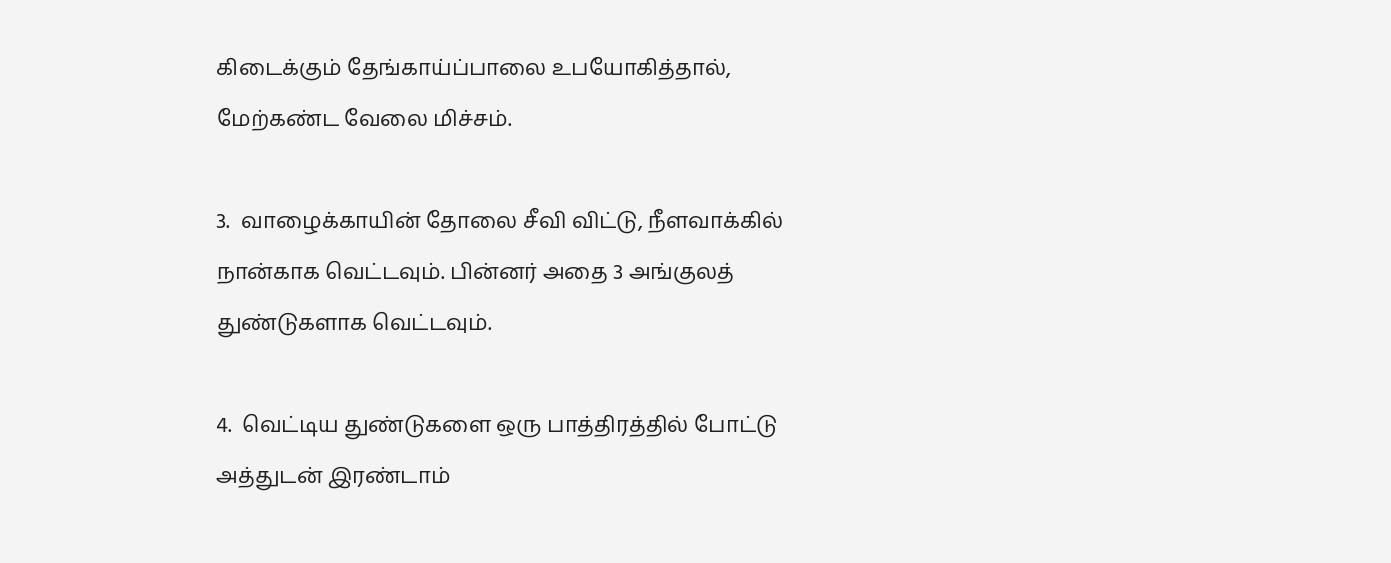கிடைக்கும் தேங்காய்ப்பாலை உபயோகித்தால், மேற்கண்ட வேலை மிச்சம்.

3.  வாழைக்காயின் தோலை சீவி விட்டு, நீளவாக்கில் நான்காக வெட்டவும். பின்னர் அதை 3 அங்குலத் துண்டுகளாக வெட்டவும்.

4.  வெட்டிய துண்டுகளை ஒரு பாத்திரத்தில் போட்டு அத்துடன் இரண்டாம்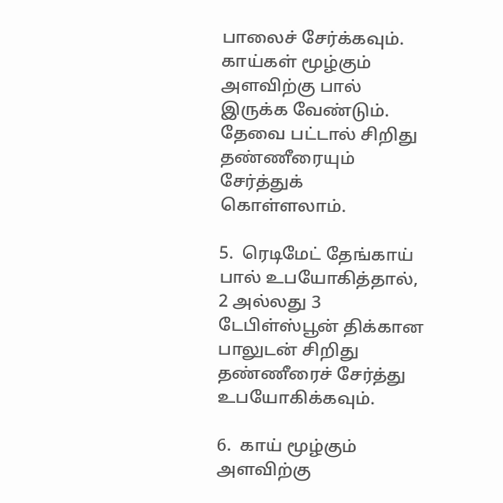பாலைச் சேர்க்கவும். காய்கள் மூழ்கும் அளவிற்கு பால் இருக்க வேண்டும். தேவை பட்டால் சிறிது தண்ணீரையும் சேர்த்துக் கொள்ளலாம்.

5.  ரெடிமேட் தேங்காய் பால் உபயோகித்தால், 2 அல்லது 3 டேபிள்ஸ்பூன் திக்கான பாலுடன் சிறிது தண்ணீரைச் சேர்த்து உபயோகிக்கவும்.

6.  காய் மூழ்கும் அளவிற்கு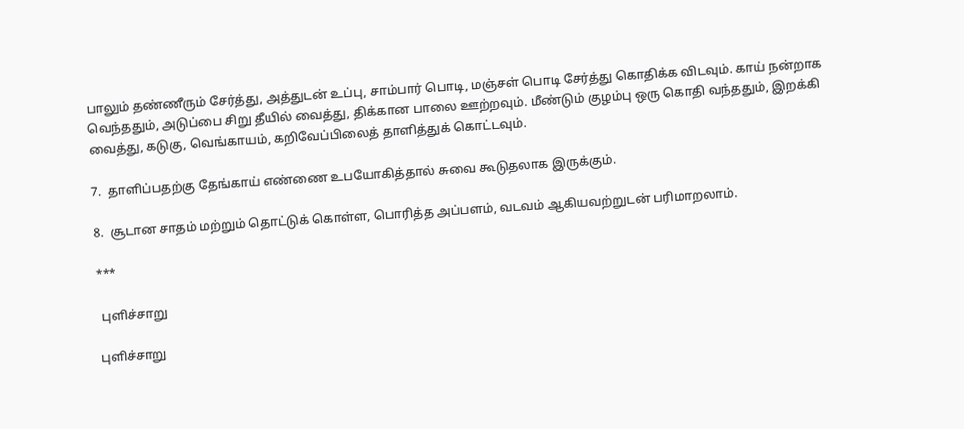பாலும் தண்ணீரும் சேர்த்து, அத்துடன் உப்பு, சாம்பார் பொடி, மஞ்சள் பொடி சேர்த்து கொதிக்க விடவும். காய் நன்றாக வெந்ததும், அடுப்பை சிறு தீயில் வைத்து, திக்கான பாலை ஊற்றவும். மீண்டும் குழம்பு ஒரு கொதி வந்ததும், இறக்கி வைத்து, கடுகு, வெங்காயம், கறிவேப்பிலைத் தாளித்துக் கொட்டவும்.

7.  தாளிப்பதற்கு தேங்காய் எண்ணை உபயோகித்தால் சுவை கூடுதலாக இருக்கும்.

8.  சூடான சாதம் மற்றும் தொட்டுக் கொள்ள, பொரித்த அப்பளம், வடவம் ஆகியவற்றுடன் பரிமாறலாம்.

***

 புளிச்சாறு

புளிச்சாறு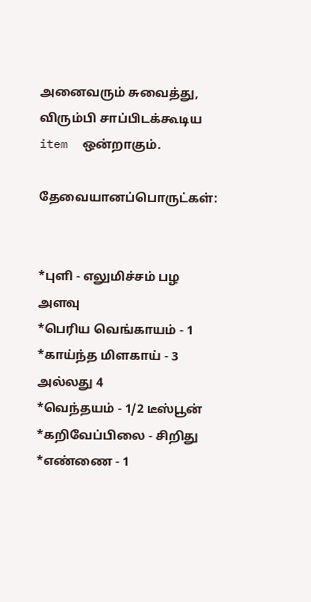அனைவரும் சுவைத்து, விரும்பி சாப்பிடக்கூடிய item  ஒன்றாகும்.

தேவையானப்பொருட்கள்:


*புளி - எலுமிச்சம் பழ அளவு
*பெரிய வெங்காயம் - 1
*காய்ந்த மிளகாய் - 3 அல்லது 4
*வெந்தயம் - 1/2 டீஸ்பூன்
*கறிவேப்பிலை - சிறிது
*எண்ணை - 1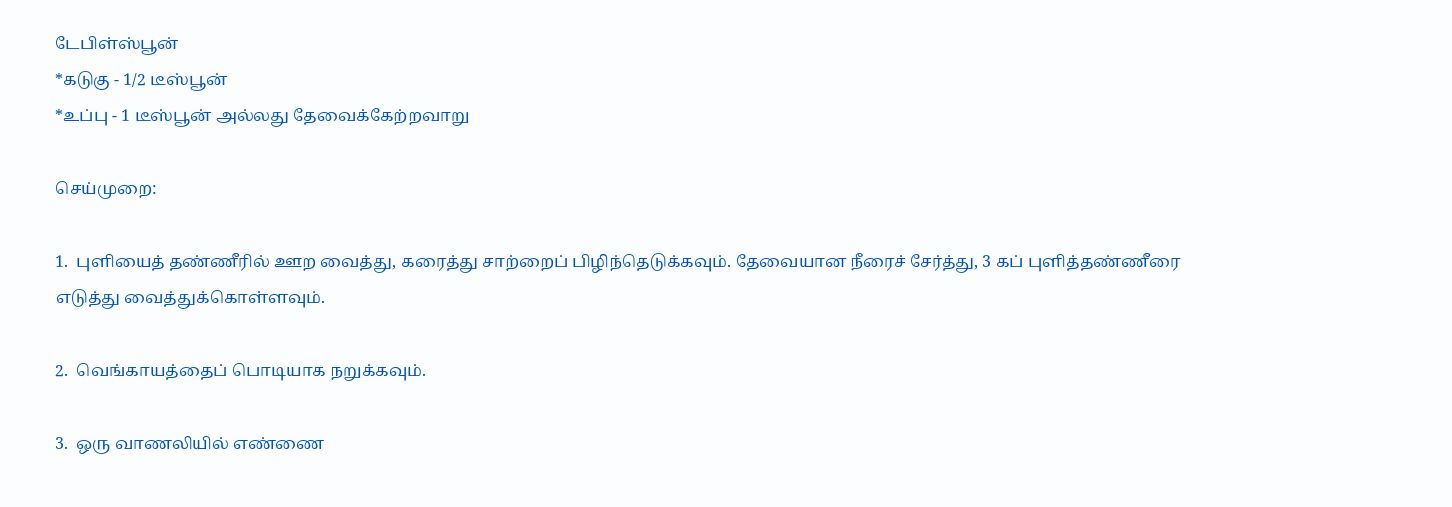டேபிள்ஸ்பூன்
*கடுகு - 1/2 டீஸ்பூன்
*உப்பு - 1 டீஸ்பூன் அல்லது தேவைக்கேற்றவாறு

செய்முறை:

1.  புளியைத் தண்ணீரில் ஊற வைத்து, கரைத்து சாற்றைப் பிழிந்தெடுக்கவும். தேவையான நீரைச் சேர்த்து, 3 கப் புளித்தண்ணீரை எடுத்து வைத்துக்கொள்ளவும்.

2.  வெங்காயத்தைப் பொடியாக நறுக்கவும்.

3.  ஒரு வாணலியில் எண்ணை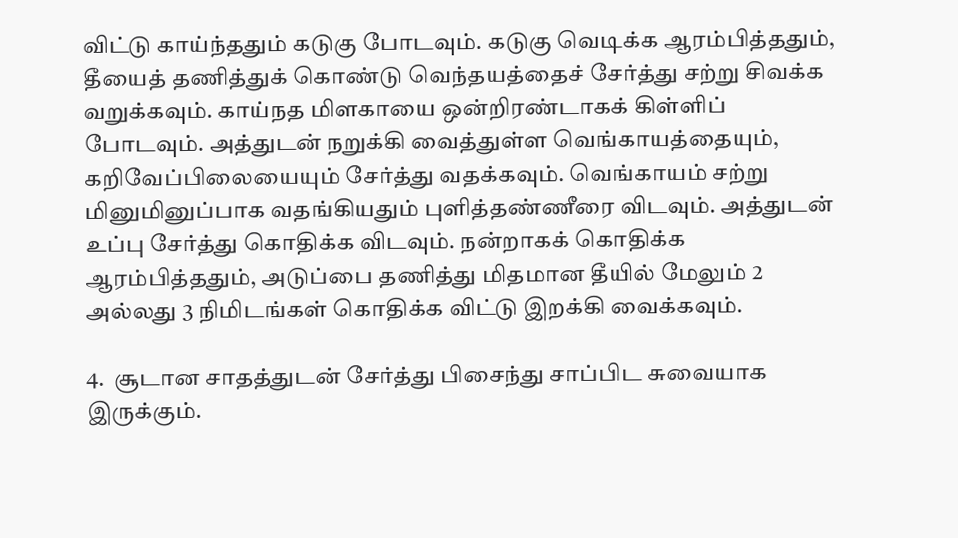விட்டு காய்ந்ததும் கடுகு போடவும். கடுகு வெடிக்க ஆரம்பித்ததும், தீயைத் தணித்துக் கொண்டு வெந்தயத்தைச் சேர்த்து சற்று சிவக்க வறுக்கவும். காய்நத மிளகாயை ஒன்றிரண்டாகக் கிள்ளிப் போடவும். அத்துடன் நறுக்கி வைத்துள்ள வெங்காயத்தையும், கறிவேப்பிலையையும் சேர்த்து வதக்கவும். வெங்காயம் சற்று மினுமினுப்பாக வதங்கியதும் புளித்தண்ணீரை விடவும். அத்துடன் உப்பு சேர்த்து கொதிக்க விடவும். நன்றாகக் கொதிக்க ஆரம்பித்ததும், அடுப்பை தணித்து மிதமான தீயில் மேலும் 2 அல்லது 3 நிமிடங்கள் கொதிக்க விட்டு இறக்கி வைக்கவும்.

4.  சூடான சாதத்துடன் சேர்த்து பிசைந்து சாப்பிட சுவையாக இருக்கும்.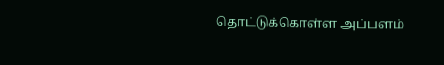தொட்டுக்கொள்ள அப்பளம்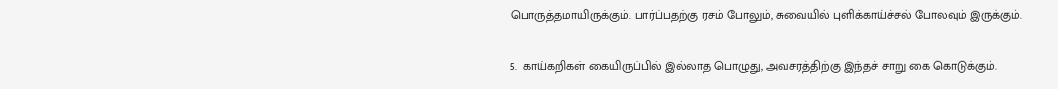பொருத்தமாயிருக்கும். பார்ப்பதற்கு ரசம் போலும், சுவையில் புளிக்காய்ச்சல் போலவும் இருக்கும்.

5.  காய்கறிகள் கையிருப்பில் இல்லாத பொழுது, அவசரத்திற்கு இந்தச் சாறு கை கொடுக்கும்.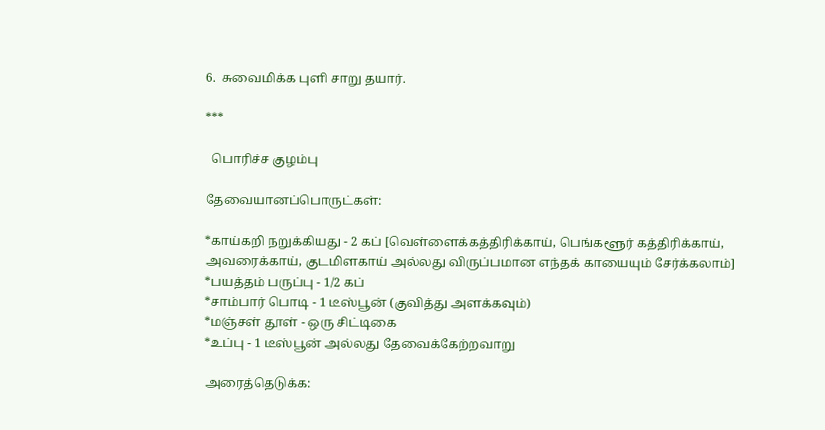6.  சுவைமிக்க புளி சாறு தயார்.

***

  பொரிச்ச குழம்பு

தேவையானப்பொருட்கள்:

*காய்கறி நறுக்கியது - 2 கப் [வெள்ளைக்கத்திரிக்காய், பெங்களூர் கத்திரிக்காய், அவரைக்காய், குடமிளகாய் அல்லது விருப்பமான எந்தக் காயையும் சேர்க்கலாம்]
*பயத்தம் பருப்பு - 1/2 கப்
*சாம்பார் பொடி - 1 டீஸ்பூன் (குவித்து அளக்கவும்)
*மஞ்சள் தூள் - ஒரு சிட்டிகை
*உப்பு - 1 டீஸ்பூன் அல்லது தேவைக்கேற்றவாறு

அரைத்தெடுக்க: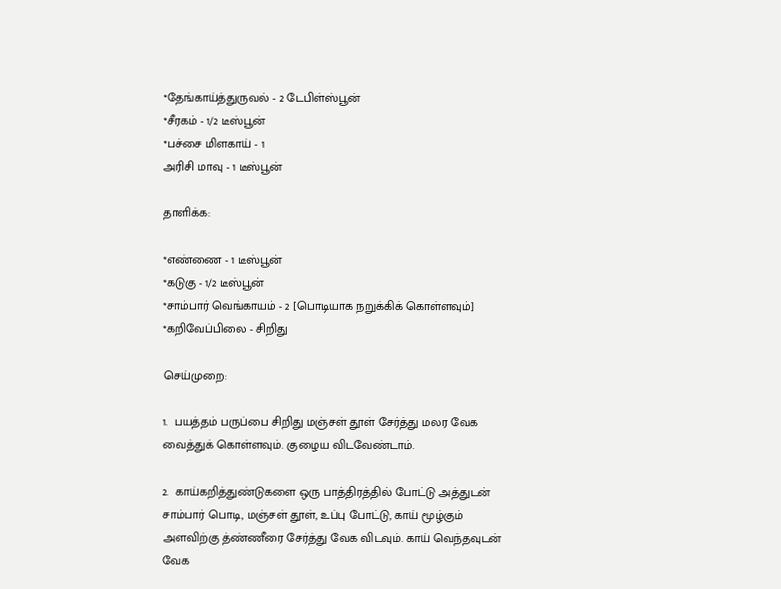*தேங்காய்த்துருவல் - 2 டேபிள்ஸ்பூன்
*சீரகம் - 1/2 டீஸ்பூன்
*பச்சை மிளகாய் - 1
அரிசி மாவு - 1 டீஸ்பூன்

தாளிக்க:

*எண்ணை - 1 டீஸ்பூன்
*கடுகு - 1/2 டீஸ்பூன்
*சாம்பார் வெங்காயம் - 2 [பொடியாக நறுக்கிக் கொள்ளவும்]
*கறிவேப்பிலை - சிறிது

செய்முறை:

1.  பயத்தம் பருப்பை சிறிது மஞ்சள் தூள் சேர்த்து மலர வேக வைத்துக் கொள்ளவும். குழைய விடவேண்டாம்.

2.  காய்கறித்துண்டுகளை ஒரு பாத்திரத்தில் போட்டு அத்துடன் சாம்பார் பொடி, மஞ்சள் தூள், உப்பு போட்டு, காய் மூழ்கும் அளவிற்கு த்ண்ணீரை சேர்த்து வேக விடவும். காய் வெந்தவுடன் வேக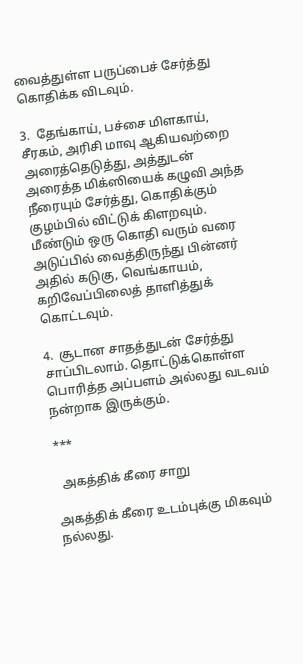வைத்துள்ள பருப்பைச் சேர்த்து கொதிக்க விடவும்.

3.  தேங்காய், பச்சை மிளகாய், சீரகம், அரிசி மாவு ஆகியவற்றை அரைத்தெடுத்து, அத்துடன் அரைத்த மிக்ஸியைக் கழுவி அந்த நீரையும் சேர்த்து, கொதிக்கும் குழம்பில் விட்டுக் கிளறவும். மீண்டும் ஒரு கொதி வரும் வரை அடுப்பில் வைத்திருந்து பின்னர் அதில் கடுகு, வெங்காயம், கறிவேப்பிலைத் தாளித்துக் கொட்டவும்.

4.  சூடான சாதத்துடன் சேர்த்து சாப்பிடலாம். தொட்டுக்கொள்ள பொரித்த அப்பளம் அல்லது வடவம் நன்றாக இருக்கும்.

***

  அகத்திக் கீரை சாறு

அகத்திக் கீரை உடம்புக்கு மிகவும் நல்லது.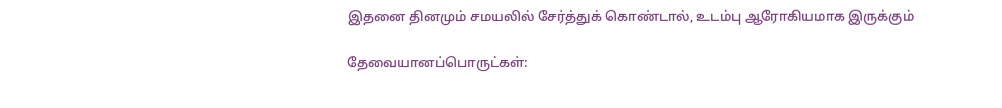இதனை தினமும் சமயலில் சேர்த்துக் கொண்டால், உடம்பு ஆரோகியமாக இருக்கும்

தேவையானப்பொருட்கள்: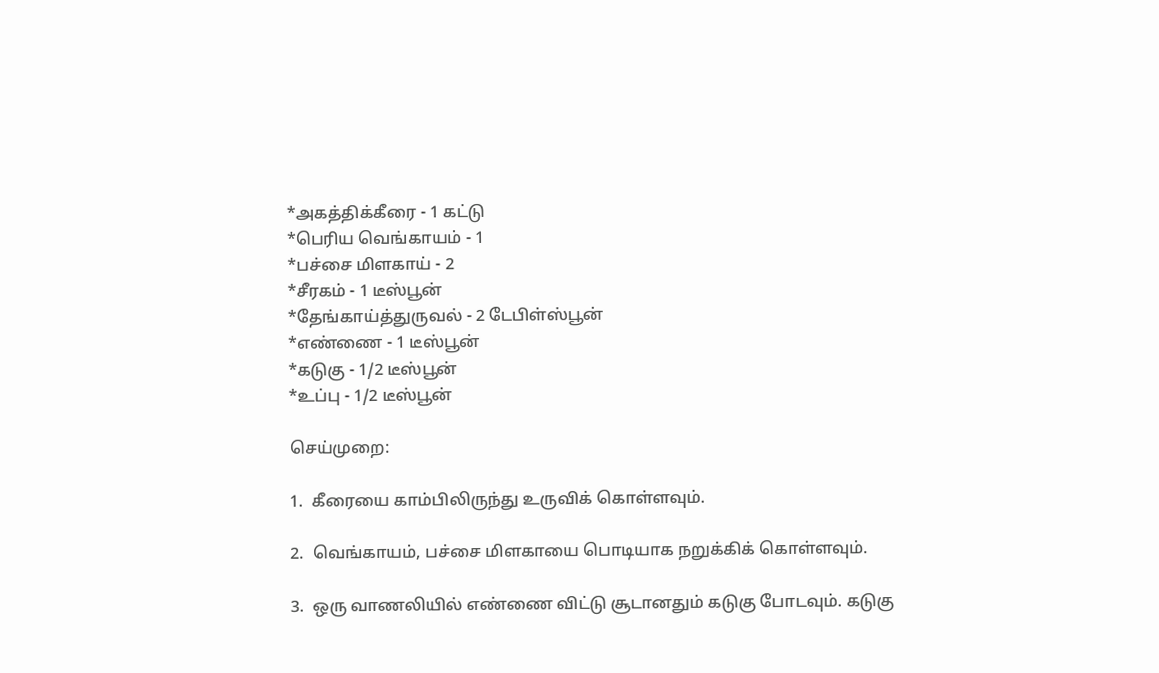*அகத்திக்கீரை - 1 கட்டு
*பெரிய வெங்காயம் - 1
*பச்சை மிளகாய் - 2
*சீரகம் - 1 டீஸ்பூன்
*தேங்காய்த்துருவல் - 2 டேபிள்ஸ்பூன்
*எண்ணை - 1 டீஸ்பூன்
*கடுகு - 1/2 டீஸ்பூன்
*உப்பு - 1/2 டீஸ்பூன்

செய்முறை:

1.  கீரையை காம்பிலிருந்து உருவிக் கொள்ளவும்.

2.  வெங்காயம், பச்சை மிளகாயை பொடியாக நறுக்கிக் கொள்ளவும்.

3.  ஒரு வாணலியில் எண்ணை விட்டு சூடானதும் கடுகு போடவும். கடுகு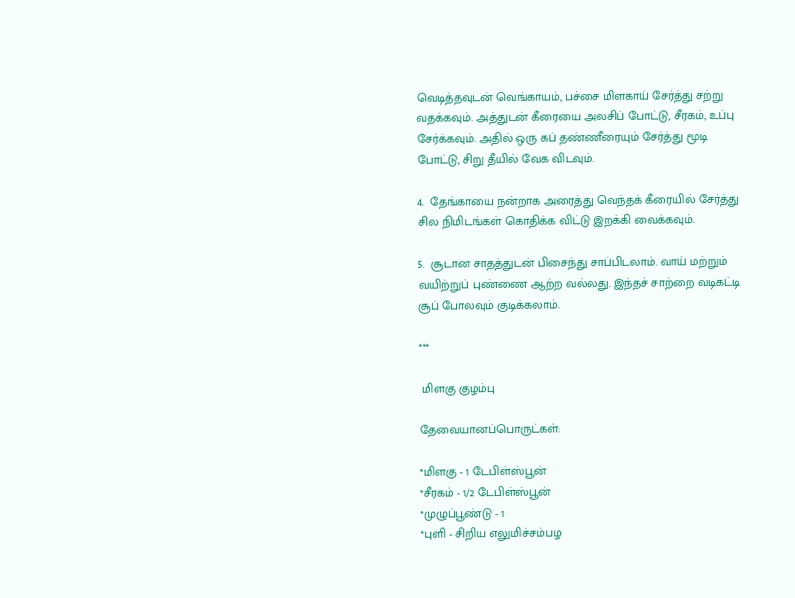வெடித்தவுடன் வெங்காயம், பச்சை மிளகாய் சேர்த்து சற்று வதக்கவும். அத்துடன் கீரையை அலசிப் போட்டு, சீரகம், உப்பு சேர்க்கவும். அதில் ஒரு கப் தண்ணீரையும் சேர்த்து மூடி போட்டு, சிறு தீயில் வேக விடவும்.

4.  தேங்காயை நன்றாக அரைத்து வெந்தக் கீரையில் சேர்த்து சில நிமிடங்கள் கொதிக்க விட்டு இறக்கி வைக்கவும்.

5.  சூடான சாதத்துடன் பிசைந்து சாப்பிடலாம். வாய் மற்றும் வயிற்றுப் புண்ணை ஆற்ற வல்லது. இந்தச் சாற்றை வடிகட்டி சூப் போலவும் குடிக்கலாம்.

***

 மிளகு குழம்பு

தேவையானப்பொருட்கள்:

*மிளகு - 1 டேபிள்ஸ்பூன்
*சீரகம் - 1/2 டேபிள்ஸ்பூன்
*முழுப்பூண்டு - 1
*புளி - சிறிய எலுமிச்சம்பழ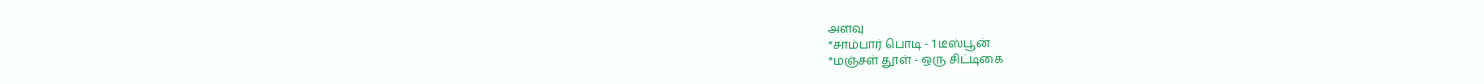அளவு
*சாம்பார் பொடி - 1 டீஸ்பூன்
*மஞ்சள் தூள் - ஒரு சிட்டிகை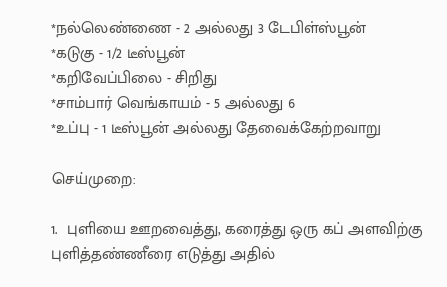*நல்லெண்ணை - 2 அல்லது 3 டேபிள்ஸ்பூன்
*கடுகு - 1/2 டீஸ்பூன்
*கறிவேப்பிலை - சிறிது
*சாம்பார் வெங்காயம் - 5 அல்லது 6
*உப்பு - 1 டீஸ்பூன் அல்லது தேவைக்கேற்றவாறு

செய்முறை:

1.  புளியை ஊறவைத்து, கரைத்து ஒரு கப் அளவிற்கு புளித்தண்ணீரை எடுத்து அதில்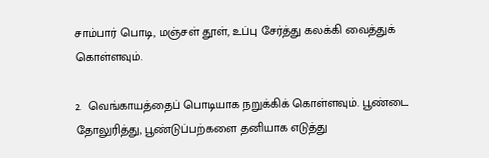சாம்பார் பொடி, மஞ்சள் தூள், உப்பு சேர்த்து கலக்கி வைத்துக் கொள்ளவும்.

2.  வெங்காயத்தைப் பொடியாக நறுக்கிக் கொள்ளவும். பூண்டை தோலுரித்து, பூண்டுப்பற்களை தனியாக எடுத்து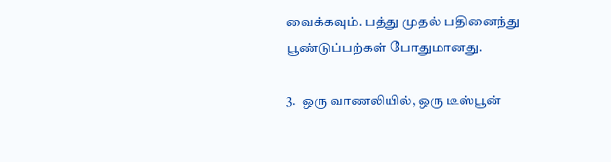வைக்கவும். பத்து முதல் பதினைந்து பூண்டுப்பற்கள் போதுமானது.

3.  ஒரு வாணலியில், ஒரு டீஸ்பூன்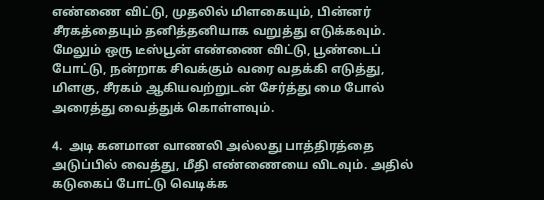எண்ணை விட்டு, முதலில் மிளகையும், பின்னர் சீரகத்தையும் தனித்தனியாக வறுத்து எடுக்கவும். மேலும் ஒரு டீஸ்பூன் எண்ணை விட்டு, பூண்டைப் போட்டு, நன்றாக சிவக்கும் வரை வதக்கி எடுத்து, மிளகு, சீரகம் ஆகியவற்றுடன் சேர்த்து மை போல் அரைத்து வைத்துக் கொள்ளவும்.

4.  அடி கனமான வாணலி அல்லது பாத்திரத்தை அடுப்பில் வைத்து, மீதி எண்ணையை விடவும். அதில் கடுகைப் போட்டு வெடிக்க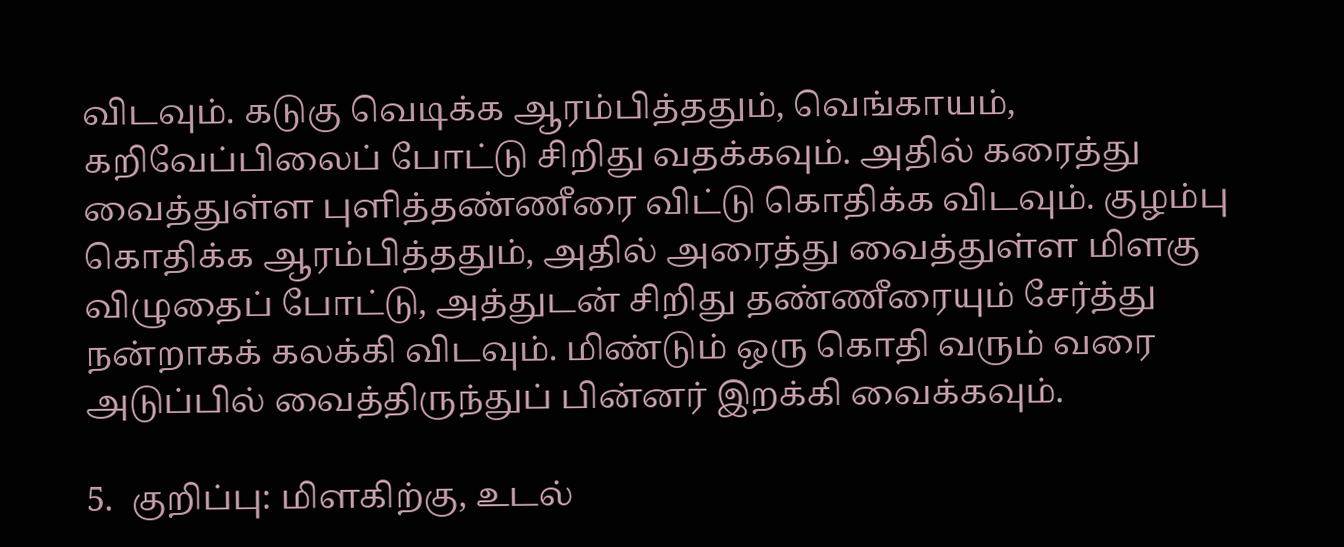விடவும். கடுகு வெடிக்க ஆரம்பித்ததும், வெங்காயம், கறிவேப்பிலைப் போட்டு சிறிது வதக்கவும். அதில் கரைத்து வைத்துள்ள புளித்தண்ணீரை விட்டு கொதிக்க விடவும். குழம்பு கொதிக்க ஆரம்பித்ததும், அதில் அரைத்து வைத்துள்ள மிளகு விழுதைப் போட்டு, அத்துடன் சிறிது தண்ணீரையும் சேர்த்து நன்றாகக் கலக்கி விடவும். மிண்டும் ஒரு கொதி வரும் வரை அடுப்பில் வைத்திருந்துப் பின்னர் இறக்கி வைக்கவும்.

5.  குறிப்பு: மிளகிற்கு, உடல்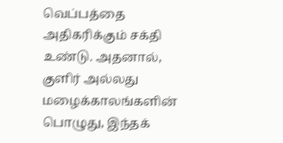வெப்பத்தை அதிகரிக்கும் சக்தி உண்டு. அதனால், குளிர் அல்லது மழைக்காலங்களின் பொழுது, இந்தக்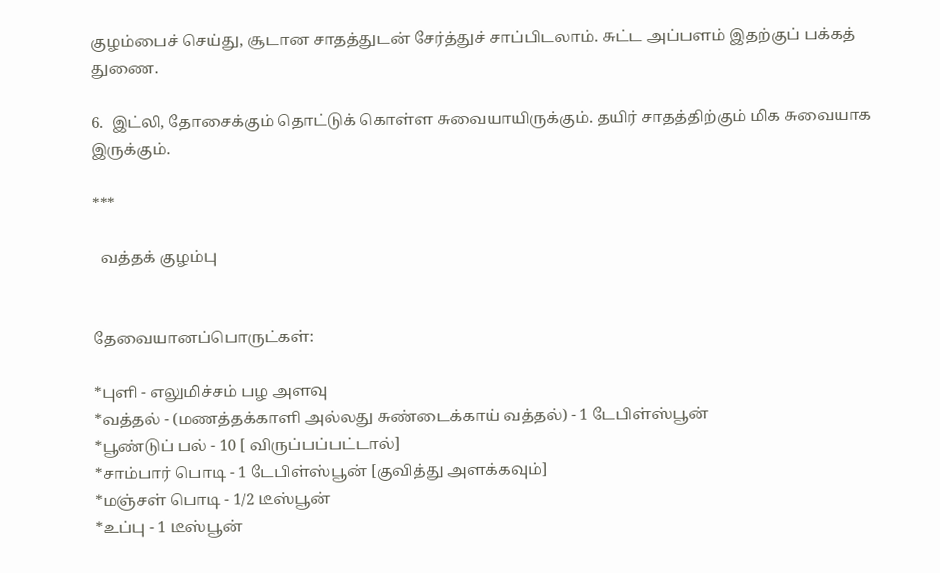குழம்பைச் செய்து, சூடான சாதத்துடன் சேர்த்துச் சாப்பிடலாம். சுட்ட அப்பளம் இதற்குப் பக்கத் துணை.

6.  இட்லி, தோசைக்கும் தொட்டுக் கொள்ள சுவையாயிருக்கும். தயிர் சாதத்திற்கும் மிக சுவையாக இருக்கும்.

***

  வத்தக் குழம்பு


தேவையானப்பொருட்கள்:

*புளி - எலுமிச்சம் பழ அளவு
*வத்தல் - (மணத்தக்காளி அல்லது சுண்டைக்காய் வத்தல்) - 1 டேபிள்ஸ்பூன்
*பூண்டுப் பல் - 10 [ விருப்பப்பட்டால்]
*சாம்பார் பொடி - 1 டேபிள்ஸ்பூன் [குவித்து அளக்கவும்]
*மஞ்சள் பொடி - 1/2 டீஸ்பூன்
*உப்பு - 1 டீஸ்பூன்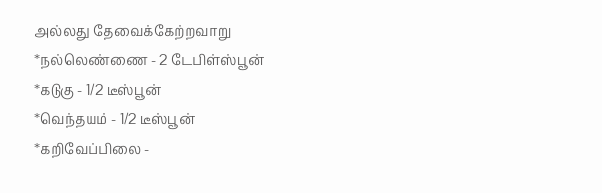அல்லது தேவைக்கேற்றவாறு
*நல்லெண்ணை - 2 டேபிள்ஸ்பூன்
*கடுகு - 1/2 டீஸ்பூன்
*வெந்தயம் - 1/2 டீஸ்பூன்
*கறிவேப்பிலை -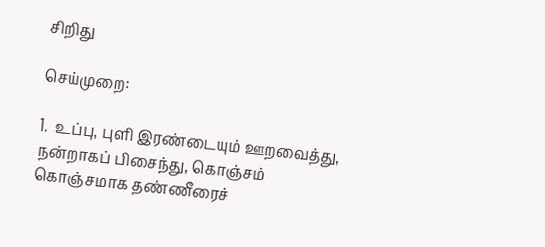சிறிது

செய்முறை:

1.  உப்பு, புளி இரண்டையும் ஊறவைத்து, நன்றாகப் பிசைந்து, கொஞ்சம் கொஞ்சமாக தண்ணீரைச்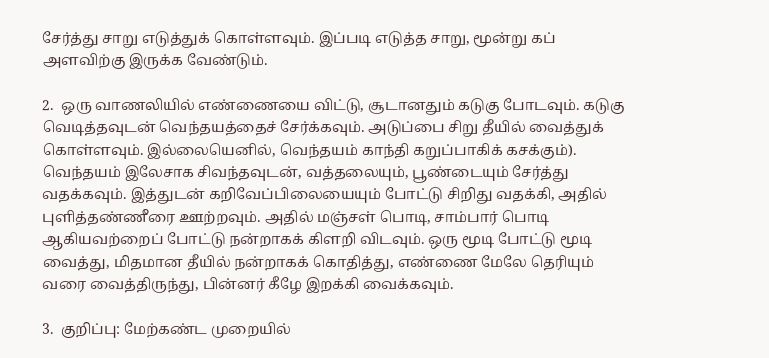சேர்த்து சாறு எடுத்துக் கொள்ளவும். இப்படி எடுத்த சாறு, மூன்று கப் அளவிற்கு இருக்க வேண்டும்.

2.  ஒரு வாணலியில் எண்ணையை விட்டு, சூடானதும் கடுகு போடவும். கடுகு வெடித்தவுடன் வெந்தயத்தைச் சேர்க்கவும். அடுப்பை சிறு தீயில் வைத்துக் கொள்ளவும். இல்லையெனில், வெந்தயம் காந்தி கறுப்பாகிக் கசக்கும்). வெந்தயம் இலேசாக சிவந்தவுடன், வத்தலையும், பூண்டையும் சேர்த்து வதக்கவும். இத்துடன் கறிவேப்பிலையையும் போட்டு சிறிது வதக்கி, அதில் புளித்தண்ணீரை ஊற்றவும். அதில் மஞ்சள் பொடி, சாம்பார் பொடி ஆகியவற்றைப் போட்டு நன்றாகக் கிளறி விடவும். ஒரு மூடி போட்டு மூடி வைத்து, மிதமான தீயில் நன்றாகக் கொதித்து, எண்ணை மேலே தெரியும் வரை வைத்திருந்து, பின்னர் கீழே இறக்கி வைக்கவும்.

3.  குறிப்பு: மேற்கண்ட முறையில்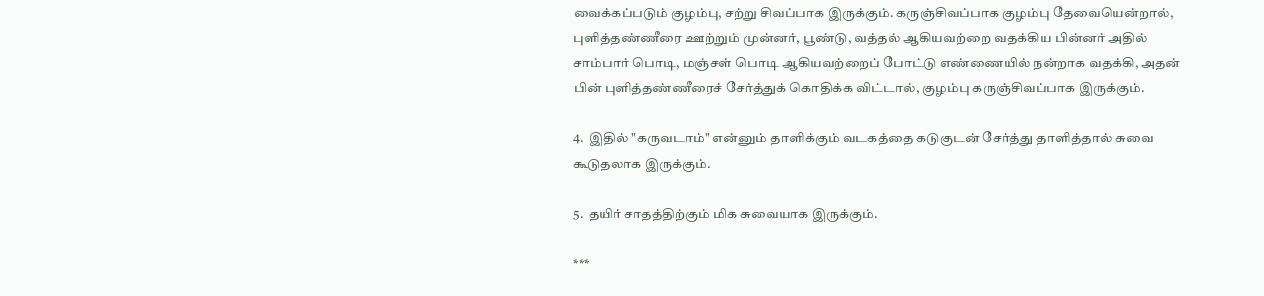வைக்கப்படும் குழம்பு, சற்று சிவப்பாக இருக்கும். கருஞ்சிவப்பாக குழம்பு தேவையென்றால், புளித்தண்ணீரை ஊற்றும் முன்னர், பூண்டு, வத்தல் ஆகியவற்றை வதக்கிய பின்னர் அதில் சாம்பார் பொடி, மஞ்சள் பொடி ஆகியவற்றைப் போட்டு எண்ணையில் நன்றாக வதக்கி, அதன் பின் புளித்தண்ணீரைச் சேர்த்துக் கொதிக்க விட்டால், குழம்பு கருஞ்சிவப்பாக இருக்கும்.

4.  இதில் "கருவடாம்" என்னும் தாளிக்கும் வடகத்தை கடுகுடன் சேர்த்து தாளித்தால் சுவை கூடுதலாக இருக்கும்.

5.  தயிர் சாதத்திற்கும் மிக சுவையாக இருக்கும்.

***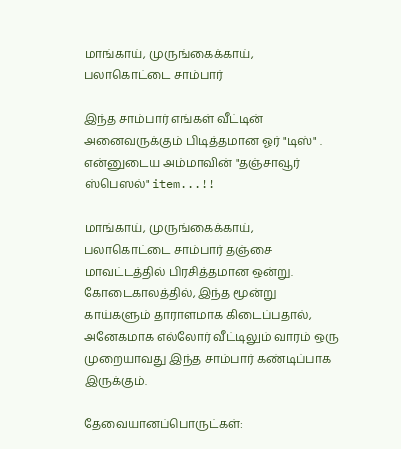மாங்காய், முருங்கைக்காய், பலாகொட்டை சாம்பார்

இந்த சாம்பார் எங்கள் வீட்டின் அனைவருக்கும் பிடித்தமான ஓர் "டிஸ்" . என்னுடைய அம்மாவின் "தஞ்சாவூர் ஸ்பெஸல்" item...!!

மாங்காய், முருங்கைக்காய், பலாகொட்டை சாம்பார் தஞ்சை மாவட்டத்தில் பிரசித்தமான ஒன்று.  கோடைகாலத்தில், இந்த மூன்று காய்களும் தாராளமாக கிடைப்பதால், அனேகமாக எல்லோர் வீட்டிலும் வாரம் ஒரு முறையாவது இந்த சாம்பார் கண்டிப்பாக இருக்கும்.

தேவையானப்பொருட்கள்: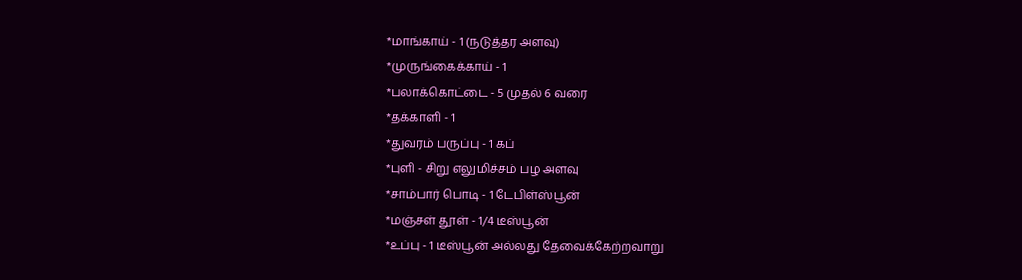*மாங்காய் - 1 (நடுத்தர அளவு)
*முருங்கைக்காய் - 1
*பலாக்கொட்டை - 5 முதல் 6 வரை
*தக்காளி - 1
*துவரம் பருப்பு - 1 கப்
*புளி - சிறு எலுமிச்சம் பழ அளவு
*சாம்பார் பொடி - 1 டேபிள்ஸ்பூன்
*மஞ்சள் தூள் - 1/4 டீஸ்பூன்
*உப்பு - 1 டீஸ்பூன் அல்லது தேவைக்கேற்றவாறு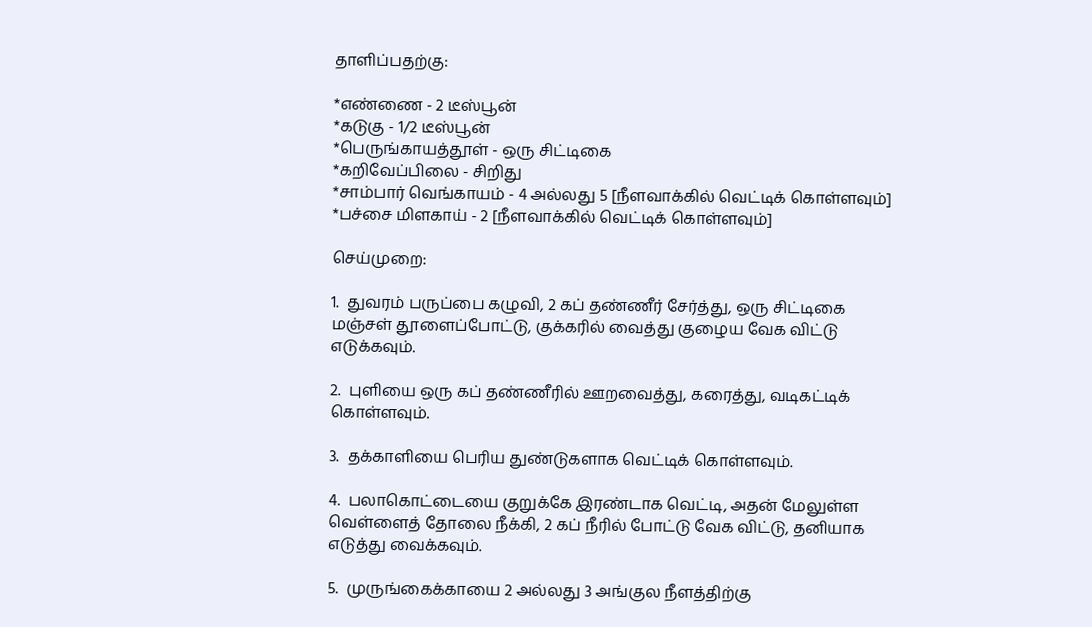தாளிப்பதற்கு:

*எண்ணை - 2 டீஸ்பூன்
*கடுகு - 1/2 டீஸ்பூன்
*பெருங்காயத்தூள் - ஒரு சிட்டிகை
*கறிவேப்பிலை - சிறிது
*சாம்பார் வெங்காயம் - 4 அல்லது 5 [நீளவாக்கில் வெட்டிக் கொள்ளவும்]
*பச்சை மிளகாய் - 2 [நீளவாக்கில் வெட்டிக் கொள்ளவும்]

செய்முறை:

1.  துவரம் பருப்பை கழுவி, 2 கப் தண்ணீர் சேர்த்து, ஒரு சிட்டிகை மஞ்சள் தூளைப்போட்டு, குக்கரில் வைத்து குழைய வேக விட்டு எடுக்கவும்.

2.  புளியை ஒரு கப் தண்ணீரில் ஊறவைத்து, கரைத்து, வடிகட்டிக் கொள்ளவும்.

3.  தக்காளியை பெரிய துண்டுகளாக வெட்டிக் கொள்ளவும்.

4.  பலாகொட்டையை குறுக்கே இரண்டாக வெட்டி, அதன் மேலுள்ள வெள்ளைத் தோலை நீக்கி, 2 கப் நீரில் போட்டு வேக விட்டு, தனியாக எடுத்து வைக்கவும்.

5.  முருங்கைக்காயை 2 அல்லது 3 அங்குல நீளத்திற்கு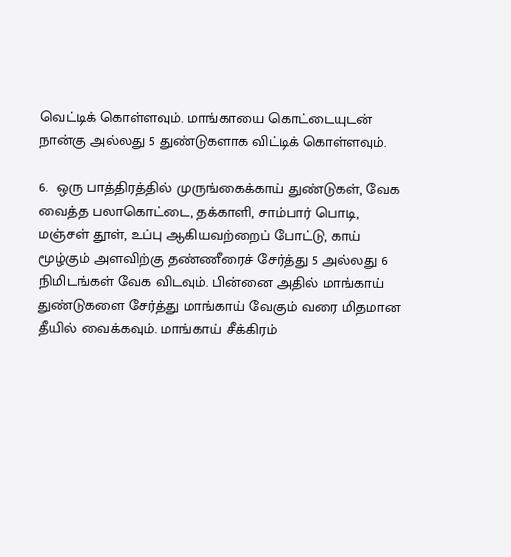வெட்டிக் கொள்ளவும். மாங்காயை கொட்டையுடன் நான்கு அல்லது 5 துண்டுகளாக விட்டிக் கொள்ளவும்.

6.  ஒரு பாத்திரத்தில் முருங்கைக்காய் துண்டுகள், வேக வைத்த பலாகொட்டை, தக்காளி, சாம்பார் பொடி, மஞ்சள் தூள், உப்பு ஆகியவற்றைப் போட்டு, காய் மூழ்கும் அளவிற்கு தண்ணீரைச் சேர்த்து 5 அல்லது 6 நிமிடங்கள் வேக விடவும். பின்னை அதில் மாங்காய் துண்டுகளை சேர்த்து மாங்காய் வேகும் வரை மிதமான தீயில் வைக்கவும். மாங்காய் சீக்கிரம்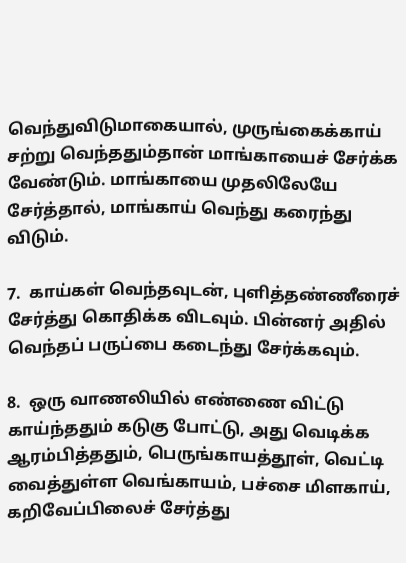வெந்துவிடுமாகையால், முருங்கைக்காய் சற்று வெந்ததும்தான் மாங்காயைச் சேர்க்க வேண்டும். மாங்காயை முதலிலேயே சேர்த்தால், மாங்காய் வெந்து கரைந்து விடும்.

7.  காய்கள் வெந்தவுடன், புளித்தண்ணீரைச் சேர்த்து கொதிக்க விடவும். பின்னர் அதில் வெந்தப் பருப்பை கடைந்து சேர்க்கவும்.

8.  ஒரு வாணலியில் எண்ணை விட்டு காய்ந்ததும் கடுகு போட்டு, அது வெடிக்க ஆரம்பித்ததும், பெருங்காயத்தூள், வெட்டி வைத்துள்ள வெங்காயம், பச்சை மிளகாய், கறிவேப்பிலைச் சேர்த்து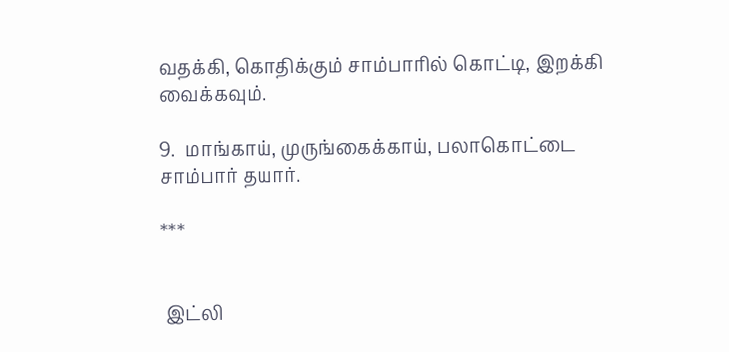வதக்கி, கொதிக்கும் சாம்பாரில் கொட்டி, இறக்கி வைக்கவும்.

9.  மாங்காய், முருங்கைக்காய், பலாகொட்டை சாம்பார் தயார்.

***


 இட்லி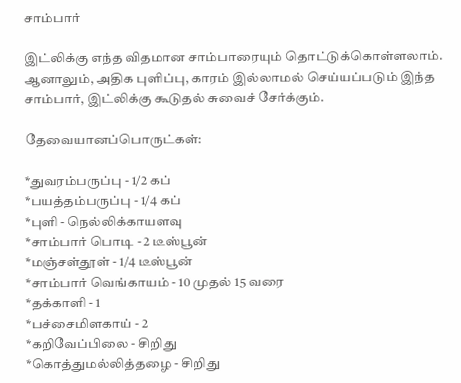சாம்பார்

இட்லிக்கு எந்த விதமான சாம்பாரையும் தொட்டுக்கொள்ளலாம். ஆனாலும், அதிக புளிப்பு, காரம் இல்லாமல் செய்யப்படும் இந்த சாம்பார், இட்லிக்கு கூடுதல் சுவைச் சேர்க்கும்.

தேவையானப்பொருட்கள்:

*துவரம்பருப்பு - 1/2 கப்
*பயத்தம்பருப்பு - 1/4 கப்
*புளி - நெல்லிக்காயளவு
*சாம்பார் பொடி - 2 டீஸ்பூன்
*மஞ்சள்தூள் - 1/4 டீஸ்பூன்
*சாம்பார் வெங்காயம் - 10 முதல் 15 வரை
*தக்காளி - 1
*பச்சைமிளகாய் - 2
*கறிவேப்பிலை - சிறிது
*கொத்துமல்லித்தழை - சிறிது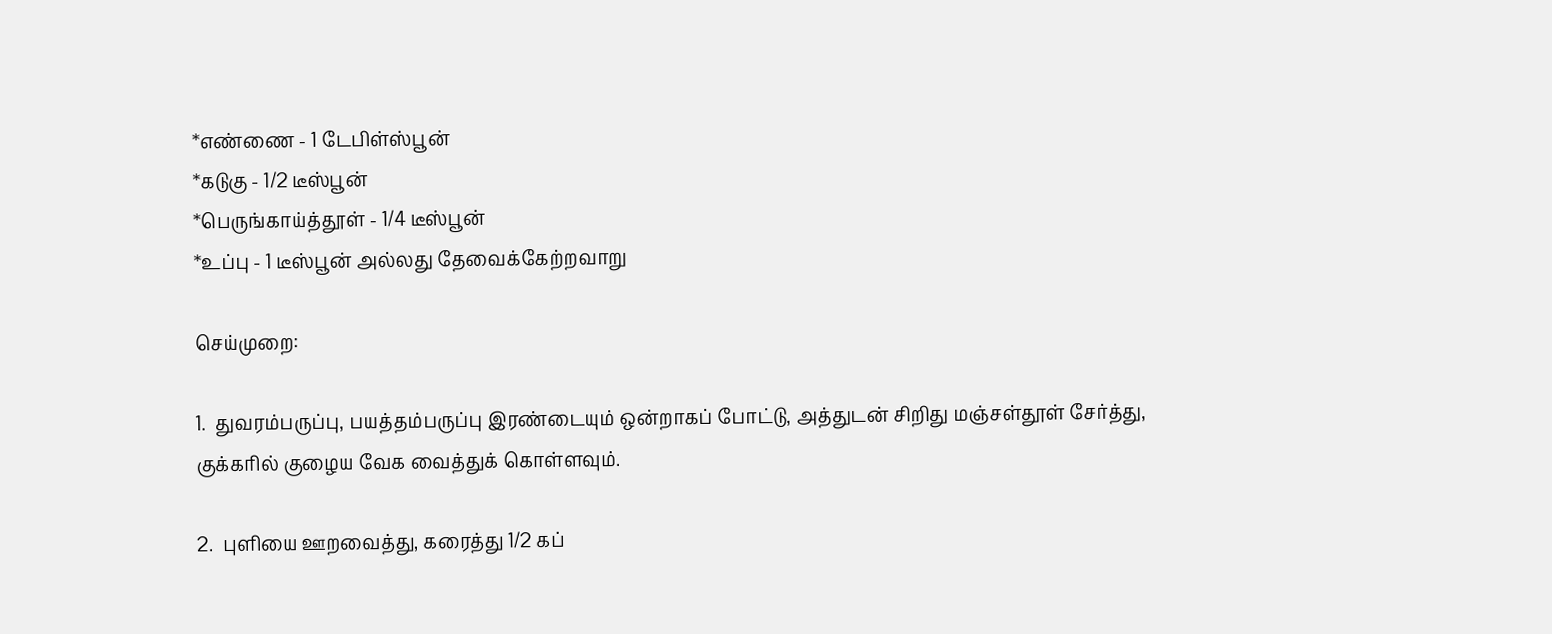*எண்ணை - 1 டேபிள்ஸ்பூன்
*கடுகு - 1/2 டீஸ்பூன்
*பெருங்காய்த்தூள் - 1/4 டீஸ்பூன்
*உப்பு - 1 டீஸ்பூன் அல்லது தேவைக்கேற்றவாறு

செய்முறை:

1.  துவரம்பருப்பு, பயத்தம்பருப்பு இரண்டையும் ஒன்றாகப் போட்டு, அத்துடன் சிறிது மஞ்சள்தூள் சேர்த்து, குக்கரில் குழைய வேக வைத்துக் கொள்ளவும்.

2.  புளியை ஊறவைத்து, கரைத்து 1/2 கப்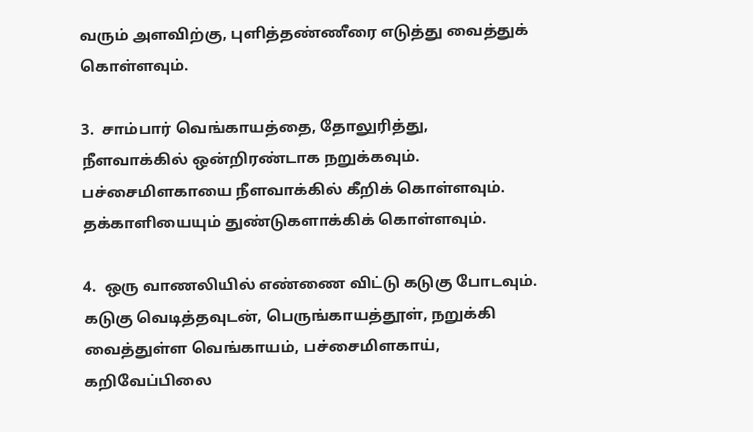வரும் அளவிற்கு, புளித்தண்ணீரை எடுத்து வைத்துக் கொள்ளவும்.

3.  சாம்பார் வெங்காயத்தை, தோலுரித்து, நீளவாக்கில் ஒன்றிரண்டாக நறுக்கவும். பச்சைமிளகாயை நீளவாக்கில் கீறிக் கொள்ளவும். தக்காளியையும் துண்டுகளாக்கிக் கொள்ளவும்.

4.  ஒரு வாணலியில் எண்ணை விட்டு கடுகு போடவும். கடுகு வெடித்தவுடன், பெருங்காயத்தூள், நறுக்கி வைத்துள்ள வெங்காயம், பச்சைமிளகாய், கறிவேப்பிலை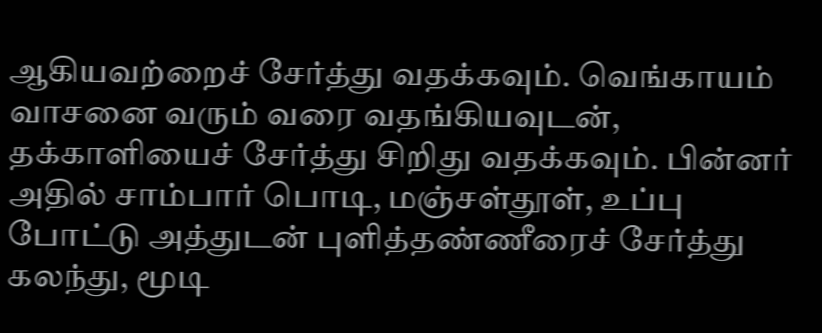ஆகியவற்றைச் சேர்த்து வதக்கவும். வெங்காயம் வாசனை வரும் வரை வதங்கியவுடன், தக்காளியைச் சேர்த்து சிறிது வதக்கவும். பின்னர் அதில் சாம்பார் பொடி, மஞ்சள்தூள், உப்பு போட்டு அத்துடன் புளித்தண்ணீரைச் சேர்த்து கலந்து, மூடி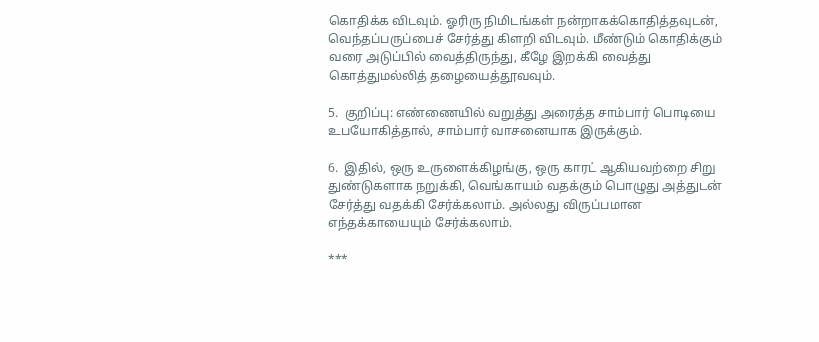கொதிக்க விடவும். ஓரிரு நிமிடங்கள் நன்றாகக்கொதித்தவுடன், வெந்தப்பருப்பைச் சேர்த்து கிளறி விடவும். மீண்டும் கொதிக்கும் வரை அடுப்பில் வைத்திருந்து, கீழே இறக்கி வைத்து கொத்துமல்லித் தழையைத்தூவவும்.

5.  குறிப்பு: எண்ணையில் வறுத்து அரைத்த சாம்பார் பொடியை உபயோகித்தால், சாம்பார் வாசனையாக இருக்கும்.

6.  இதில், ஒரு உருளைக்கிழங்கு, ஒரு காரட் ஆகியவற்றை சிறு துண்டுகளாக நறுக்கி, வெங்காயம் வதக்கும் பொழுது அத்துடன் சேர்த்து வதக்கி சேர்க்கலாம். அல்லது விருப்பமான எந்தக்காயையும் சேர்க்கலாம்.

***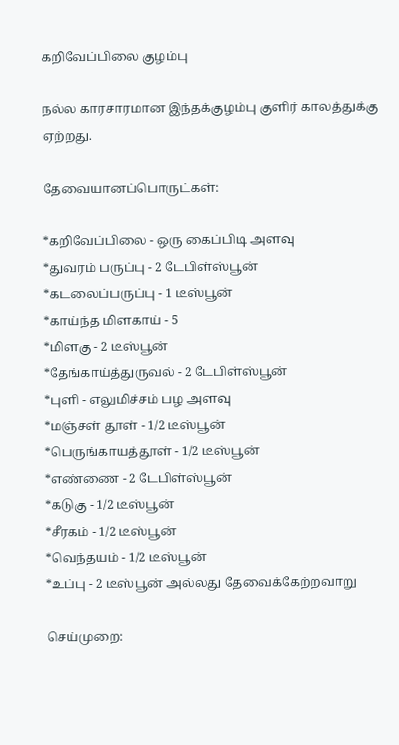கறிவேப்பிலை குழம்பு

நல்ல காரசாரமான இந்தக்குழம்பு குளிர் காலத்துக்கு ஏற்றது.

தேவையானப்பொருட்கள்:

*கறிவேப்பிலை - ஒரு கைப்பிடி அளவு
*துவரம் பருப்பு - 2 டேபிள்ஸ்பூன்
*கடலைப்பருப்பு - 1 டீஸ்பூன்
*காய்ந்த மிளகாய் - 5
*மிளகு - 2 டீஸ்பூன்
*தேங்காய்த்துருவல் - 2 டேபிள்ஸ்பூன்
*புளி - எலுமிச்சம் பழ அளவு
*மஞ்சள் தூள் - 1/2 டீஸ்பூன்
*பெருங்காயத்தூள் - 1/2 டீஸ்பூன்
*எண்ணை - 2 டேபிள்ஸ்பூன்
*கடுகு - 1/2 டீஸ்பூன்
*சீரகம் - 1/2 டீஸ்பூன்
*வெந்தயம் - 1/2 டீஸ்பூன்
*உப்பு - 2 டீஸ்பூன் அல்லது தேவைக்கேற்றவாறு

செய்முறை: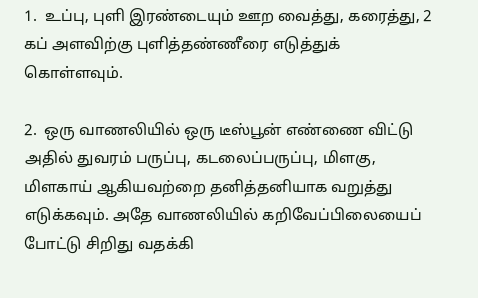1.  உப்பு, புளி இரண்டையும் ஊற வைத்து, கரைத்து, 2 கப் அளவிற்கு புளித்தண்ணீரை எடுத்துக் கொள்ளவும்.

2.  ஒரு வாணலியில் ஒரு டீஸ்பூன் எண்ணை விட்டு அதில் துவரம் பருப்பு, கடலைப்பருப்பு, மிளகு, மிளகாய் ஆகியவற்றை தனித்தனியாக வறுத்து எடுக்கவும். அதே வாணலியில் கறிவேப்பிலையைப் போட்டு சிறிது வதக்கி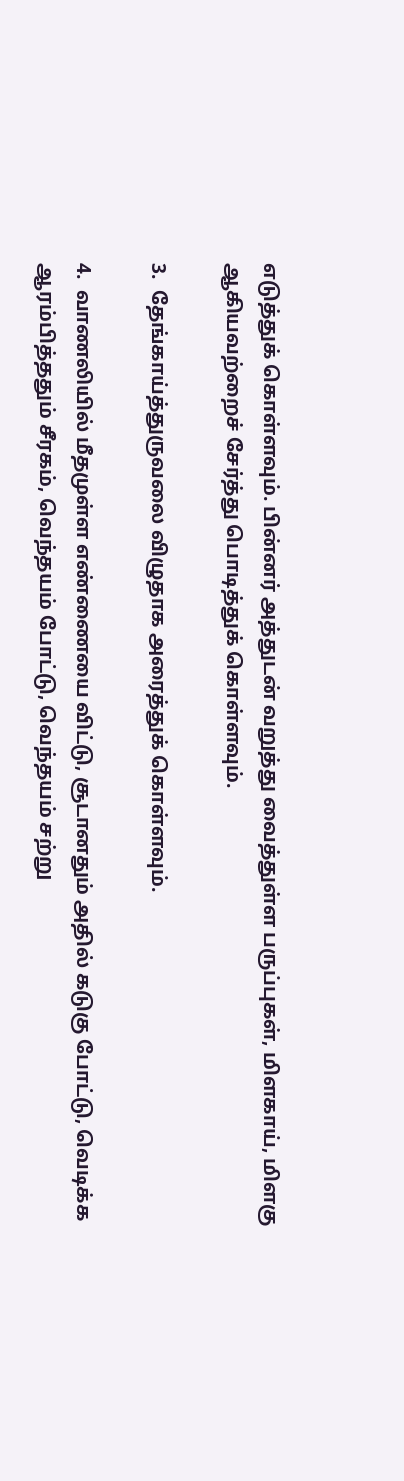எடுத்துக் கொள்ளவும். பின்னர் அத்துடன் வறுத்து வைத்துள்ள பருப்புகள், மிளகாய், மிளகு ஆகியவற்றைச் சேர்த்து பொடித்துக் கொள்ளவும்.

3.  தேங்காய்த்துருவலை விழுதாக அரைத்துக் கொள்ளவும்.

4.  வாணலியில் மீதமுள்ள எண்ணையை விட்டு, சூடானதும் அதில் கடுகு போட்டு, வெடிக்க ஆரம்பித்ததும் சீரகம், வெந்தயம் போட்டு, வெந்தயம் சற்று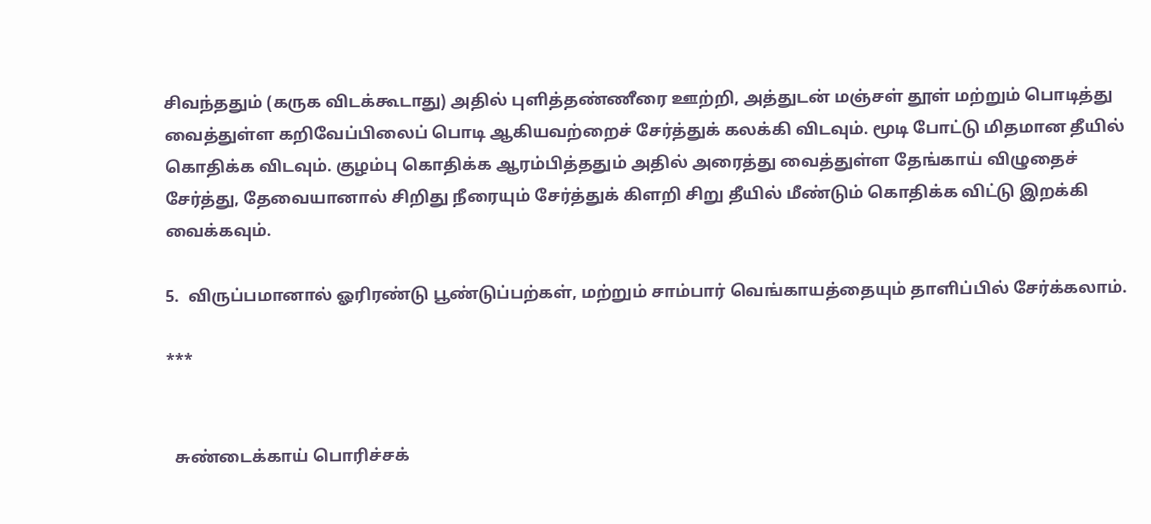சிவந்ததும் (கருக விடக்கூடாது) அதில் புளித்தண்ணீரை ஊற்றி, அத்துடன் மஞ்சள் தூள் மற்றும் பொடித்து வைத்துள்ள கறிவேப்பிலைப் பொடி ஆகியவற்றைச் சேர்த்துக் கலக்கி விடவும். மூடி போட்டு மிதமான தீயில் கொதிக்க விடவும். குழம்பு கொதிக்க ஆரம்பித்ததும் அதில் அரைத்து வைத்துள்ள தேங்காய் விழுதைச் சேர்த்து, தேவையானால் சிறிது நீரையும் சேர்த்துக் கிளறி சிறு தீயில் மீண்டும் கொதிக்க விட்டு இறக்கி வைக்கவும்.

5.  விருப்பமானால் ஓரிரண்டு பூண்டுப்பற்கள், மற்றும் சாம்பார் வெங்காயத்தையும் தாளிப்பில் சேர்க்கலாம்.

***


  சுண்டைக்காய் பொரிச்சக்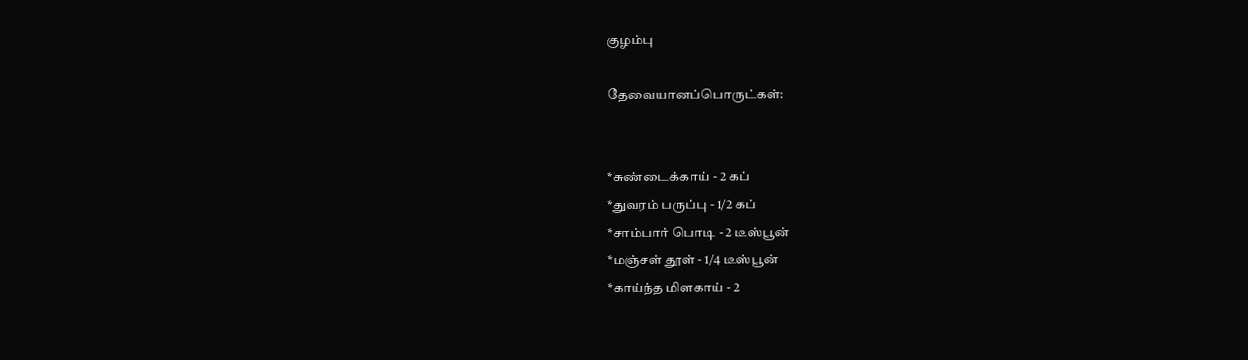குழம்பு

தேவையானப்பொருட்கள்:


*சுண்டைக்காய் - 2 கப்
*துவரம் பருப்பு - 1/2 கப்
*சாம்பார் பொடி - 2 டீஸ்பூன்
*மஞ்சள் தூள் - 1/4 டீஸ்பூன்
*காய்ந்த மிளகாய் - 2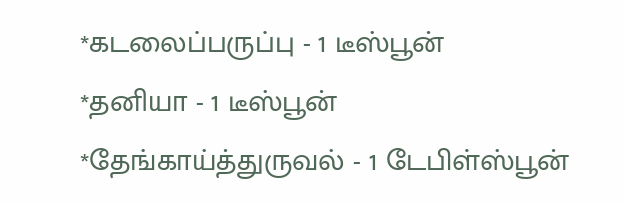*கடலைப்பருப்பு - 1 டீஸ்பூன்
*தனியா - 1 டீஸ்பூன்
*தேங்காய்த்துருவல் - 1 டேபிள்ஸ்பூன்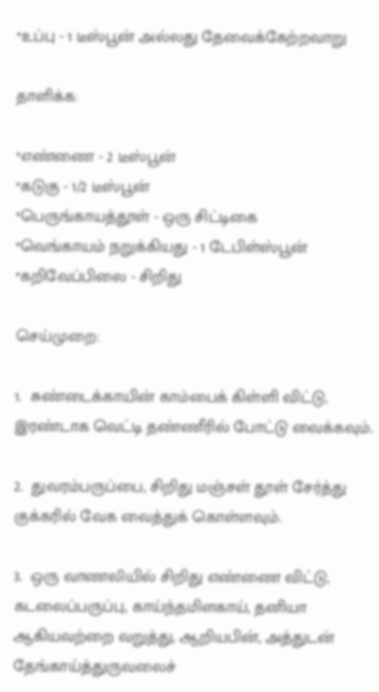*உப்பு - 1 டீஸ்பூன் அல்லது தேவைக்கேற்றவாறு

தாளிக்க:

*எண்ணை - 2 டீஸ்பூன்
*கடுகு - 1/2 டீஸ்பூன்
*பெருங்காயத்தூள் - ஒரு சிட்டிகை
*வெங்காயம் நறுக்கியது - 1 டேபிள்ஸ்பூன்
*கறிவேப்பிலை - சிறிது

செய்முறை:

1.  சுண்டைக்காயின் காம்பைக் கிள்ளி விட்டு, இரண்டாக வெட்டி தண்ணீரில் போட்டு வைக்கவும்.

2.  துவரம்பருப்பை, சிறிது மஞ்சள் தூள் சேர்த்து குக்கரில் வேக வைத்துக் கொள்ளவும்.

3.  ஒரு வாணலியில் சிறிது எண்ணை விட்டு, கடலைப்பருப்பு, காய்ந்தமிளகாய், தனியா ஆகியவற்றை வறுத்து, ஆறியபின், அத்துடன் தேங்காய்த்துருவலைச்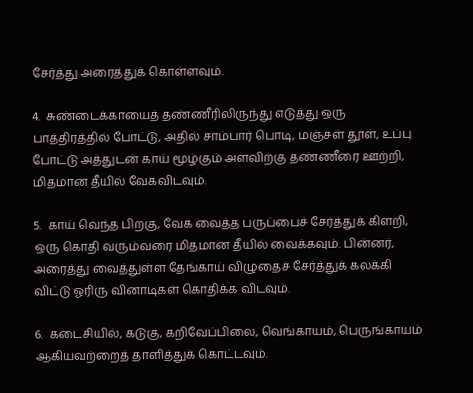சேர்த்து அரைத்துக் கொள்ளவும்.

4.  சுண்டைக்காயைத் தண்ணீரிலிருந்து எடுத்து ஒரு பாத்திரத்தில் போட்டு, அதில் சாம்பார் பொடி, மஞ்சள் தூள், உப்பு போட்டு அத்துடன் காய் மூழ்கும் அளவிற்கு தண்ணீரை ஊற்றி, மிதமான தீயில் வேகவிடவும்.

5.  காய் வெந்த பிறகு, வேக வைத்த பருப்பைச் சேர்த்துக் கிளறி, ஒரு கொதி வரும்வரை மிதமான தீயில் வைக்கவும். பின்னர், அரைத்து வைத்துள்ள தேங்காய் விழுதைச் சேர்த்துக் கலக்கி விட்டு ஓரிரு வினாடிகள் கொதிக்க விடவும்.

6.  கடைசியில், கடுகு, கறிவேப்பிலை, வெங்காயம், பெருங்காயம் ஆகியவற்றைத் தாளித்துக் கொட்டவும்.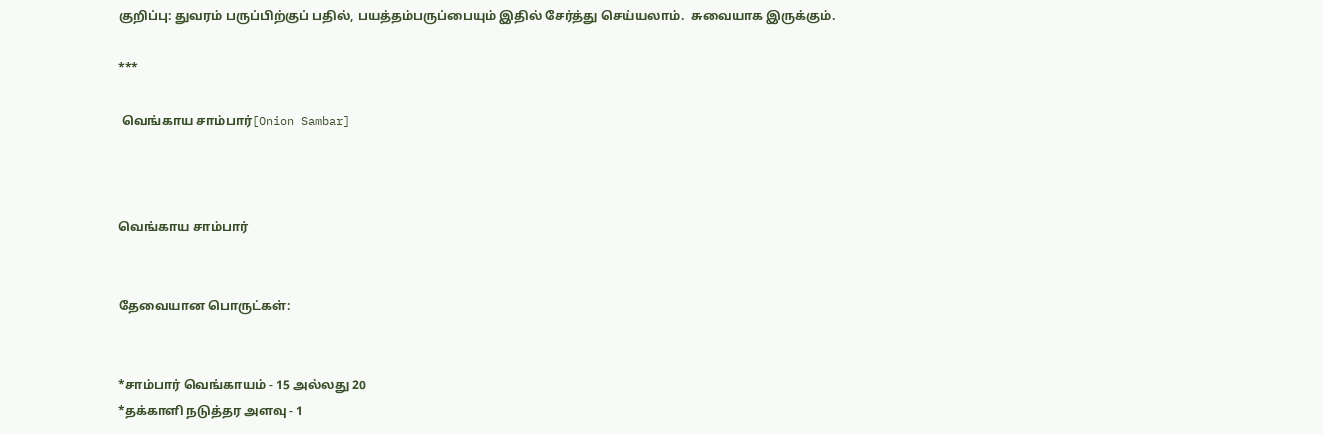குறிப்பு: துவரம் பருப்பிற்குப் பதில், பயத்தம்பருப்பையும் இதில் சேர்த்து செய்யலாம்.  சுவையாக இருக்கும்.

***

 வெங்காய சாம்பார்[Onion Sambar]



வெங்காய சாம்பார்


தேவையான பொருட்கள்:


*சாம்பார் வெங்காயம் - 15 அல்லது 20
*தக்காளி நடுத்தர அளவு - 1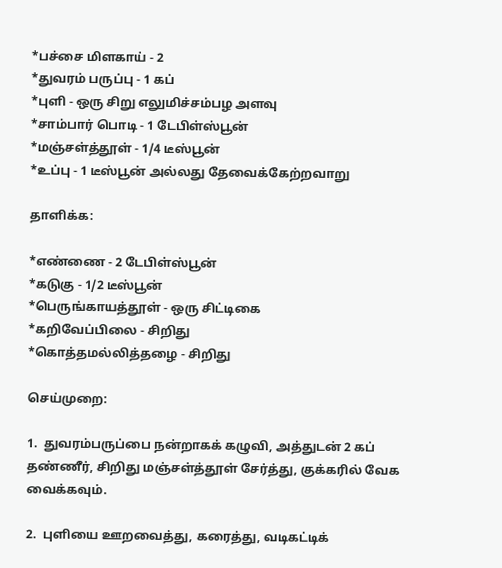*பச்சை மிளகாய் - 2
*துவரம் பருப்பு - 1 கப்
*புளி - ஒரு சிறு எலுமிச்சம்பழ அளவு
*சாம்பார் பொடி - 1 டேபிள்ஸ்பூன்
*மஞ்சள்த்தூள் - 1/4 டீஸ்பூன்
*உப்பு - 1 டீஸ்பூன் அல்லது தேவைக்கேற்றவாறு

தாளிக்க:

*எண்ணை - 2 டேபிள்ஸ்பூன்
*க‌டுகு - 1/2 டீஸ்பூன்
*பெருங்காய‌த்தூள் - ஒரு சிட்டிகை
*க‌றிவேப்பிலை - சிறிது
*கொத்த‌ம‌ல்லித்த‌ழை - சிறிது

செய்முறை:

1.  துவரம்பருப்பை நன்றாகக் கழுவி, அத்துடன் 2 கப் தண்ணீர், சிறிது மஞ்சள்த்தூள் சேர்த்து, குக்கரில் வேக வைக்கவும்.

2.  புளியை ஊறவைத்து, கரைத்து, வடிகட்டிக்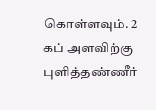கொள்ளவும். 2 கப் அளவிற்கு புளித்தண்ணீர்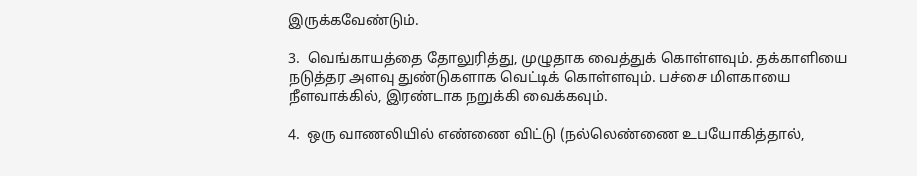இருக்கவேண்டும்.

3.  வெங்காயத்தை தோலுரித்து, முழுதாக வைத்துக் கொள்ளவும். தக்காளியை நடுத்தர அளவு துண்டுகளாக வெட்டிக் கொள்ளவும். பச்சை மிளகாயை நீளவாக்கில், இரண்டாக நறுக்கி வைக்கவும்.

4.  ஒரு வாண‌லியில் எண்ணை விட்டு (ந‌ல்லெண்ணை உப‌யோகித்தால்,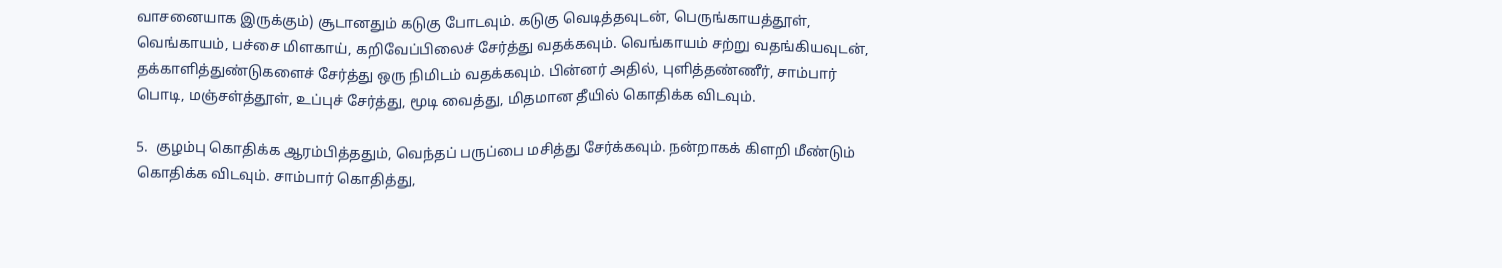வாச‌னையாக‌ இருக்கும்) சூடான‌தும் க‌டுகு போட‌வும். க‌டுகு வெடித்த‌வுட‌ன், பெருங்காய‌த்தூள், வெங்காய‌ம், ப‌ச்சை மிள‌காய், க‌றிவேப்பிலைச் சேர்த்து வ‌த‌க்க‌வும். வெங்காய‌ம் ச‌ற்று வ‌த‌ங்கிய‌வுட‌ன், த‌க்காளித்துண்டுக‌ளைச் சேர்த்து ஒரு நிமிடம் வ‌த‌க்க‌வும். பின்ன‌ர் அதில், புளித்த‌ண்ணீர், சாம்பார் பொடி, ம‌ஞ்ச‌ள்த்தூள், உப்புச் சேர்த்து, மூடி வைத்து, மித‌மான‌ தீயில் கொதிக்க‌ விட‌வும்.

5.  குழ‌ம்பு கொதிக்க‌ ஆர‌ம்பித்த‌தும், வெந்த‌ப் ப‌ருப்பை ம‌சித்து சேர்க்க‌வும். ந‌ன்றாக‌க் கிள‌றி மீண்டும் கொதிக்க‌ விட‌வும். சாம்பார் கொதித்து,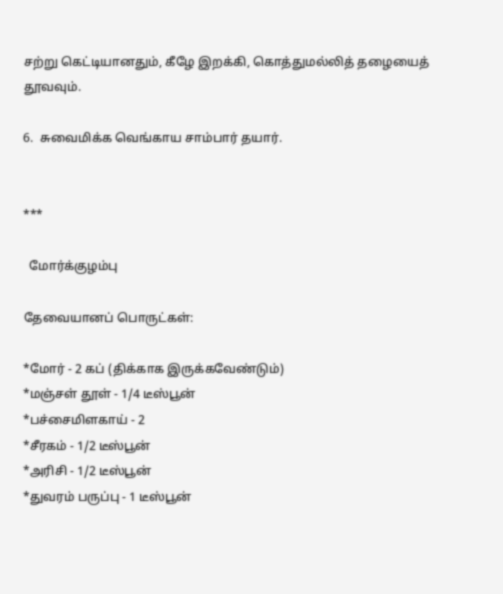ச‌ற்று கெட்டியான‌தும், கீழே இற‌க்கி, கொத்தும‌ல்லித் த‌ழையைத் தூவ‌வும்.

6.  சுவைமிக்க வெங்காய சாம்பார் தயார்.


***

  மோர்க்குழம்பு

தேவையானப் பொருட்கள்:

*மோர் - 2 கப் (திக்காக இருக்கவேண்டும்)
*மஞ்சள் தூள் - 1/4 டீஸ்பூன்
*பச்சைமிளகாய் - 2
*சீரகம் - 1/2 டீஸ்பூன்
*அரிசி - 1/2 டீஸ்பூன்
*துவரம் பருப்பு - 1 டீஸ்பூன்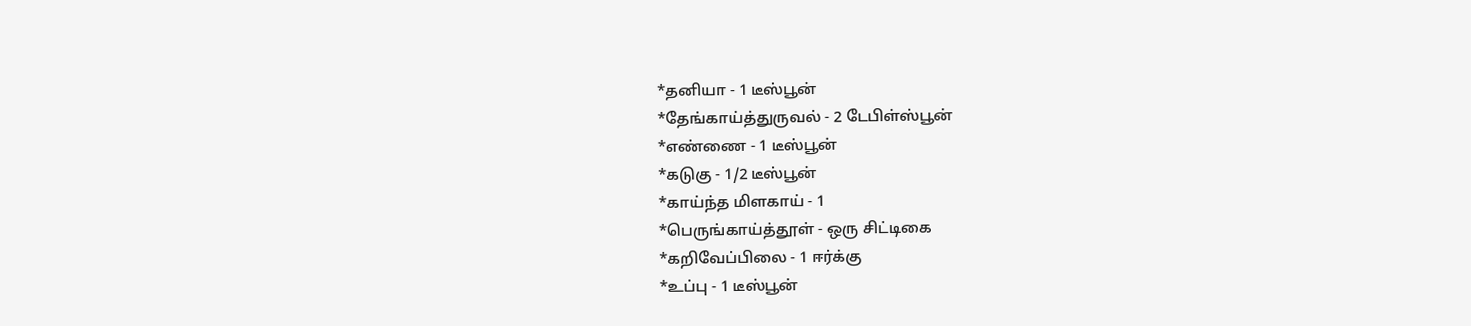*தனியா - 1 டீஸ்பூன்
*தேங்காய்த்துருவல் - 2 டேபிள்ஸ்பூன்
*எண்ணை - 1 டீஸ்பூன்
*கடுகு - 1/2 டீஸ்பூன்
*காய்ந்த மிளகாய் - 1
*பெருங்காய்த்தூள் - ஒரு சிட்டிகை
*கறிவேப்பிலை - 1 ஈர்க்கு
*உப்பு - 1 டீஸ்பூன்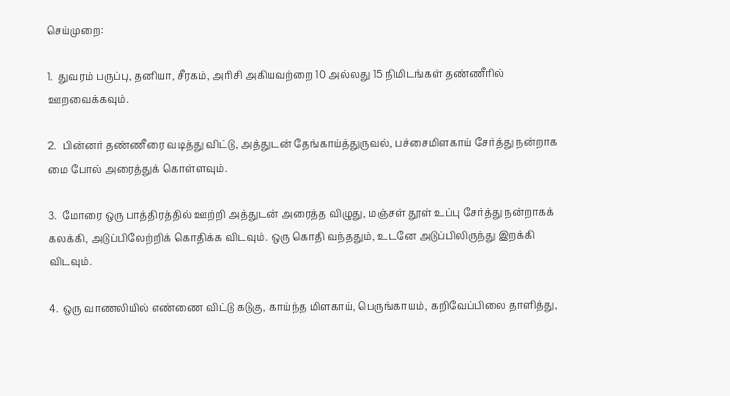செய்முறை:

1.  துவரம் பருப்பு, தனியா, சீரகம், அரிசி அகியவற்றை 10 அல்லது 15 நிமிடங்கள் தண்ணீரில் ஊறவைக்கவும்.

2.  பின்னர் தண்ணீரை வடித்து விட்டு, அத்துடன் தேங்காய்த்துருவல், பச்சைமிளகாய் சேர்த்து நன்றாக மை போல் அரைத்துக் கொள்ளவும்.

3.  மோரை ஒரு பாத்திரத்தில் ஊற்றி அத்துடன் அரைத்த விழுது, மஞ்சள் தூள் உப்பு சேர்த்து நன்றாகக் கலக்கி, அடுப்பிலேற்றிக் கொதிக்க விடவும். ஒரு கொதி வந்ததும், உடனே அடுப்பிலிருந்து இறக்கி விடவும்.

4.  ஒரு வாணலியில் எண்ணை விட்டு கடுகு, காய்ந்த மிளகாய், பெருங்காயம், கறிவேப்பிலை தாளித்து,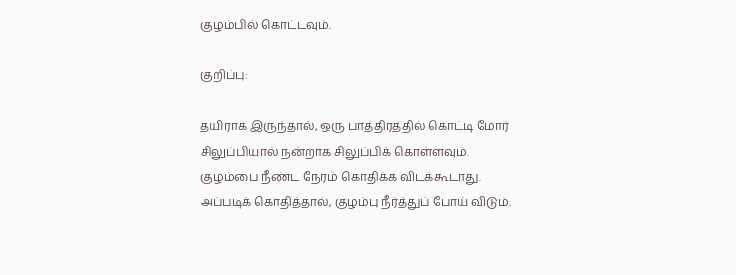குழம்பில் கொட்டவும்.

குறிப்பு:

தயிராக இருந்தால், ஒரு பாத்திரத்தில் கொட்டி மோர் சிலுப்பியால் நன்றாக சிலுப்பிக் கொள்ளவும். குழம்பை நீண்ட நேரம் கொதிக்க விடக்கூடாது. அப்படிக் கொதித்தால், குழம்பு நீர்த்துப் போய் விடும்.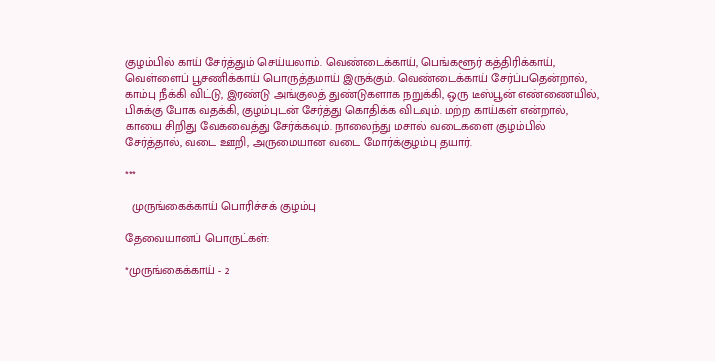குழம்பில் காய் சேர்த்தும் செய்யலாம். வெண்டைக்காய், பெங்களூர் கத்திரிக்காய், வெள்ளைப் பூசணிக்காய் பொருத்தமாய் இருக்கும். வெண்டைக்காய் சேர்ப்பதென்றால், காம்பு நீக்கி விட்டு, இரண்டு அங்குலத் துண்டுகளாக நறுக்கி, ஒரு டீஸ்பூன் எண்ணையில், பிசுக்கு போக வதக்கி, குழம்புடன் சேர்த்து கொதிக்க விடவும். மற்ற காய்கள் என்றால், காயை சிறிது வேகவைத்து சேர்க்கவும். நாலைந்து மசால் வடைகளை குழம்பில் சேர்த்தால், வடை ஊறி, அருமையான வடை மோர்க்குழம்பு தயார்.

***

  முருங்கைக்காய் பொரிச்சக் குழம்பு

தேவையானப் பொருட்கள்:

*முருங்கைக்காய் - 2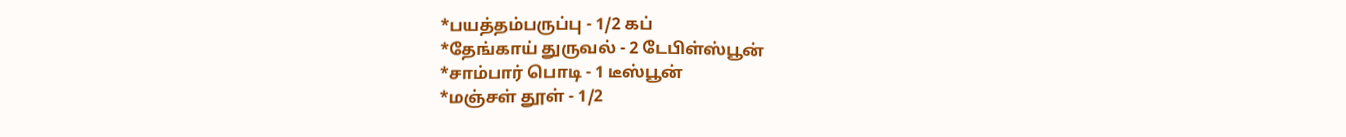*பயத்தம்பருப்பு - 1/2 கப்
*தேங்காய் துருவல் - 2 டேபிள்ஸ்பூன்
*சாம்பார் பொடி - 1 டீஸ்பூன்
*மஞ்சள் தூள் - 1/2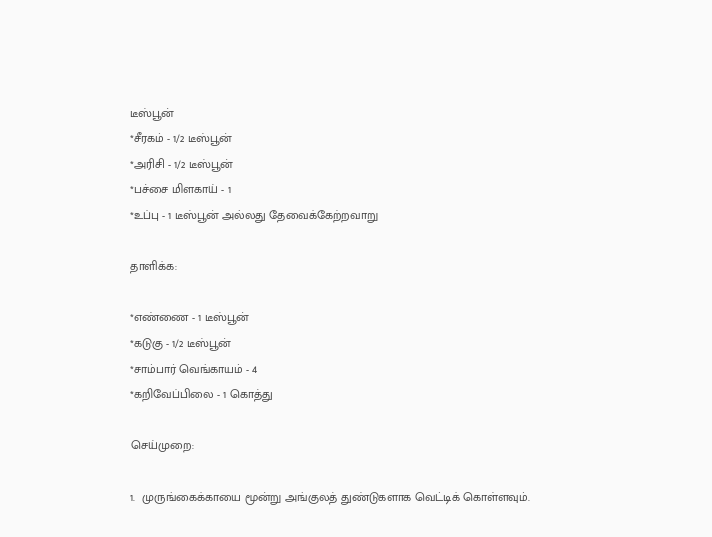டீஸ்பூன்
*சீரகம் - 1/2 டீஸ்பூன்
*அரிசி - 1/2 டீஸ்பூன்
*பச்சை மிளகாய் - 1
*உப்பு - 1 டீஸ்பூன் அல்லது தேவைக்கேற்றவாறு

தாளிக்க:

*எண்ணை - 1 டீஸ்பூன்
*கடுகு - 1/2 டீஸ்பூன்
*சாம்பார் வெங்காயம் - 4
*கறிவேப்பிலை - 1 கொத்து

செய்முறை:

1.  முருங்கைக்காயை மூன்று அங்குலத் துண்டுகளாக வெட்டிக் கொள்ளவும்.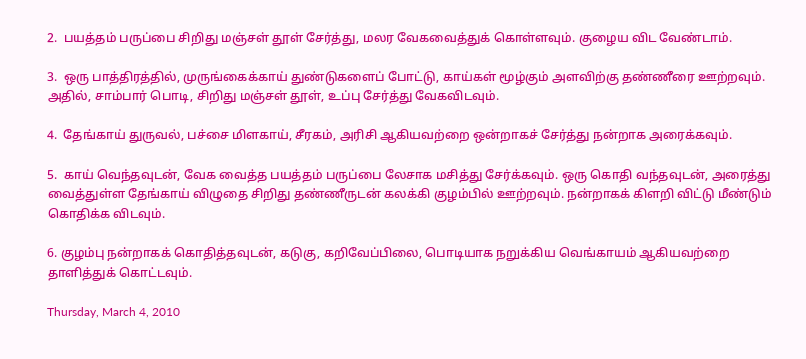2.  பயத்தம் பருப்பை சிறிது மஞ்சள் தூள் சேர்த்து, மலர வேகவைத்துக் கொள்ளவும். குழைய விட வேண்டாம்.

3.  ஒரு பாத்திரத்தில், முருங்கைக்காய் துண்டுகளைப் போட்டு, காய்கள் மூழ்கும் அளவிற்கு தண்ணீரை ஊற்றவும். அதில், சாம்பார் பொடி, சிறிது மஞ்சள் தூள், உப்பு சேர்த்து வேகவிடவும்.

4.  தேங்காய் துருவல், பச்சை மிளகாய், சீரகம், அரிசி ஆகியவற்றை ஒன்றாகச் சேர்த்து நன்றாக அரைக்கவும்.

5.  காய் வெந்தவுடன், வேக வைத்த பயத்தம் பருப்பை லேசாக மசித்து சேர்க்கவும். ஒரு கொதி வந்தவுடன், அரைத்து வைத்துள்ள தேங்காய் விழுதை சிறிது தண்ணீருடன் கலக்கி குழம்பில் ஊற்றவும். நன்றாகக் கிளறி விட்டு மீண்டும் கொதிக்க விடவும்.

6. குழம்பு நன்றாகக் கொதித்தவுடன், கடுகு, கறிவேப்பிலை, பொடியாக நறுக்கிய வெங்காயம் ஆகியவற்றை தாளித்துக் கொட்டவும்.

Thursday, March 4, 2010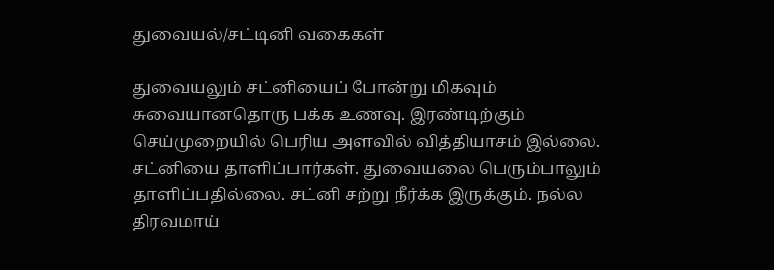துவையல்/சட்டினி வகைகள்

துவையலும் சட்னியைப் போன்று மிகவும் சுவையானதொரு பக்க உணவு. இரண்டிற்கும் செய்முறையில் பெரிய அளவில் வித்தியாசம் இல்லை. சட்னியை தாளிப்பார்கள். துவையலை பெரும்பாலும் தாளிப்பதில்லை. சட்னி சற்று நீர்க்க இருக்கும். நல்ல திரவமாய்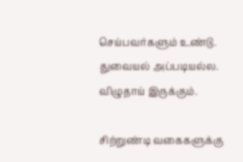செய்பவர்களும் உண்டு. துவையல் அப்படியல்ல. விழுதாய் இருக்கும்.

சிற்றுண்டி வகைகளுக்கு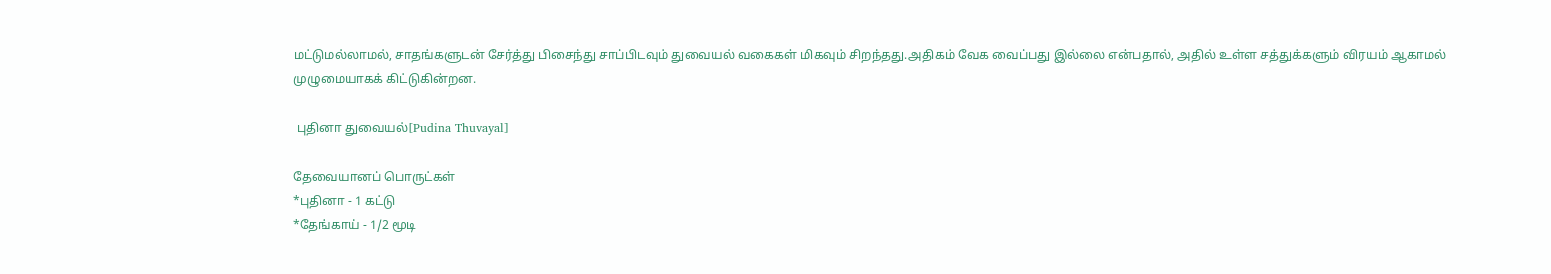மட்டுமல்லாமல், சாதங்களுடன் சேர்த்து பிசைந்து சாப்பிடவும் துவையல் வகைகள் மிகவும் சிறந்தது.அதிகம் வேக வைப்பது இல்லை என்பதால், அதில் உள்ள சத்துக்களும் விரயம் ஆகாமல் முழுமையாகக் கிட்டுகின்றன.

 புதினா துவையல்[Pudina Thuvayal]

தேவையானப் பொருட்கள்
*புதினா - 1 கட்டு
*தேங்காய் - 1/2 மூடி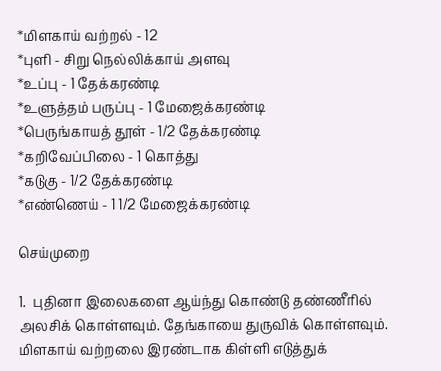*மிளகாய் வற்றல் - 12
*புளி - சிறு நெல்லிக்காய் அளவு
*உப்பு - 1 தேக்கரண்டி
*உளுத்தம் பருப்பு - 1 மேஜைக்கரண்டி
*பெருங்காயத் தூள் - 1/2 தேக்கரண்டி
*கறிவேப்பிலை - 1 கொத்து
*கடுகு - 1/2 தேக்கரண்டி
*எண்ணெய் - 1 1/2 மேஜைக்கரண்டி

செய்முறை

1.  புதினா இலைகளை ஆய்ந்து கொண்டு தண்ணீரில் அலசிக் கொள்ளவும். தேங்காயை துருவிக் கொள்ளவும். மிளகாய் வற்றலை இரண்டாக கிள்ளி எடுத்துக்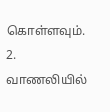கொள்ளவும்.
2.  வாணலியில்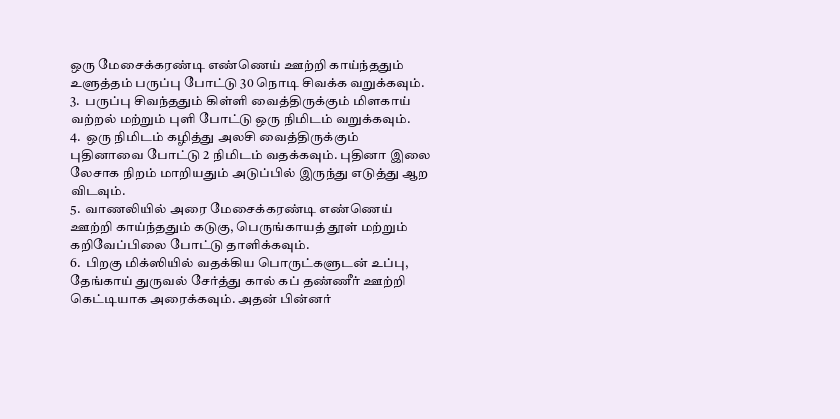ஒரு மேசைக்கரண்டி எண்ணெய் ஊற்றி காய்ந்ததும் உளுத்தம் பருப்பு போட்டு 30 நொடி சிவக்க வறுக்கவும்.
3.  பருப்பு சிவந்ததும் கிள்ளி வைத்திருக்கும் மிளகாய் வற்றல் மற்றும் புளி போட்டு ஒரு நிமிடம் வறுக்கவும்.
4.  ஒரு நிமிடம் கழித்து அலசி வைத்திருக்கும் புதினாவை போட்டு 2 நிமிடம் வதக்கவும். புதினா இலை லேசாக நிறம் மாறியதும் அடுப்பில் இருந்து எடுத்து ஆற விடவும்.
5.  வாணலியில் அரை மேசைக்கரண்டி எண்ணெய் ஊற்றி காய்ந்ததும் கடுகு, பெருங்காயத் தூள் மற்றும் கறிவேப்பிலை போட்டு தாளிக்கவும்.
6.  பிறகு மிக்ஸியில் வதக்கிய பொருட்களுடன் உப்பு, தேங்காய் துருவல் சேர்த்து கால் கப் தண்ணீர் ஊற்றி கெட்டியாக அரைக்கவும். அதன் பின்னர்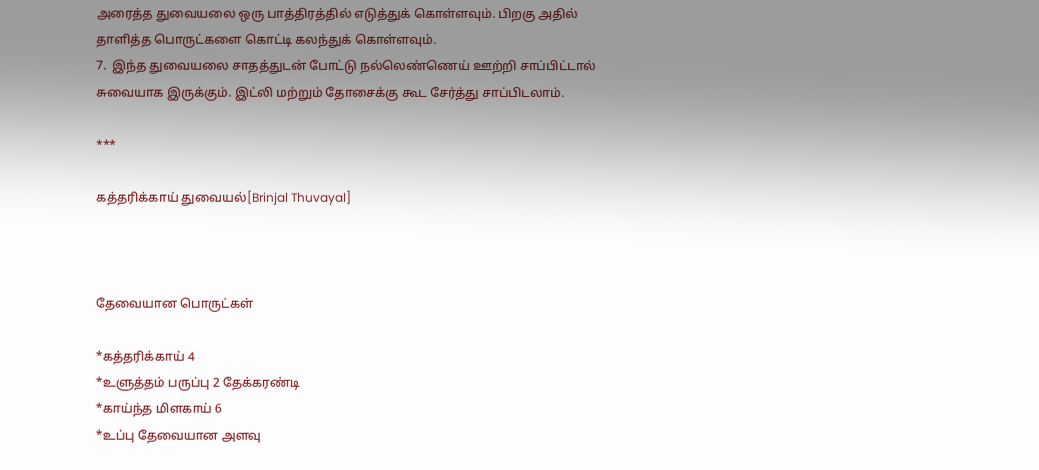அரைத்த துவையலை ஒரு பாத்திரத்தில் எடுத்துக் கொள்ளவும். பிறகு அதில் தாளித்த பொருட்களை கொட்டி கலந்துக் கொள்ளவும்.
7.  இந்த துவையலை சாதத்துடன் போட்டு நல்லெண்ணெய் ஊற்றி சாப்பிட்டால் சுவையாக இருக்கும். இட்லி மற்றும் தோசைக்கு கூட சேர்த்து சாப்பிடலாம்.

***

கத்தரிக்காய் துவையல்[Brinjal Thuvayal]



தேவையான பொருட்கள்

*கத்தரிக்காய் 4
*உளுத்தம் பருப்பு 2 தேக்கரண்டி
*காய்ந்த மிளகாய் 6
*உப்பு தேவையான அளவு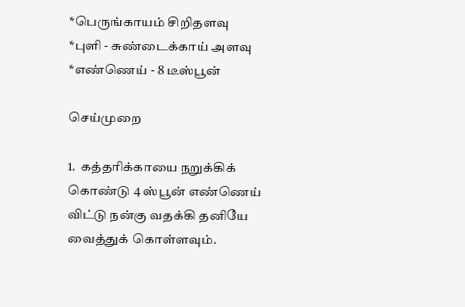*பெருங்காயம் சிறிதளவு
*புளி - சுண்டைக்காய் அளவு
*எண்ணெய் - 8 டீஸ்பூன்

செய்முறை

1.  கத்தரிக்காயை நறுக்கிக் கொண்டு 4 ஸ்பூன் எண்ணெய் விட்டு நன்கு வதக்கி தனியே வைத்துக் கொள்ளவும்.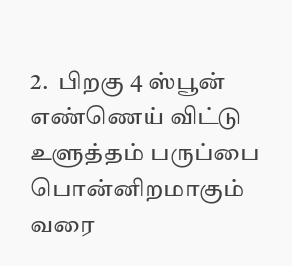2.  பிறகு 4 ஸ்பூன் எண்ணெய் விட்டு உளுத்தம் பருப்பை பொன்னிறமாகும் வரை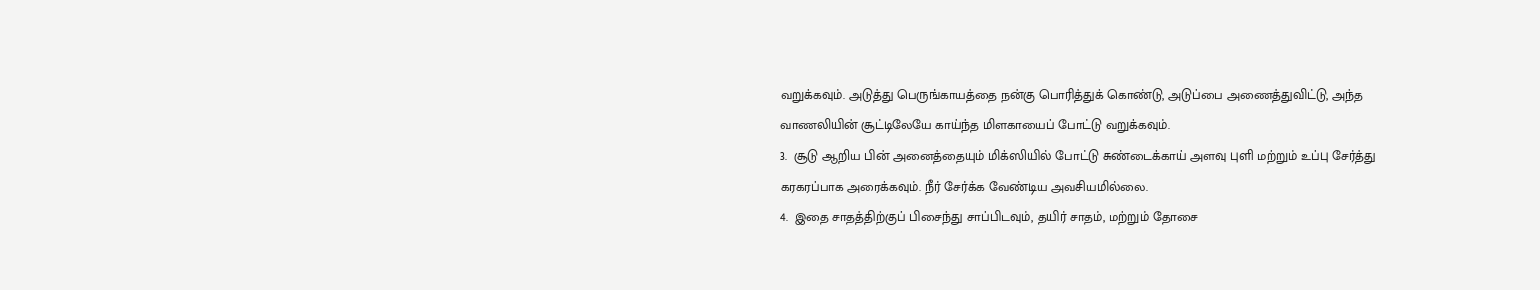வறுக்கவும். அடுத்து பெருங்காயத்தை நன்கு பொரித்துக் கொண்டு, அடுப்பை அணைத்துவிட்டு, அந்த வாணலியின் சூட்டிலேயே காய்ந்த மிளகாயைப் போட்டு வறுக்கவும்.
3.  சூடு ஆறிய பின் அனைத்தையும் மிக்ஸியில் போட்டு சுண்டைக்காய் அளவு புளி மற்றும் உப்பு சேர்த்து கரகரப்பாக அரைக்கவும். நீர் சேர்க்க வேண்டிய அவசியமில்லை.
4.  இதை சாதத்திற்குப் பிசைந்து சாப்பிடவும், தயிர் சாதம், மற்றும் தோசை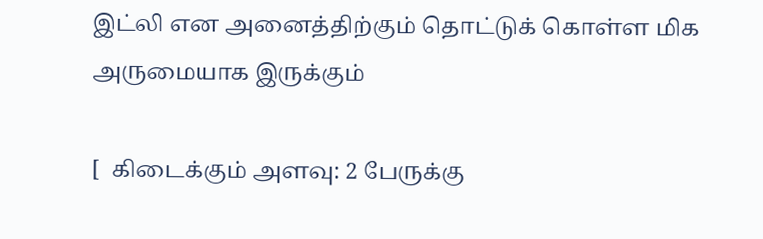இட்லி என அனைத்திற்கும் தொட்டுக் கொள்ள மிக அருமையாக இருக்கும்

[  கிடைக்கும் அளவு: 2 பேருக்கு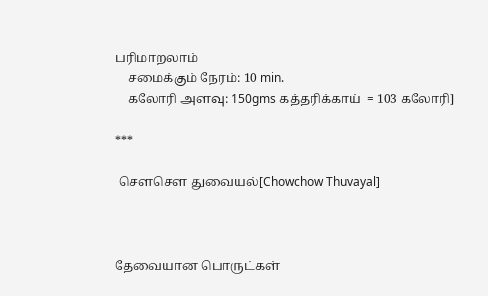பரிமாறலாம்
    சமைக்கும் நேரம்: 10 min.
    கலோரி அளவு: 150gms கத்தரிக்காய்  = 103 கலோரி]

***

 சௌசௌ துவையல்[Chowchow Thuvayal]



தேவையான பொருட்கள்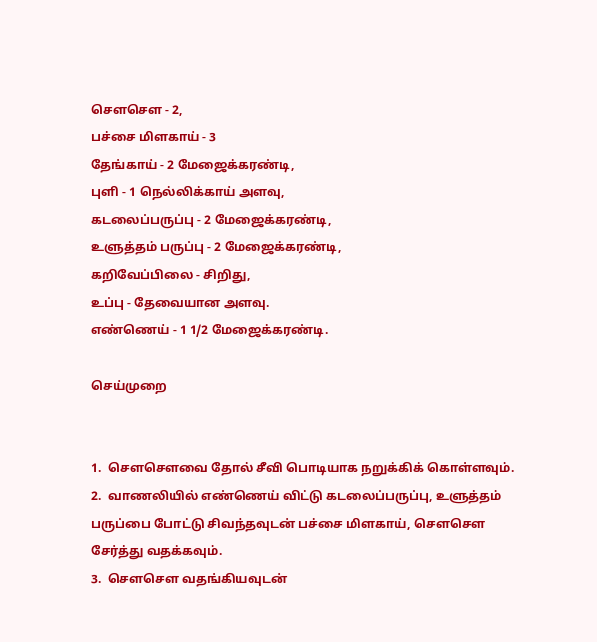சௌசௌ - 2,
பச்சை மிளகாய் - 3
தேங்காய் - 2 மேஜைக்கரண்டி,
புளி - 1 நெல்லிக்காய் அளவு,
கடலைப்பருப்பு - 2 மேஜைக்கரண்டி,
உளுத்தம் பருப்பு - 2 மேஜைக்கரண்டி,
கறிவேப்பிலை - சிறிது,
உப்பு - தேவையான அளவு.
எண்ணெய் - 1 1/2 மேஜைக்கரண்டி.

செய்முறை


1.  சௌசௌவை தோல் சீவி பொடியாக நறுக்கிக் கொள்ளவும்.
2.  வாணலியில் எண்ணெய் விட்டு கடலைப்பருப்பு, உளுத்தம் பருப்பை போட்டு சிவந்தவுடன் பச்சை மிளகாய், சௌசௌ சேர்த்து வதக்கவும்.
3.  சௌசௌ வதங்கியவுடன்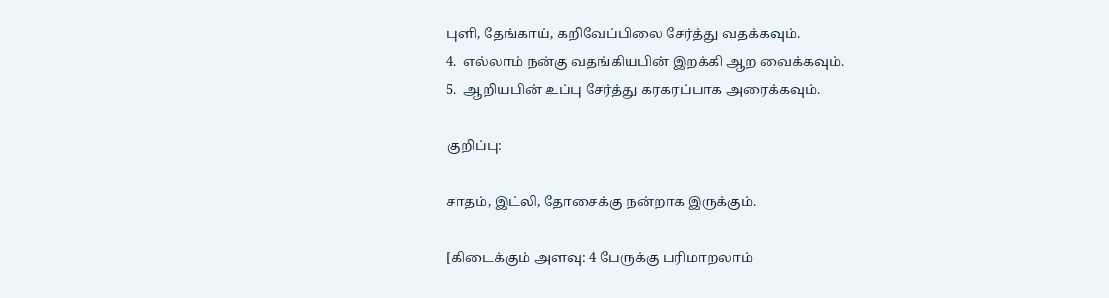புளி, தேங்காய், கறிவேப்பிலை சேர்த்து வதக்கவும்.
4.  எல்லாம் நன்கு வதங்கியபின் இறக்கி ஆற வைக்கவும்.
5.  ஆறியபின் உப்பு சேர்த்து கரகரப்பாக அரைக்கவும்.

குறிப்பு:

சாதம், இட்லி, தோசைக்கு நன்றாக இருக்கும்.

[கிடைக்கும் அளவு: 4 பேருக்கு பரிமாறலாம்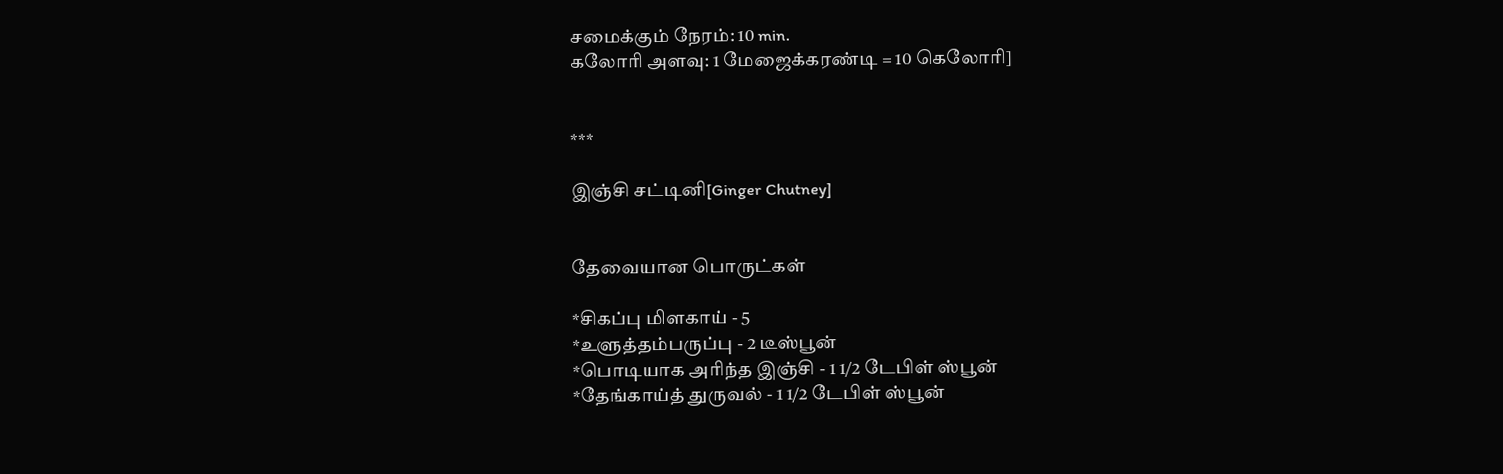சமைக்கும் நேரம்: 10 min.
கலோரி அளவு: 1 மேஜைக்கரண்டி = 10 கெலோரி]


***

இஞ்சி சட்டினி[Ginger Chutney]


தேவையான பொருட்கள்

*சிகப்பு மிளகாய் - 5
*உளுத்தம்பருப்பு - 2 டீஸ்பூன்
*பொடியாக அரிந்த இஞ்சி - 1 1/2 டேபிள் ஸ்பூன்
*தேங்காய்த் துருவல் - 1 1/2 டேபிள் ஸ்பூன்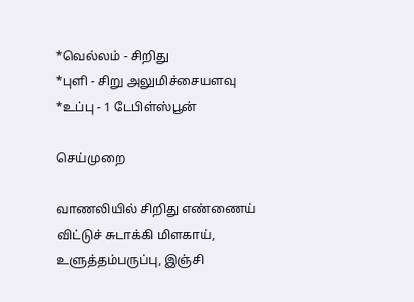*வெல்லம் - சிறிது
*புளி - சிறு அலுமிச்சையளவு
*உப்பு - 1 டேபிள்ஸ்பூன்

செய்முறை

வாணலியில் சிறிது எண்ணைய் விட்டுச் சுடாக்கி மிளகாய், உளுத்தம்பருப்பு, இஞ்சி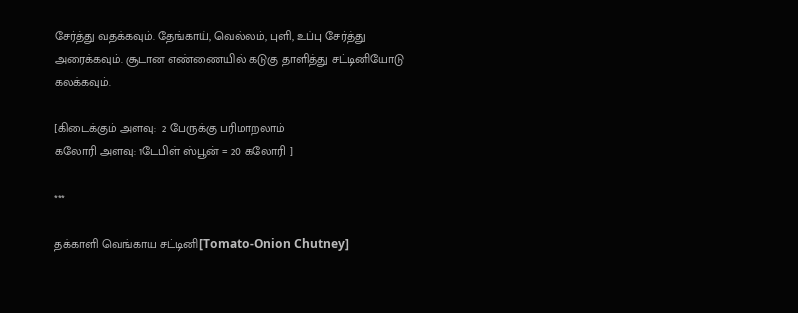சேர்த்து வதக்கவும். தேங்காய், வெல்லம், புளி, உப்பு சேர்த்து அரைக்கவும். சூடான எண்ணையில் கடுகு தாளித்து சட்டினியோடு கலக்கவும்.

[கிடைக்கும் அளவு:  2 பேருக்கு பரிமாறலாம்
கலோரி அளவு: 1டேபிள் ஸ்பூன் = 20 கலோரி ]

***

தக்காளி வெங்காய சட்டினி[Tomato-Onion Chutney]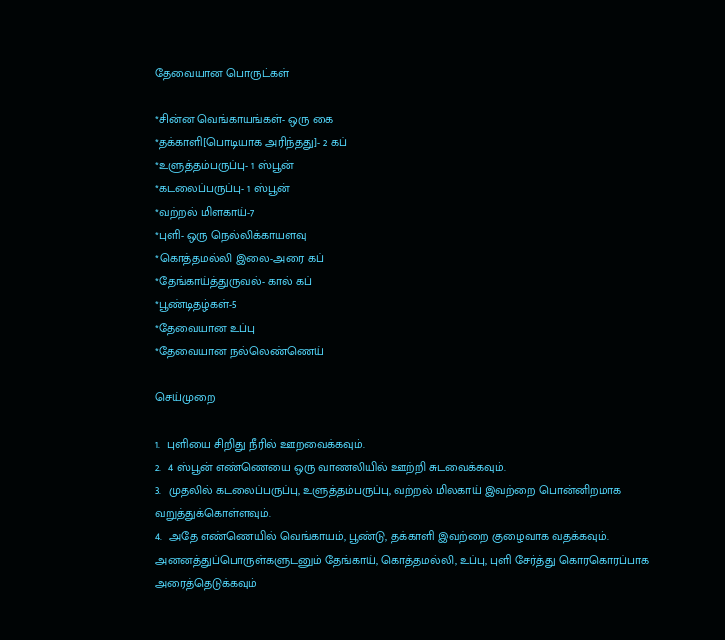தேவையான பொருட்கள்

*சின்ன வெங்காயங்கள்- ஒரு கை
*தக்காளி[பொடியாக அரிந்தது]- 2 கப்
*உளுத்தம்பருப்பு- 1 ஸ்பூன்
*கடலைப்பருப்பு- 1 ஸ்பூன்
*வற்றல் மிளகாய்-7
*புளி- ஒரு நெல்லிக்காயளவு
*கொத்தமல்லி இலை-அரை கப்
*தேங்காய்த்துருவல்- கால் கப்
*பூண்டிதழ்கள்-5
*தேவையான உப்பு
*தேவையான நல்லெண்ணெய்

செய்முறை

1.  புளியை சிறிது நீரில் ஊறவைக்கவும்.
2.  4 ஸ்பூன் எண்ணெயை ஒரு வாணலியில் ஊற்றி சுடவைக்கவும்.
3.  முதலில் கடலைப்பருப்பு, உளுத்தம்பருப்பு, வற்றல் மிலகாய் இவற்றை பொன்னிறமாக வறுத்துக்கொள்ளவும்.
4.  அதே எண்ணெயில் வெங்காயம், பூண்டு, தக்காளி இவற்றை குழைவாக வதக்கவும். அனனத்துப்பொருள்களுடனும் தேங்காய், கொத்தமல்லி, உப்பு, புளி சேர்த்து கொரகொரப்பாக அரைத்தெடுக்கவும்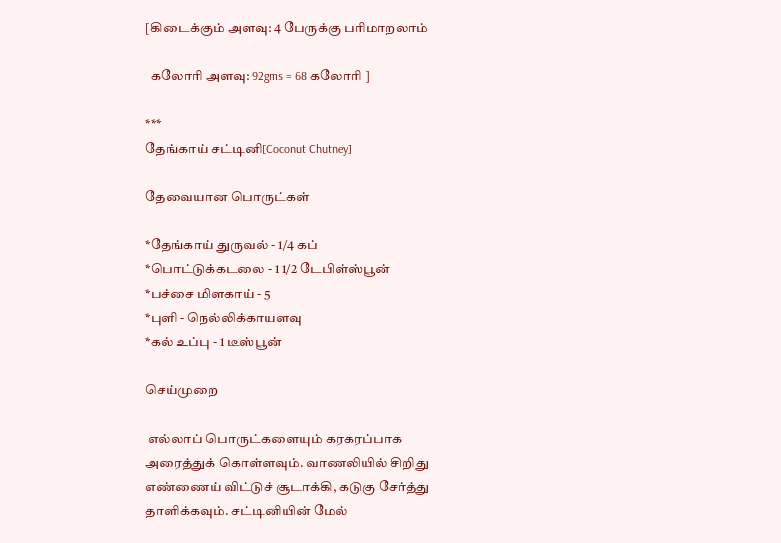[கிடைக்கும் அளவு: 4 பேருக்கு பரிமாறலாம்

  கலோரி அளவு: 92gms = 68 கலோரி ]

***
தேங்காய் சட்டினி[Coconut Chutney]

தேவையான பொருட்கள்

*தேங்காய் துருவல் - 1/4 கப்
*பொட்டுக்கடலை - 1 1/2 டேபிள்ஸ்பூன்
*பச்சை மிளகாய் - 5
*புளி - நெல்லிக்காயளவு
*கல் உப்பு - 1 டீஸ்பூன்

செய்முறை

 எல்லாப் பொருட்களையும் கரகரப்பாக அரைத்துக் கொள்ளவும். வாணலியில் சிறிது எண்ணைய் விட்டுச் சூடாக்கி, கடுகு சேர்த்து தாளிக்கவும். சட்டினியின் மேல்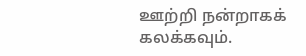ஊற்றி நன்றாகக் கலக்கவும்.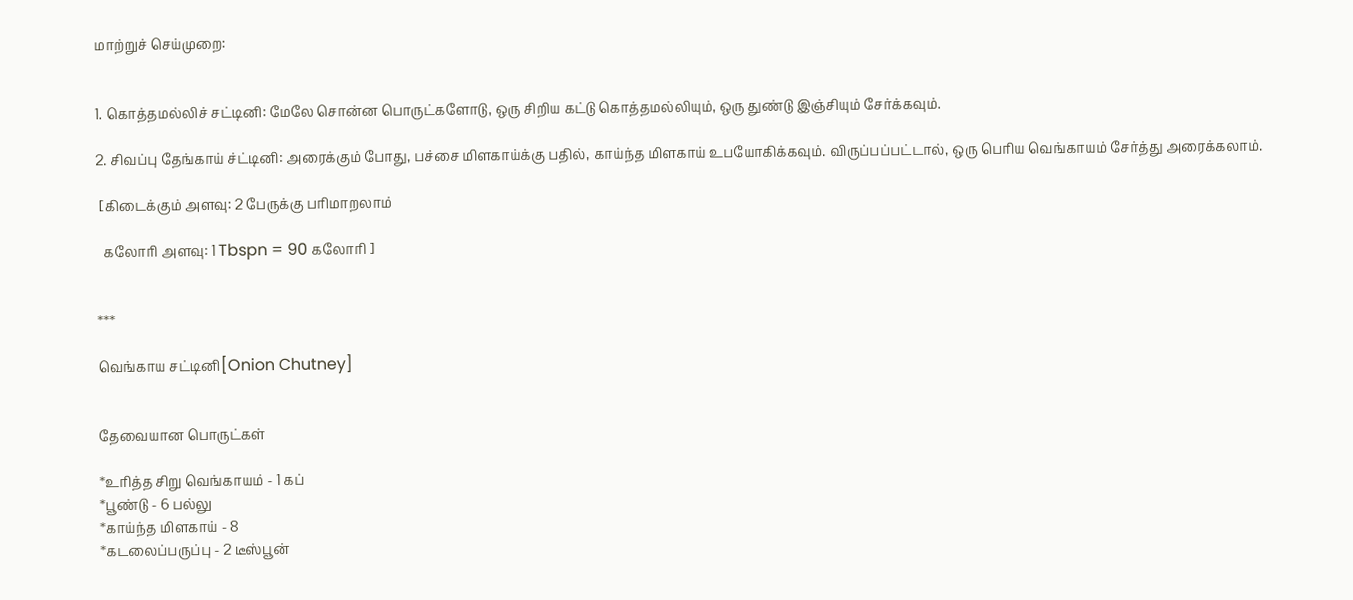மாற்றுச் செய்முறை:


1. கொத்தமல்லிச் சட்டினி: மேலே சொன்ன பொருட்களோடு, ஒரு சிறிய கட்டு கொத்தமல்லியும், ஒரு துண்டு இஞ்சியும் சேர்க்கவும்.

2. சிவப்பு தேங்காய் ச்ட்டினி: அரைக்கும் போது, பச்சை மிளகாய்க்கு பதில், காய்ந்த மிளகாய் உபயோகிக்கவும். விருப்பப்பட்டால், ஒரு பெரிய வெங்காயம் சேர்த்து அரைக்கலாம்.

 [கிடைக்கும் அளவு: 2 பேருக்கு பரிமாறலாம்

  கலோரி அளவு: 1 Tbspn = 90 கலோரி ]


***

வெங்காய சட்டினி[Onion Chutney]


தேவையான பொருட்கள்

*உரித்த சிறு வெங்காயம் - 1 கப்
*பூண்டு - 6 பல்லு
*காய்ந்த மிளகாய் - 8
*கடலைப்பருப்பு - 2 டீஸ்பூன்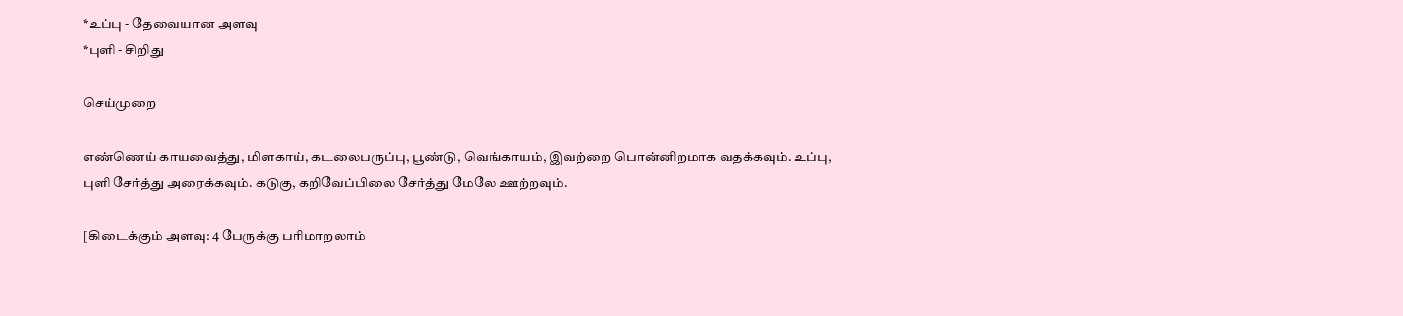*உப்பு - தேவையான அளவு
*புளி - சிறிது

செய்முறை

எண்ணெய் காயவைத்து, மிளகாய், கடலைபருப்பு, பூண்டு, வெங்காயம், இவற்றை பொன்னிறமாக வதக்கவும். உப்பு, புளி சேர்த்து அரைக்கவும். கடுகு, கறிவேப்பிலை சேர்த்து மேலே ஊற்றவும்.

[கிடைக்கும் அளவு: 4 பேருக்கு பரிமாறலாம்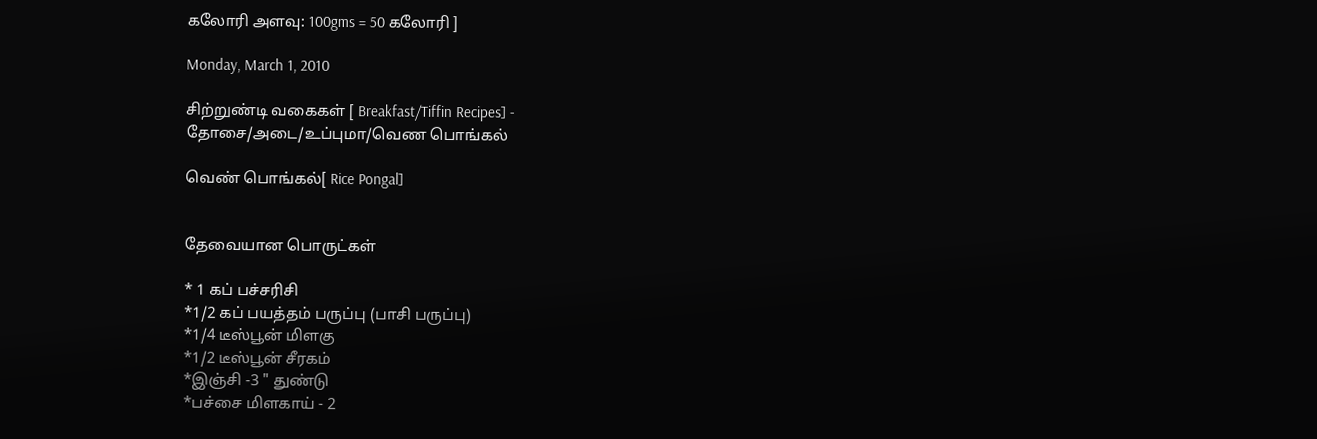கலோரி அளவு: 100gms = 50 கலோரி ]

Monday, March 1, 2010

சிற்றுண்டி வகைகள் [ Breakfast/Tiffin Recipes] - தோசை/அடை/உப்புமா/வெண பொங்கல்

வெண் பொங்கல்[ Rice Pongal]


தேவையான பொருட்கள்

* 1 கப் பச்சரிசி
*1/2 கப் பயத்தம் பருப்பு (பாசி பருப்பு)
*1/4 டீஸ்பூன் மிளகு
*1/2 டீஸ்பூன் சீரகம்
*இஞ்சி -3 " துண்டு
*பச்சை மிளகாய் - 2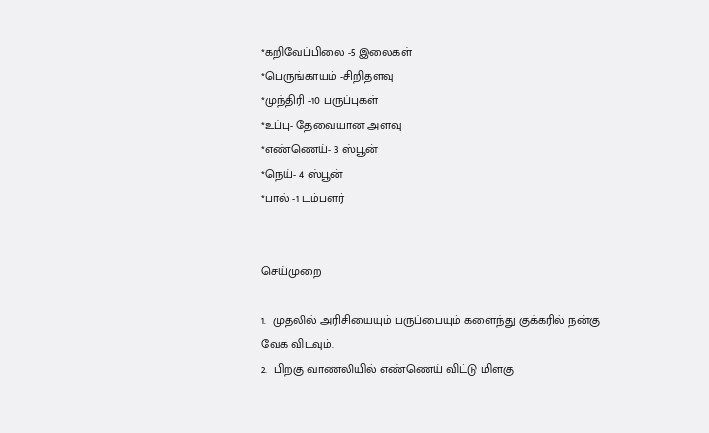*கறிவேப்பிலை -5 இலைகள்
*பெருங்காயம் -சிறிதளவு
*முந்திரி -10 பருப்புகள்
*உப்பு- தேவையான அளவு
*எண்ணெய்- 3 ஸ்பூன்
*நெய்- 4 ஸ்பூன்
*பால் -1 டம்பளர்


செய்முறை

1.  முதலில் அரிசியையும் பருப்பையும் களைந்து குக்கரில் நன்கு வேக விடவும்.
2.  பிறகு வாணலியில் எண்ணெய் விட்டு மிளகு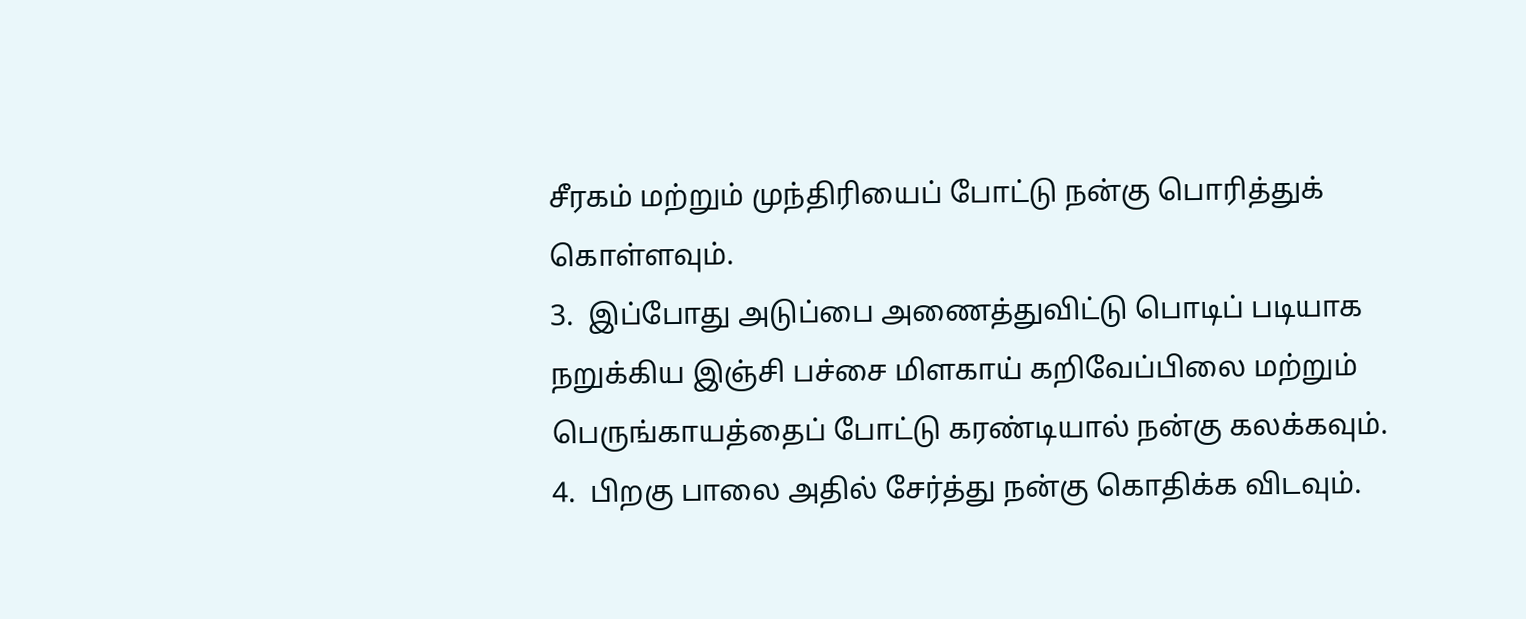சீரகம் மற்றும் முந்திரியைப் போட்டு நன்கு பொரித்துக் கொள்ளவும்.
3.  இப்போது அடுப்பை அணைத்துவிட்டு பொடிப் படியாக நறுக்கிய இஞ்சி பச்சை மிளகாய் கறிவேப்பிலை மற்றும் பெருங்காயத்தைப் போட்டு கரண்டியால் நன்கு கலக்கவும்.
4.  பிறகு பாலை அதில் சேர்த்து நன்கு கொதிக்க விடவும்.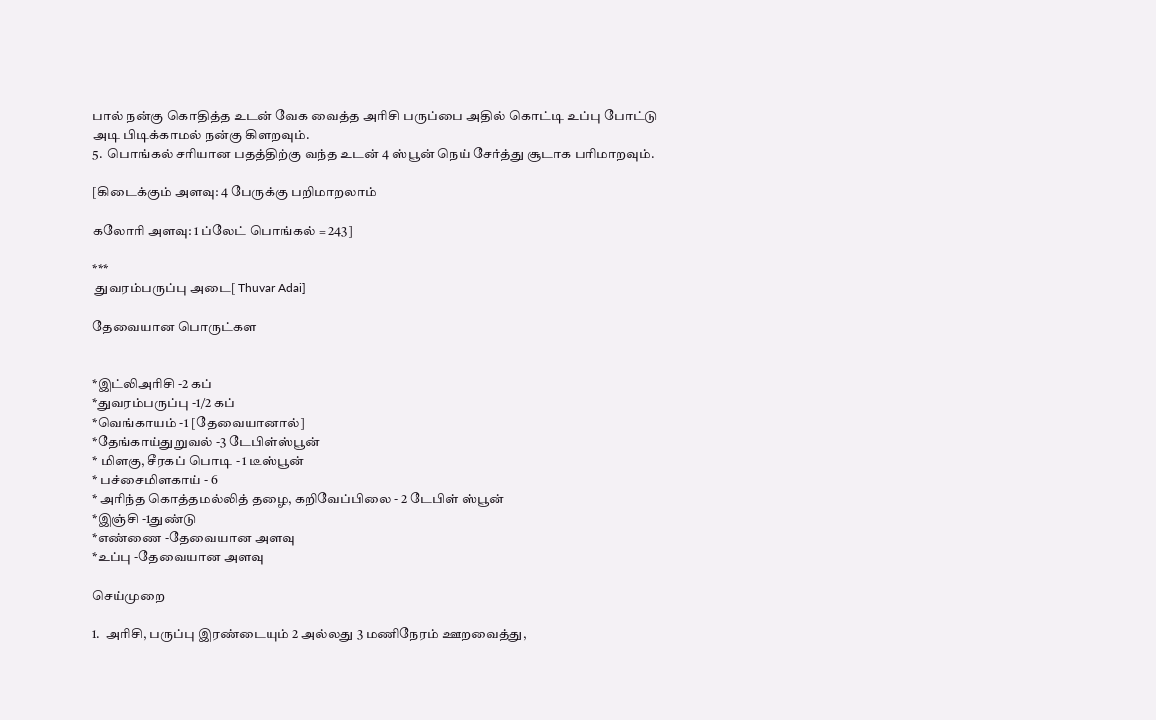பால் நன்கு கொதித்த உடன் வேக வைத்த அரிசி பருப்பை அதில் கொட்டி உப்பு போட்டு அடி பிடிக்காமல் நன்கு கிளறவும்.
5.  பொங்கல் சரியான பதத்திற்கு வந்த உடன் 4 ஸ்பூன் நெய் சேர்த்து சூடாக பரிமாறவும்.

[கிடைக்கும் அளவு: 4 பேருக்கு பறிமாறலாம்

கலோரி அளவு: 1 ப்லேட் பொங்கல் = 243]

***
 துவரம்பருப்பு அடை[ Thuvar Adai]

தேவையான பொருட்கள


*இட்லிஅரிசி -2 கப்
*துவரம்பருப்பு -1/2 கப்
*வெங்காயம் -1 [தேவையானால்]
*தேங்காய்துறுவல் -3 டேபிள்ஸ்பூன்
* மிளகு, சீரகப் பொடி - 1 டீஸ்பூன்
* பச்சைமிளகாய் - 6
* அரிந்த கொத்தமல்லித் தழை, கறிவேப்பிலை - 2 டேபிள் ஸ்பூன்
*இஞ்சி -1துண்டு
*எண்ணை -தேவையான அளவு
*உப்பு -தேவையான அளவு

செய்முறை

1.  அரிசி, பருப்பு இரண்டையும் 2 அல்லது 3 மணிநேரம் ஊறவைத்து,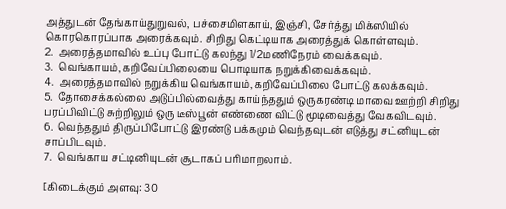அத்துடன் தேங்காய்துறுவல், பச்சைமிளகாய், இஞ்சி, சேர்த்து மிக்ஸியில் கொரகொரப்பாக அரைக்கவும். சிறிது கெட்டியாக அரைத்துக் கொள்ளவும்.
2.  அரைத்தமாவில் உப்பு போட்டு கலந்து 1/2மணிநேரம் வைக்கவும்.
3.  வெங்காயம்,கறிவேப்பிலையை பொடியாக நறுக்கிவைக்கவும்.
4.  அரைத்தமாவில் நறுக்கிய வெங்காயம்,கறிவேப்பிலை போட்டு கலக்கவும்.
5.  தோசைக்கல்லை அடுப்பில்வைத்து காய்ந்ததும் ஒருகரண்டி மாவை ஊற்றி சிறிது பரப்பிவிட்டு சுற்றிலும் ஒரு டீஸ்பூன் எண்ணை விட்டு மூடிவைத்து வேகவிடவும்.
6.  வெந்ததும் திருப்பிபோட்டு இரண்டு பக்கமும் வெந்தவுடன் எடுத்து சட்னியுடன் சாப்பிடவும்.
7.  வெங்காய சட்டினியுடன் சூடாகப் பரிமாறலாம்.

[கிடைக்கும் அளவு: 30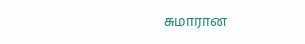சுமாரான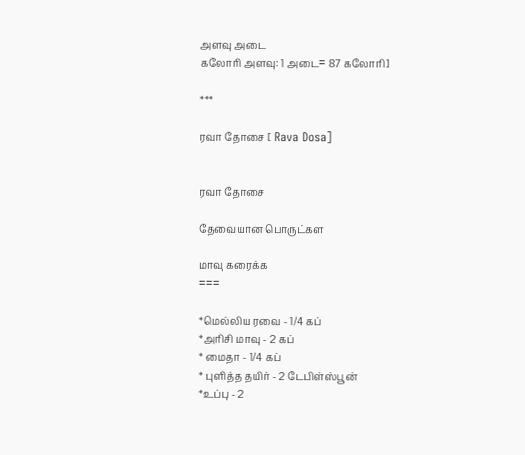அளவு அடை
கலோரி அளவு: 1 அடை= 87 கலோரி]

***

ரவா தோசை [ Rava Dosa]


ரவா தோசை

தேவையான பொருட்கள

மாவு கரைக்க
===

*மெல்லிய ரவை - 1/4 கப்
*அரிசி மாவு - 2 கப்
* மைதா - 1/4 கப்
* புளித்த தயிர் - 2 டேபிள்ஸ்பூன்
*உப்பு - 2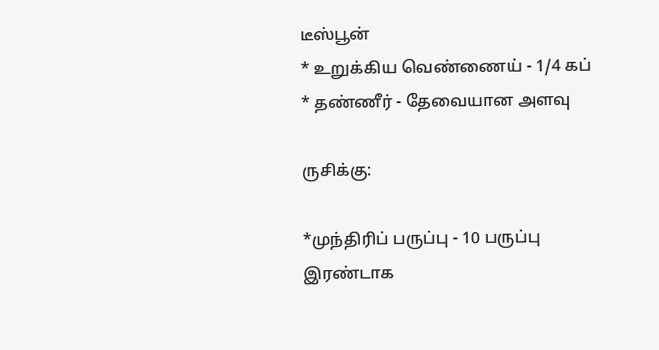டீஸ்பூன்
* உறுக்கிய வெண்ணைய் - 1/4 கப்
* தண்ணீர் - தேவையான அளவு

ருசிக்கு:

*முந்திரிப் பருப்பு - 10 பருப்பு இரண்டாக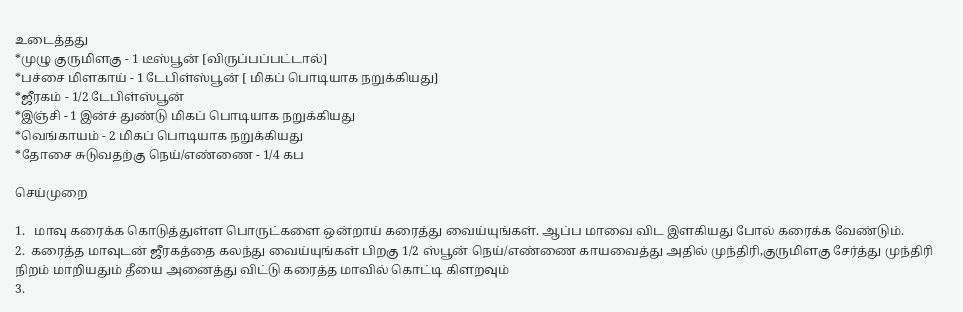உடைத்தது
*முழு குருமிளகு - 1 டீஸ்பூன் [விருப்பப்பட்டால்]
*பச்சை மிளகாய் - 1 டேபிள்ஸ்பூன் [ மிகப் பொடியாக நறுக்கியது]
*ஜீரகம் - 1/2 டேபிள்ஸ்பூன்
*இஞ்சி - 1 இன்ச் துண்டு மிகப் பொடியாக நறுக்கியது
*வெங்காயம் - 2 மிகப் பொடியாக நறுக்கியது
*தோசை சுடுவதற்கு நெய்/எண்ணை - 1/4 கப

செய்முறை

1.   மாவு கரைக்க கொடுத்துள்ள பொருட்களை ஒன்றாய் கரைத்து வைய்யுங்கள். ஆப்ப மாவை விட இளகியது போல் கரைக்க வேண்டும்.
2.  கரைத்த மாவுடன் ஜீரகத்தை கலந்து வைய்யுங்கள் பிறகு 1/2 ஸ்பூன் நெய்/எண்ணை காயவைத்து அதில் முந்திரி,குருமிளகு சேர்த்து முந்திரி நிறம் மாறியதும் தீயை அனைத்து விட்டு கரைத்த மாவில் கொட்டி கிளறவும்
3.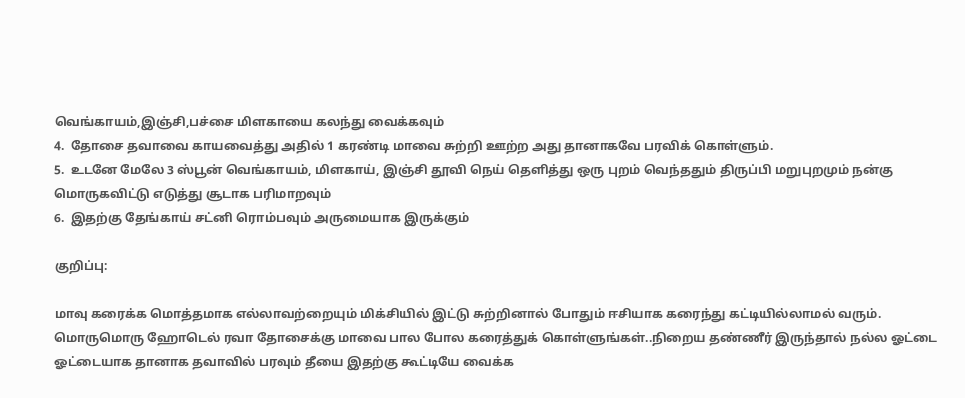வெங்காயம்,இஞ்சி,பச்சை மிளகாயை கலந்து வைக்கவும்
4.  தோசை தவாவை காயவைத்து அதில் 1 கரண்டி மாவை சுற்றி ஊற்ற அது தானாகவே பரவிக் கொள்ளும்.
5.  உடனே மேலே 3 ஸ்பூன் வெங்காயம், மிளகாய், இஞ்சி தூவி நெய் தெளித்து ஒரு புறம் வெந்ததும் திருப்பி மறுபுறமும் நன்கு மொருகவிட்டு எடுத்து சூடாக பரிமாறவும்
6.  இதற்கு தேங்காய் சட்னி ரொம்பவும் அருமையாக இருக்கும்

குறிப்பு:

மாவு கரைக்க மொத்தமாக எல்லாவற்றையும் மிக்சியில் இட்டு சுற்றினால் போதும் ஈசியாக கரைந்து கட்டியில்லாமல் வரும். மொருமொரு ஹோடெல் ரவா தோசைக்கு மாவை பால போல கரைத்துக் கொள்ளுங்கள்..நிறைய தண்ணீர் இருந்தால் நல்ல ஓட்டை ஓட்டையாக தானாக தவாவில் பரவும் தீயை இதற்கு கூட்டியே வைக்க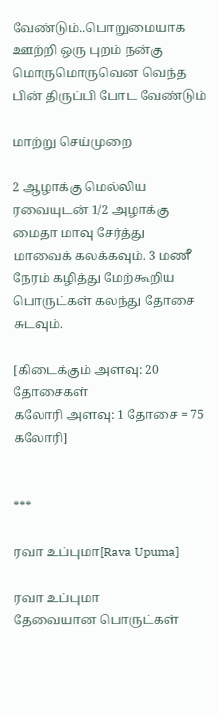வேண்டும்..பொறுமையாக ஊற்றி ஒரு புறம் நன்கு மொருமொருவென வெந்த பின் திருப்பி போட வேண்டும்

மாற்று செய்முறை

2 ஆழாக்கு மெல்லிய ரவையுடன் 1/2 அழாக்கு மைதா மாவு சேர்த்து மாவைக் கலக்கவும். 3 மணீ நேரம் கழித்து மேற்கூறிய பொருட்கள் கலந்து தோசை சுடவும்.

[கிடைக்கும் அளவு: 20 தோசைகள்
கலோரி அளவு: 1 தோசை = 75 கலோரி]


***

ரவா உப்புமா[Rava Upuma]

ரவா உப்புமா
தேவையான பொருட்கள்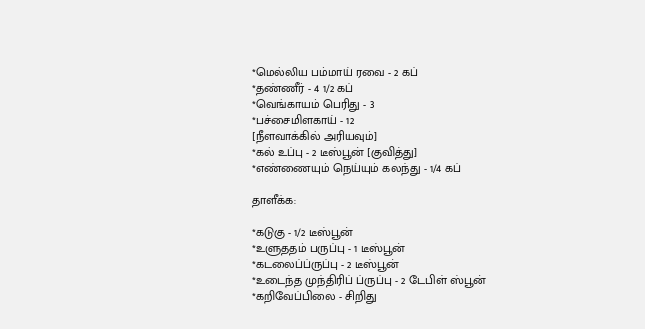*மெல்லிய பம்மாய் ரவை - 2 கப்
*தண்ணீர் - 4 1/2 கப்
*வெங்காயம் பெரிது - 3
*பச்சைமிளகாய் - 12
[நீளவாக்கில் அரியவும்]
*கல் உப்பு - 2 டீஸ்பூன் [குவித்து]
*எண்ணையும் நெய்யும் கலந்து - 1/4 கப்

தாளீக்க:

*கடுகு - 1/2 டீஸ்பூன்
*உளுததம் பருப்பு - 1 டீஸ்பூன்
*கடலைப்ப்ருப்பு - 2 டீஸ்பூன்
*உடைந்த முந்திரிப் ப்ருப்பு - 2 டேபிள் ஸ்பூன்
*கறிவேப்பிலை - சிறிது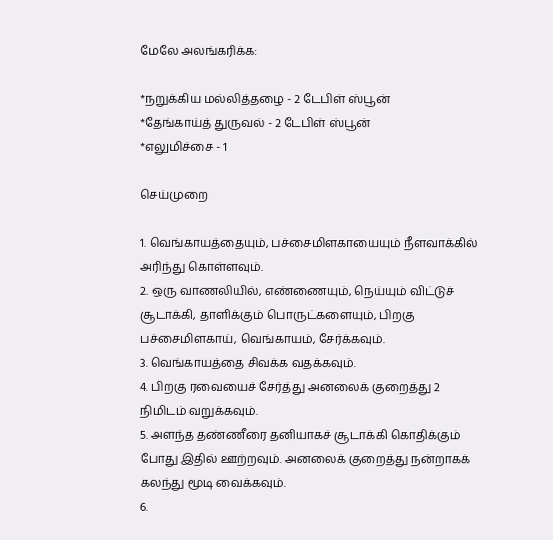மேலே அலங்கரிக்க:

*நறுக்கிய மல்லித்தழை - 2 டேபிள் ஸ்பூன்
*தேங்காய்த் துருவல் - 2 டேபிள் ஸ்பூன்
*எலுமிச்சை - 1

செய்முறை

1. வெங்காயத்தையும், பச்சைமிளகாயையும் நீளவாக்கில் அரிந்து கொள்ளவும்.
2. ஒரு வாணலியில், எண்ணையும், நெய்யும் விட்டுச் சூடாக்கி, தாளிக்கும் பொருட்களையும், பிறகு பச்சைமிளகாய், வெங்காயம், சேர்க்கவும்.
3. வெங்காயத்தை சிவக்க வதக்கவும்.
4. பிறகு ரவையைச் சேர்த்து அனலைக் குறைத்து 2 நிமிடம் வறுக்கவும்.
5. அளந்த தண்ணீரை தனியாகச் சூடாக்கி கொதிக்கும் போது இதில் ஊற்றவும். அனலைக் குறைத்து நன்றாகக் கலந்து மூடி வைக்கவும்.
6.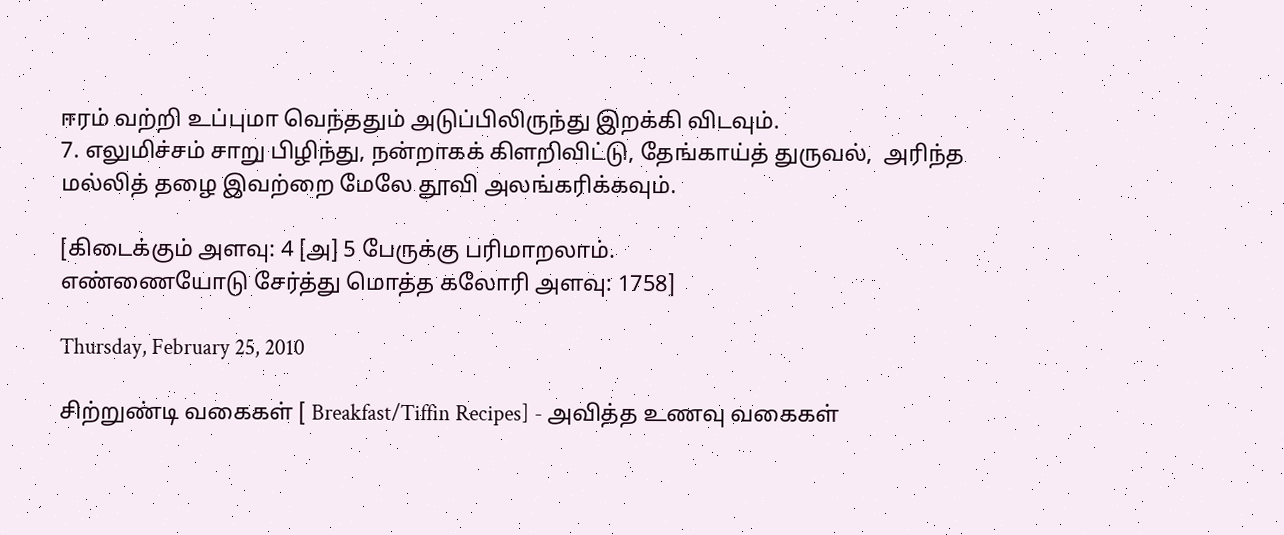ஈரம் வற்றி உப்புமா வெந்ததும் அடுப்பிலிருந்து இறக்கி விடவும்.
7. எலுமிச்சம் சாறு பிழிந்து, நன்றாகக் கிளறிவிட்டு, தேங்காய்த் துருவல்,  அரிந்த மல்லித் தழை இவற்றை மேலே தூவி அலங்கரிக்கவும்.

[கிடைக்கும் அளவு: 4 [அ] 5 பேருக்கு பரிமாறலாம்.
எண்ணையோடு சேர்த்து மொத்த கலோரி அளவு: 1758]

Thursday, February 25, 2010

சிற்றுண்டி வகைகள் [ Breakfast/Tiffin Recipes] - அவித்த உணவு வகைகள்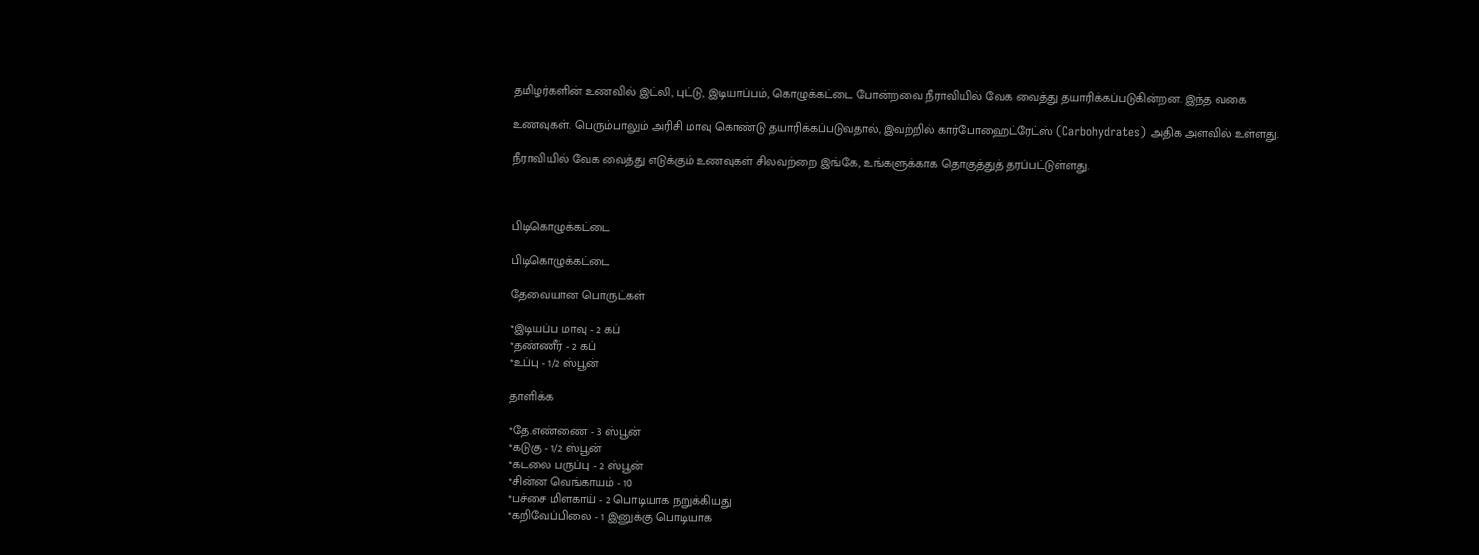தமிழர்களின் உணவில் இட்லி, புட்டு, இடியாப்பம், கொழுக்கட்டை போன்றவை நீராவியில் வேக வைத்து தயாரிக்கப்படுகின்றன. இந்த வகை

உணவுகள். பெரும்பாலும் அரிசி மாவு கொண்டு தயாரிக்கப்படுவதால், இவற்றில் கார்போஹைட்ரேட்ஸ் (Carbohydrates) அதிக அளவில் உள்ளது.

நீராவியில் வேக வைத்து எடுக்கும் உணவுகள் சிலவற்றை இங்கே, உங்களுக்காக தொகுத்துத் தரப்பட்டுள்ளது.



பிடிகொழுக்கட்டை

பிடிகொழுக்கட்டை

தேவையான பொருட்கள்

*இடியப்ப மாவு - 2 கப்
*தண்ணீர் - 2 கப்
*உப்பு - 1/2 ஸ்பூன்

தாளிக்க

*தே.எண்ணை - 3 ஸ்பூன்
*கடுகு - 1/2 ஸ்பூன்
*கடலை பருப்பு - 2 ஸ்பூன்
*சின்ன வெங்காயம் - 10
*பச்சை மிளகாய் - 2 பொடியாக நறுக்கியது
*கறிவேப்பிலை - 1 இனுக்கு பொடியாக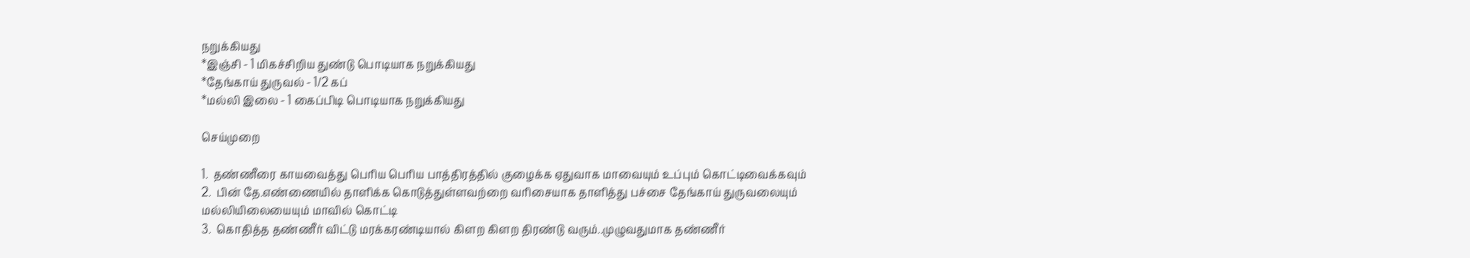நறுக்கியது
*இஞ்சி - 1 மிகச்சிறிய துண்டு பொடியாக நறுக்கியது
*தேங்காய் துருவல் - 1/2 கப்
*மல்லி இலை - 1 கைப்பிடி பொடியாக நறுக்கியது

செய்முறை

1.  தண்ணீரை காயவைத்து பெரிய பெரிய பாத்திரத்தில் குழைக்க ஏதுவாக மாவையும் உப்பும் கொட்டிவைக்கவும்
2.  பின் தே.எண்ணையில் தாளிக்க கொடுத்துள்ளவற்றை வரிசையாக தாளித்து பச்சை தேங்காய் துருவலையும் மல்லியிலையையும் மாவில் கொட்டி
3.  கொதித்த தண்ணீர் விட்டு மரக்கரண்டியால் கிளற கிளற திரண்டு வரும்..முழுவதுமாக தண்ணீர்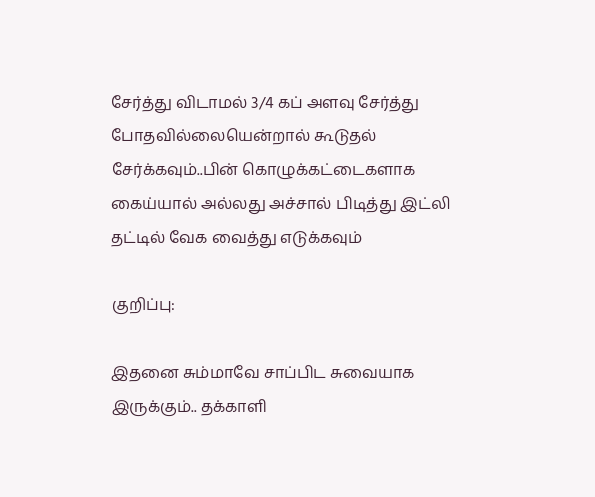சேர்த்து விடாமல் 3/4 கப் அளவு சேர்த்து போதவில்லையென்றால் கூடுதல் சேர்க்கவும்..பின் கொழுக்கட்டைகளாக கைய்யால் அல்லது அச்சால் பிடித்து இட்லி தட்டில் வேக வைத்து எடுக்கவும்

குறிப்பு:

இதனை சும்மாவே சாப்பிட சுவையாக இருக்கும்.. தக்காளி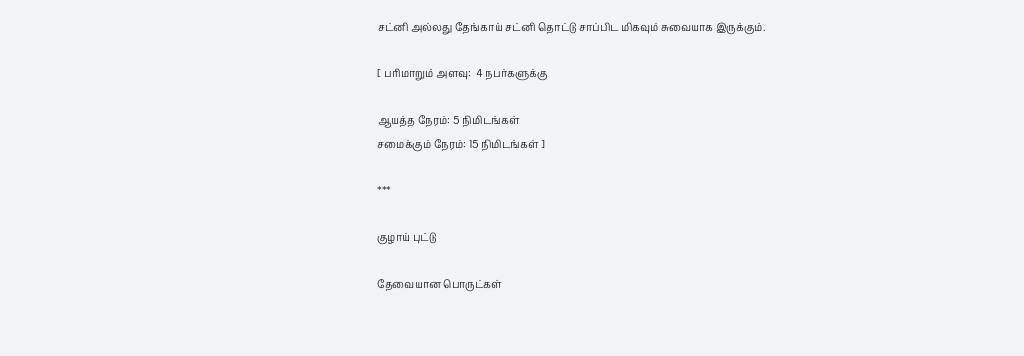சட்னி அல்லது தேங்காய் சட்னி தொட்டு சாப்பிட மிகவும் சுவையாக இருக்கும்.

[ பரிமாறும் அளவு:  4 நபர்களுக்கு

ஆயத்த நேரம்: 5 நிமிடங்கள்
சமைக்கும் நேரம்: 15 நிமிடங்கள் ]

***

குழாய் புட்டு

தேவையான பொருட்கள்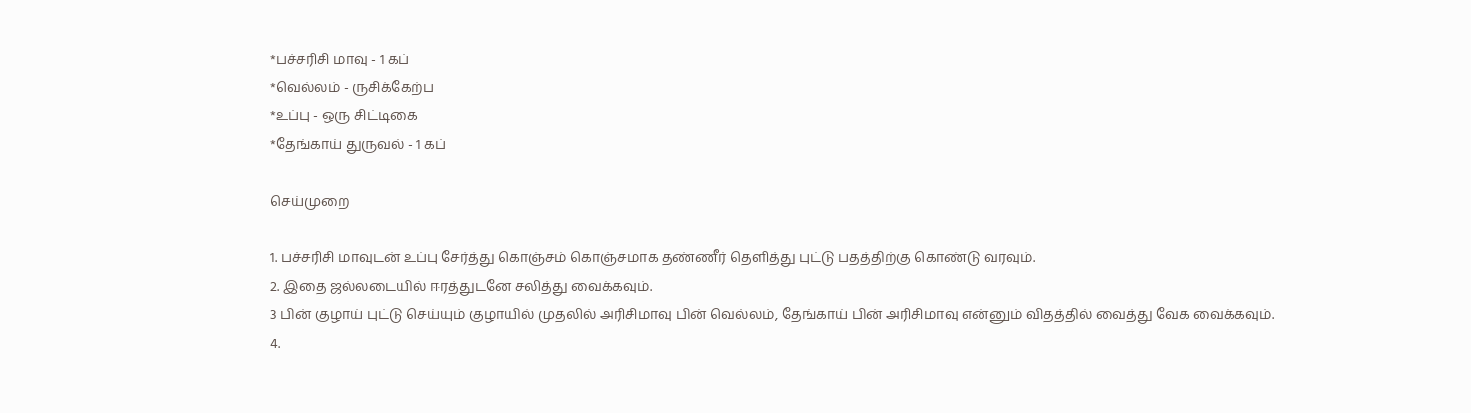*பச்சரிசி மாவு - 1 கப்
*வெல்லம் - ருசிக்கேற்ப
*உப்பு - ஒரு சிட்டிகை
*தேங்காய் துருவல் - 1 கப்

செய்முறை

1. பச்சரிசி மாவுடன் உப்பு சேர்த்து கொஞ்சம் கொஞ்சமாக தண்ணீர் தெளித்து புட்டு பதத்திற்கு கொண்டு வரவும்.
2. இதை ஜல்லடையில் ஈரத்துடனே சலித்து வைக்கவும்.
3 பின் குழாய் புட்டு செய்யும் குழாயில் முதலில் அரிசிமாவு பின் வெல்லம், தேங்காய் பின் அரிசிமாவு என்னும் விதத்தில் வைத்து வேக வைக்கவும்.
4.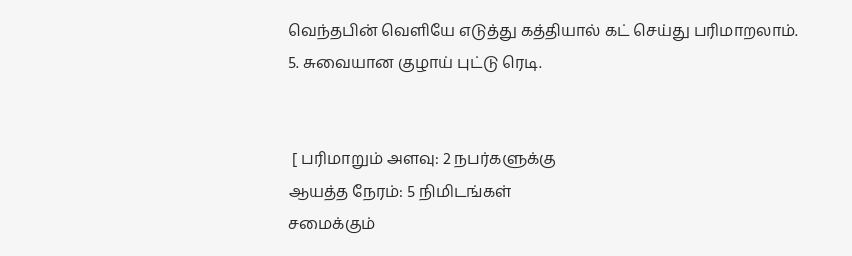வெந்தபின் வெளியே எடுத்து கத்தியால் கட் செய்து பரிமாறலாம்.
5. சுவையான குழாய் புட்டு ரெடி.


 [ பரிமாறும் அளவு: 2 நபர்களுக்கு
ஆயத்த நேரம்: 5 நிமிடங்கள்
சமைக்கும்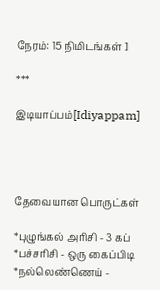நேரம்: 15 நிமிடங்கள் ]

***

இடியாப்பம்[Idiyappam]




தேவையான பொருட்கள்

*புழுங்கல் அரிசி - 3 கப்
*பச்சரிசி - ஒரு கைப்பிடி
*நல்லெண்ணெய் -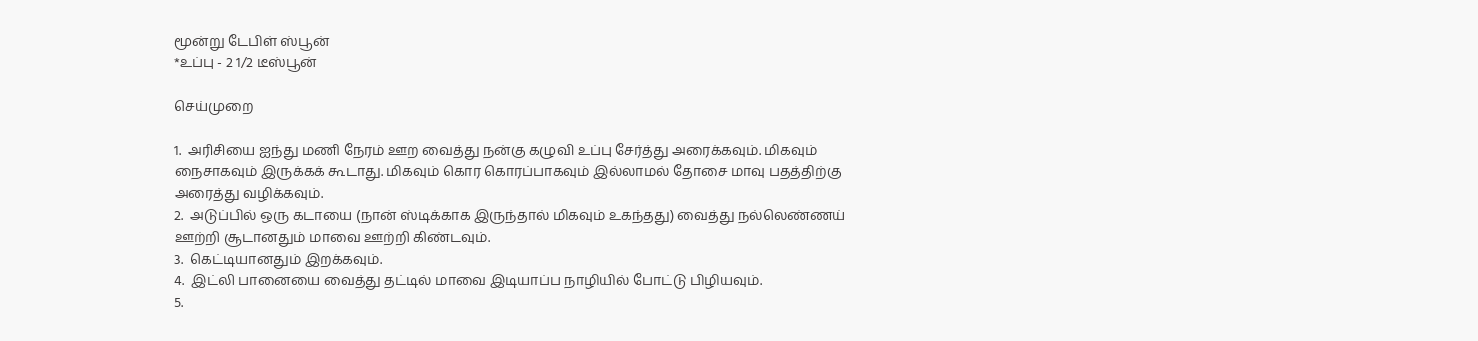மூன்று டேபிள் ஸ்பூன்
*உப்பு - 2 1/2 டீஸ்பூன்

செய்முறை

1.  அரிசியை ஐந்து மணி நேரம் ஊற வைத்து நன்கு கழுவி உப்பு சேர்த்து அரைக்கவும். மிகவும் நைசாகவும் இருக்கக் கூடாது. மிகவும் கொர கொரப்பாகவும் இல்லாமல் தோசை மாவு பதத்திற்கு அரைத்து வழிக்கவும்.
2.  அடுப்பில் ஒரு கடாயை (நான் ஸ்டிக்காக இருந்தால் மிகவும் உகந்தது) வைத்து நல்லெண்ணய் ஊற்றி சூடானதும் மாவை ஊற்றி கிண்டவும்.
3.  கெட்டியானதும் இறக்கவும்.
4.  இட்லி பானையை வைத்து தட்டில் மாவை இடியாப்ப நாழியில் போட்டு பிழியவும்.
5.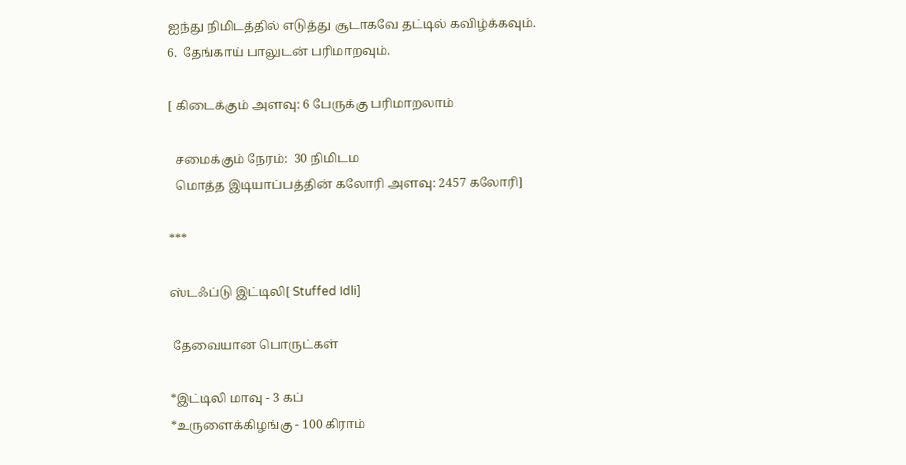ஐந்து நிமிடத்தில் எடுத்து சூடாகவே தட்டில் கவிழ்க்கவும்.
6.  தேங்காய் பாலுடன் பரிமாறவும்.

[ கிடைக்கும் அளவு: 6 பேருக்கு பரிமாறலாம்

  சமைக்கும் நேரம்:  30 நிமிடம
  மொத்த இடியாப்பத்தின் கலோரி அளவு: 2457 கலோரி]

***

ஸ்டஃப்டு இட்டிலி[ Stuffed Idli]

 தேவையான பொருட்கள்

*இட்டிலி மாவு - 3 கப்
*உருளைக்கிழங்கு - 100 கிராம்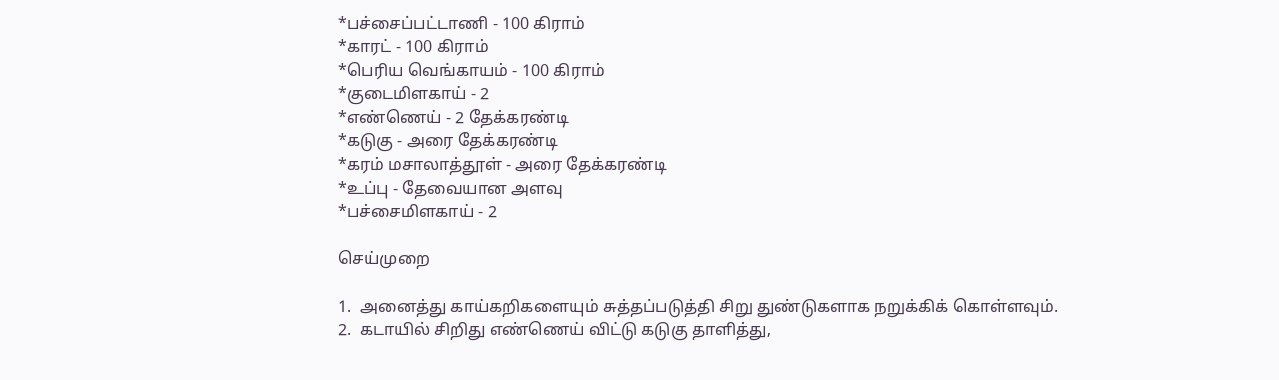*பச்சைப்பட்டாணி - 100 கிராம்
*காரட் - 100 கிராம்
*பெரிய வெங்காயம் - 100 கிராம்
*குடைமிளகாய் - 2
*எண்ணெய் - 2 தேக்கரண்டி
*கடுகு - அரை தேக்கரண்டி
*கரம் மசாலாத்தூள் - அரை தேக்கரண்டி
*உப்பு - தேவையான அளவு
*பச்சைமிளகாய் - 2

செய்முறை

1.  அனைத்து காய்கறிகளையும் சுத்தப்படுத்தி சிறு துண்டுகளாக நறுக்கிக் கொள்ளவும்.
2.  கடாயில் சிறிது எண்ணெய் விட்டு கடுகு தாளித்து,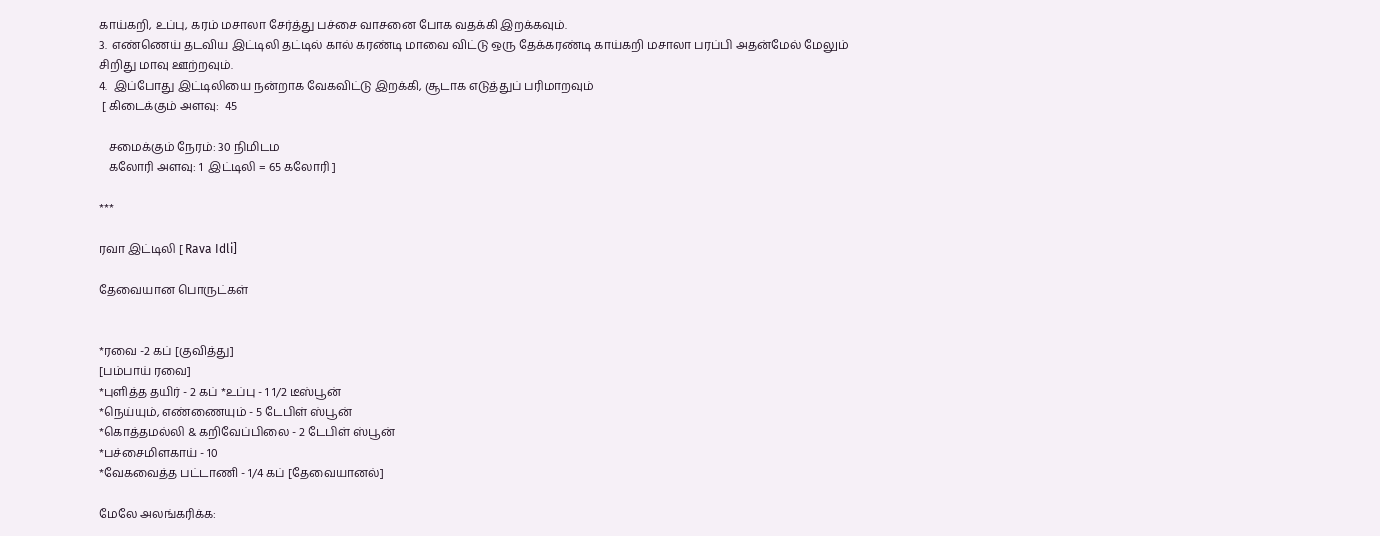காய்கறி, உப்பு, கரம் மசாலா சேர்த்து பச்சை வாசனை போக வதக்கி இறக்கவும்.
3.  எண்ணெய் தடவிய இட்டிலி தட்டில் கால் கரண்டி மாவை விட்டு ஒரு தேக்கரண்டி காய்கறி மசாலா பரப்பி அதன்மேல் மேலும் சிறிது மாவு ஊற்றவும்.
4.  இப்போது இட்டிலியை நன்றாக வேகவிட்டு இறக்கி, சூடாக எடுத்துப் பரிமாறவும்
 [ கிடைக்கும் அளவு:  45

   சமைக்கும் நேரம்: 30 நிமிடம
   கலோரி அளவு: 1  இட்டிலி = 65 கலோரி ]

***

ரவா இட்டிலி [ Rava Idli]

தேவையான பொருட்கள்


*ரவை -2 கப் [குவித்து]
[பம்பாய் ரவை]
*புளித்த தயிர் - 2 கப் *உப்பு - 1 1/2 டீஸ்பூன்
*நெய்யும், எண்ணையும் - 5 டேபிள் ஸ்பூன்
*கொத்தமல்லி & கறிவேப்பிலை - 2 டேபிள் ஸ்பூன்
*பச்சைமிளகாய் - 10
*வேகவைத்த பட்டாணி - 1/4 கப் [தேவையானல்]

மேலே அலங்கரிக்க: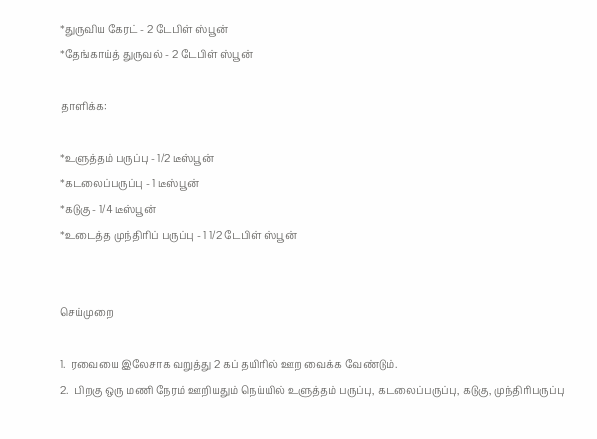*துருவிய கேரட் - 2 டேபிள் ஸ்பூன்
*தேங்காய்த் துருவல் - 2 டேபிள் ஸ்பூன்

தாளிக்க:

*உளுத்தம் பருப்பு - 1/2 டீஸ்பூன்
*கடலைப்பருப்பு - 1 டீஸ்பூன்
*கடுகு - 1/4 டீஸ்பூன்
*உடைத்த முந்திரிப் பருப்பு - 1 1/2 டேபிள் ஸ்பூன்


செய்முறை

1.  ரவையை இலேசாக வறுத்து 2 கப் தயிரில் ஊற வைக்க வேண்டும்.
2.  பிறகு ஒரு மணி நேரம் ஊறியதும் நெய்யில் உளுத்தம் பருப்பு, கடலைப்பருப்பு, கடுகு, முந்திரிபருப்பு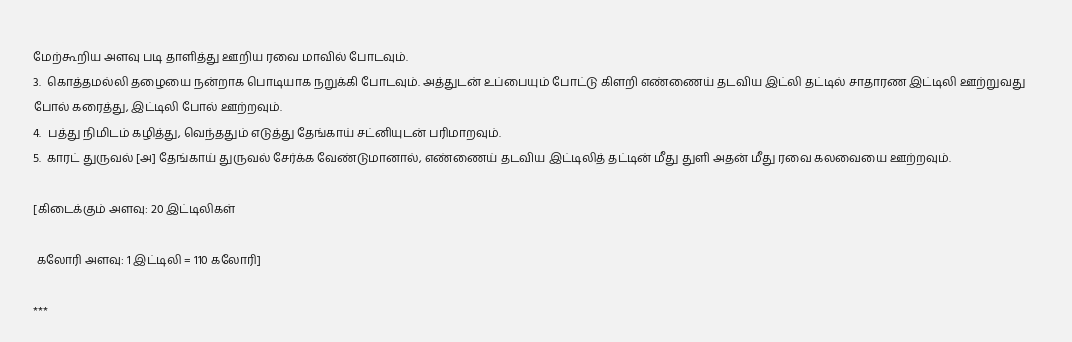மேற்கூறிய அளவு படி தாளித்து ஊறிய ரவை மாவில் போடவும்.
3.  கொத்தமல்லி தழையை நன்றாக பொடியாக நறுக்கி போடவும். அத்துடன் உப்பையும் போட்டு கிளறி எண்ணைய் தடவிய இட்லி தட்டில் சாதாரண இட்டிலி ஊற்றுவது போல் கரைத்து, இட்டிலி போல் ஊற்றவும்.
4.  பத்து நிமிடம் கழித்து, வெந்ததும் எடுத்து தேங்காய் சட்னியுடன் பரிமாறவும்.
5.  காரட் துருவல் [அ] தேங்காய் துருவல் சேர்க்க வேண்டுமானால், எண்ணைய் தடவிய இட்டிலித் தட்டின் மீது துளி அதன் மீது ரவை கலவையை ஊற்றவும்.

[கிடைக்கும் அளவு: 20 இட்டிலிகள்

 கலோரி அளவு: 1 இட்டிலி = 110 கலோரி]

***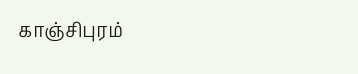காஞ்சிபுரம்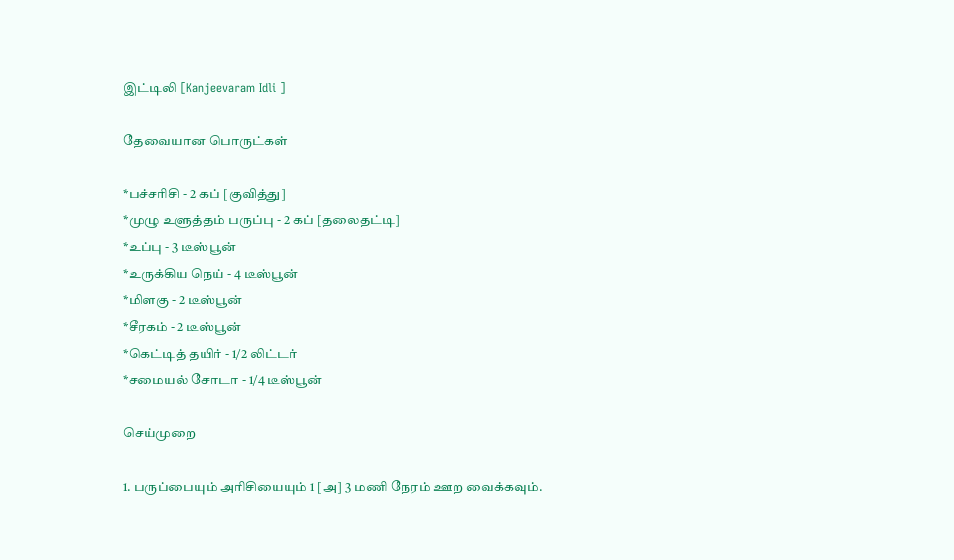இட்டிலி [Kanjeevaram Idli ]

தேவையான பொருட்கள்

*பச்சரிசி - 2 கப் [குவித்து]
*முழு உளுத்தம் பருப்பு - 2 கப் [தலைதட்டி]
*உப்பு - 3 டீஸ்பூன்
*உருக்கிய நெய் - 4 டீஸ்பூன்
*மிளகு - 2 டீஸ்பூன்
*சீரகம் - 2 டீஸ்பூன்
*கெட்டித் தயிர் - 1/2 லிட்டர்
*சமையல் சோடா - 1/4 டீஸ்பூன்

செய்முறை

1. பருப்பையும் அரிசியையும் 1 [அ] 3 மணி நேரம் ஊற வைக்கவும்.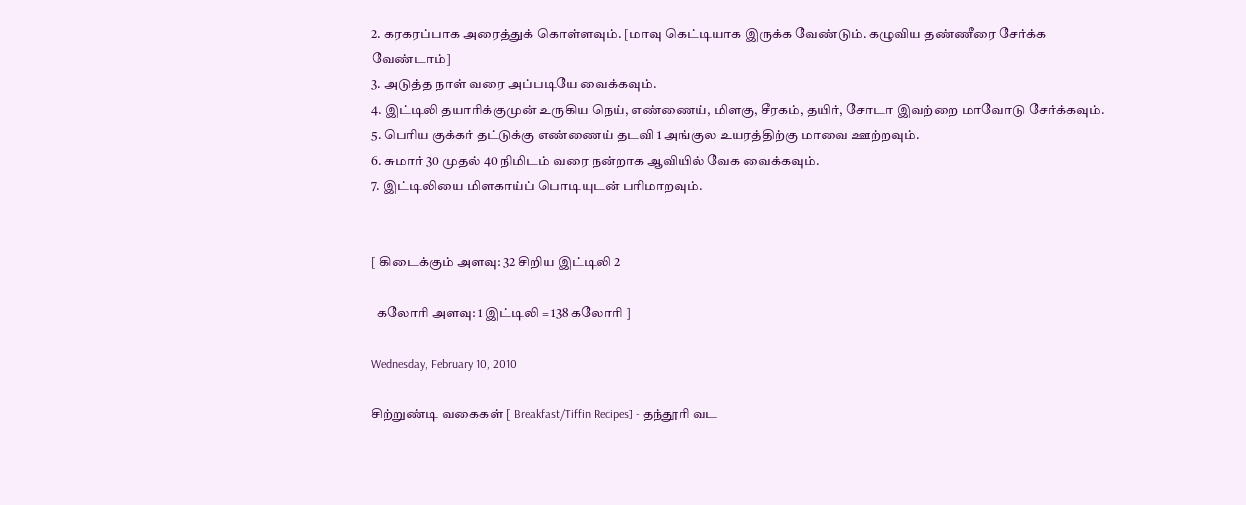2. கரகரப்பாக அரைத்துக் கொள்ளவும். [மாவு கெட்டியாக இருக்க வேண்டும். கழுவிய தண்ணீரை சேர்க்க வேண்டாம்]
3. அடுத்த நாள் வரை அப்படியே வைக்கவும்.
4. இட்டிலி தயாரிக்குமுன் உருகிய நெய், எண்ணைய், மிளகு, சீரகம், தயிர், சோடா இவற்றை மாவோடு சேர்க்கவும்.
5. பெரிய குக்கர் தட்டுக்கு எண்ணைய் தடவி 1 அங்குல உயரத்திற்கு மாவை ஊற்றவும்.
6. சுமார் 30 முதல் 40 நிமிடம் வரை நன்றாக ஆவியில் வேக வைக்கவும்.
7. இட்டிலியை மிளகாய்ப் பொடியுடன் பரிமாறவும்.


[ கிடைக்கும் அளவு: 32 சிறிய இட்டிலி 2

  கலோரி அளவு: 1 இட்டிலி = 138 கலோரி ]

Wednesday, February 10, 2010

சிற்றுண்டி வகைகள் [ Breakfast/Tiffin Recipes] - தந்தூரி வட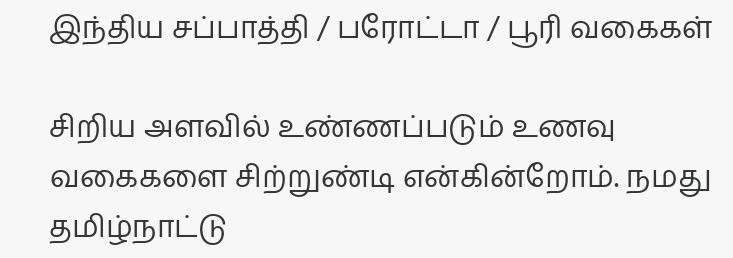இந்திய சப்பாத்தி / பரோட்டா / பூரி வகைகள்

சிறிய அளவில் உண்ணப்படும் உணவு வகைகளை சிற்றுண்டி என்கின்றோம். நமது தமிழ்நாட்டு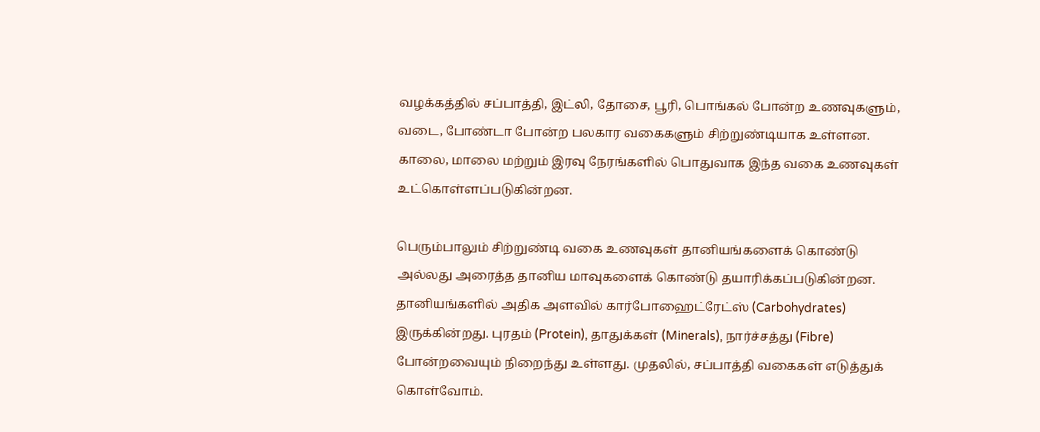வழக்கத்தில் சப்பாத்தி, இட்லி, தோசை, பூரி, பொங்கல் போன்ற உணவுகளும், வடை, போண்டா போன்ற பலகார வகைகளும் சிற்றுண்டியாக உள்ளன. காலை, மாலை மற்றும் இரவு நேரங்களில் பொதுவாக இந்த வகை உணவுகள் உட்கொள்ளப்படுகின்றன.

பெரும்பாலும் சிற்றுண்டி வகை உணவுகள் தானியங்களைக் கொண்டு அல்லது அரைத்த தானிய மாவுகளைக் கொண்டு தயாரிக்கப்படுகின்றன. தானியங்களில் அதிக அளவில் கார்போஹைட்ரேட்ஸ் (Carbohydrates) இருக்கின்றது. புரதம் (Protein), தாதுக்கள் (Minerals), நார்ச்சத்து (Fibre) போன்றவையும் நிறைந்து உள்ளது. முதலில், சப்பாத்தி வகைகள் எடுத்துக் கொள்வோம்.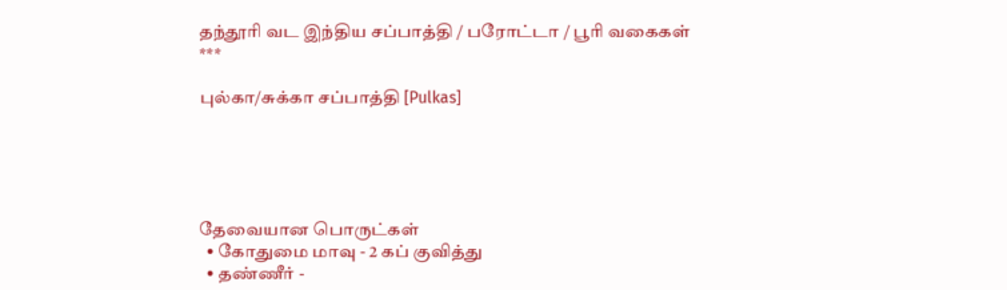தந்தூரி வட இந்திய சப்பாத்தி / பரோட்டா / பூரி வகைகள்
***

புல்கா/சுக்கா சப்பாத்தி [Pulkas]





தேவையான பொருட்கள்
  • கோதுமை மாவு - 2 கப் குவித்து
  • தண்ணீர் -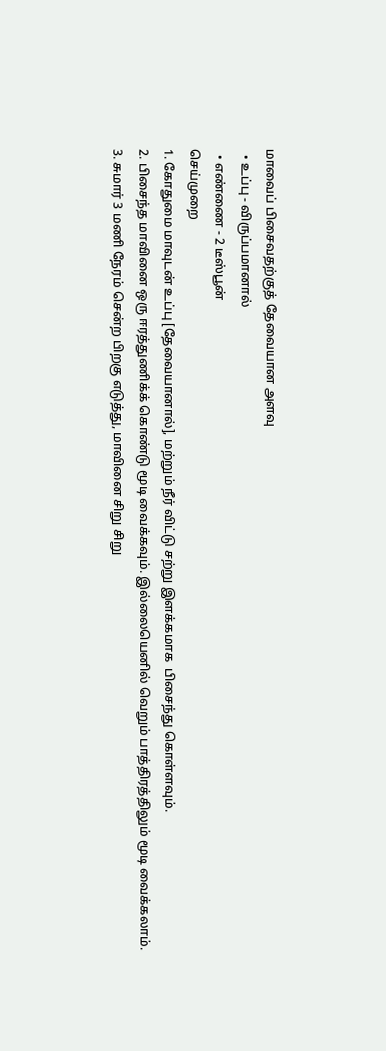மாவைப் பிசைவதற்குத் தேவையான அளவு
  • உப்பு - விருப்பமானால்
  • எண்ணை - 2 டீஸ்பூன்
செய்முறை
1. கோதுமை மாவுடன் உப்பு [தேவையானால்], மற்றும் நீர் விட்டு சற்று இளக்கமாக  பிசைந்து கொள்ளவும்.
2. பிசைந்த மாவினை ஒரு ஈரத்துணிக்க் கொண்டு மூடி வைக்கவும். இல்லையெனில் வெறும் பாத்திரத்திலும் மூடி வைக்கலாம்.
3. சுமார் 3 மணி நேரம் சென்ற பிறகு எடுத்து, மாவினை சிறு சிறு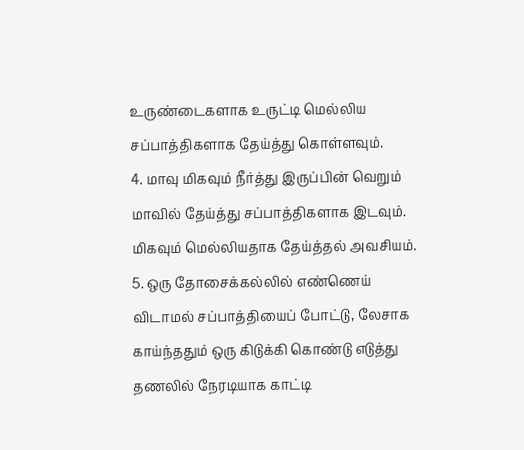உருண்டைகளாக உருட்டி மெல்லிய சப்பாத்திகளாக தேய்த்து கொள்ளவும்.
4. மாவு மிகவும் நீர்த்து இருப்பின் வெறும் மாவில் தேய்த்து சப்பாத்திகளாக இடவும். மிகவும் மெல்லியதாக தேய்த்தல் அவசியம்.
5. ஒரு தோசைக்கல்லில் எண்ணெய் விடாமல் சப்பாத்தியைப் போட்டு, லேசாக காய்ந்ததும் ஒரு கிடுக்கி கொண்டு எடுத்து தணலில் நேரடியாக காட்டி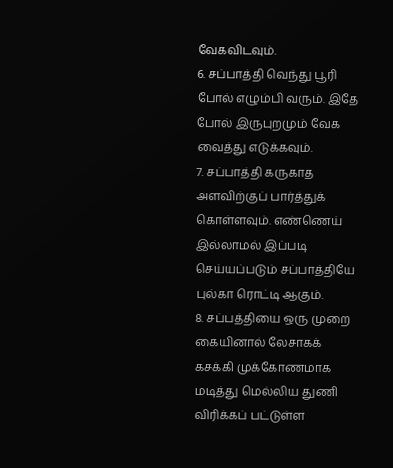வேகவிடவும்.
6. சப்பாத்தி வெந்து பூரி போல் எழும்பி வரும். இதே போல் இருபுறமும் வேக வைத்து எடுக்கவும்.
7. சப்பாத்தி கருகாத அளவிற்குப் பார்த்துக் கொள்ளவும். எண்ணெய் இல்லாமல் இப்படி செய்யப்படும் சப்பாத்தியே புல்கா ரொட்டி ஆகும்.
8. சப்பத்தியை ஒரு முறை கையினால் லேசாகக் கசக்கி முக்கோணமாக மடித்து மெல்லிய துணி விரிக்கப் பட்டுள்ள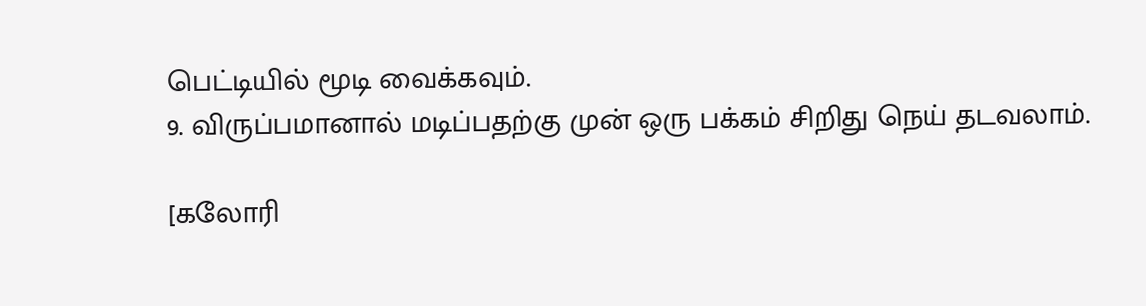பெட்டியில் மூடி வைக்கவும்.
9. விருப்பமானால் மடிப்பதற்கு முன் ஒரு பக்கம் சிறிது நெய் தடவலாம்.

[கலோரி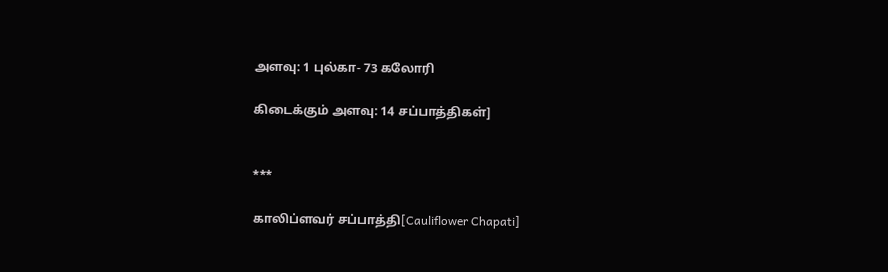அளவு: 1 புல்கா- 73 கலோரி

கிடைக்கும் அளவு: 14 சப்பாத்திகள்]


***

காலிப்ளவர் சப்பாத்தி[Cauliflower Chapati]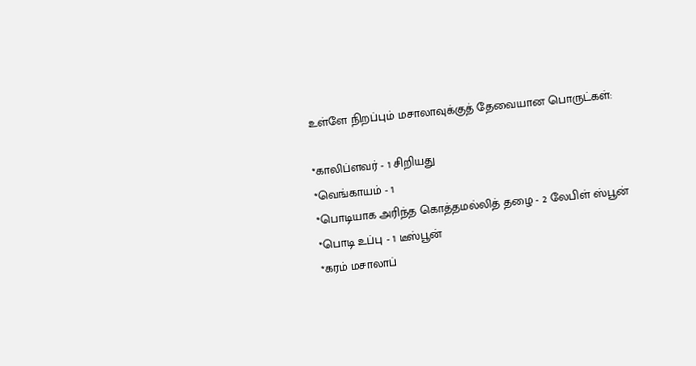உள்ளே நிறப்பும் மசாலாவுக்குத் தேவையான பொருட்கள்:

*காலிப்ளவர் - 1 சிறியது
*வெங்காயம் - 1
*பொடியாக அரிந்த கொத்தமல்லித் தழை - 2 லேபிள் ஸ்பூன்
*பொடி உப்பு - 1 டீஸ்பூன்
*கரம் மசாலாப்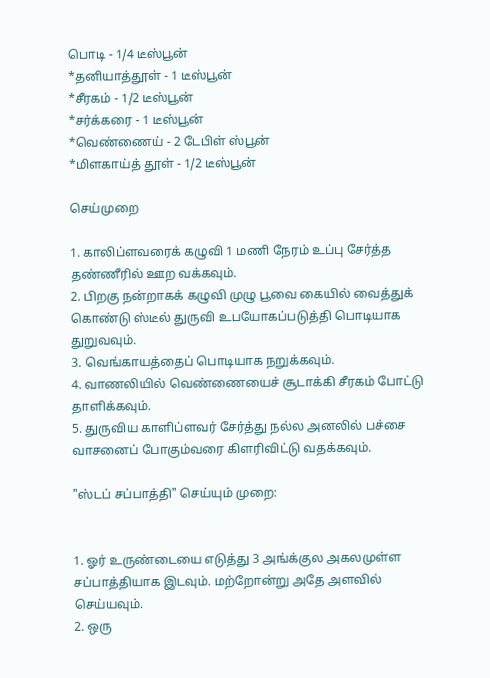பொடி - 1/4 டீஸ்பூன்
*தனியாத்தூள் - 1 டீஸ்பூன்
*சீரகம் - 1/2 டீஸ்பூன்
*சர்க்கரை - 1 டீஸ்பூன்
*வெண்ணைய் - 2 டேபிள் ஸ்பூன்
*மிளகாய்த் தூள் - 1/2 டீஸ்பூன்

செய்முறை

1. காலிப்ளவரைக் கழுவி 1 மணி நேரம் உப்பு சேர்த்த தண்ணீரில் ஊற வக்கவும்.
2. பிறகு நன்றாகக் கழுவி முழு பூவை கையில் வைத்துக் கொண்டு ஸ்டீல் துருவி உபயோகப்படுத்தி பொடியாக துறுவவும்.
3. வெங்காயத்தைப் பொடியாக நறுக்கவும்.
4. வாணலியில் வெண்ணையைச் சூடாக்கி சீரகம் போட்டு தாளிக்கவும்.
5. துருவிய காளிப்ளவர் சேர்த்து நல்ல அனலில் பச்சை வாசனைப் போகும்வரை கிளரிவிட்டு வதக்கவும்.

"ஸ்டப் சப்பாத்தி" செய்யும் முறை:


1. ஓர் உருண்டையை எடுத்து 3 அங்க்குல அகலமுள்ள சப்பாத்தியாக இடவும். மற்றோன்று அதே அளவில் செய்யவும்.
2. ஒரு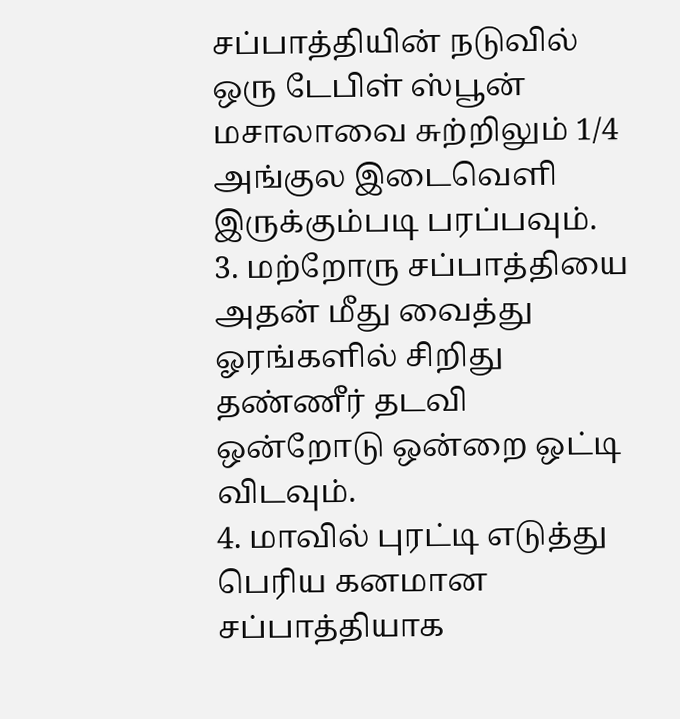சப்பாத்தியின் நடுவில் ஒரு டேபிள் ஸ்பூன் மசாலாவை சுற்றிலும் 1/4 அங்குல இடைவெளி இருக்கும்படி பரப்பவும்.
3. மற்றோரு சப்பாத்தியை அதன் மீது வைத்து ஓரங்களில் சிறிது தண்ணீர் தடவி ஒன்றோடு ஒன்றை ஒட்டி விடவும்.
4. மாவில் புரட்டி எடுத்து பெரிய கனமான சப்பாத்தியாக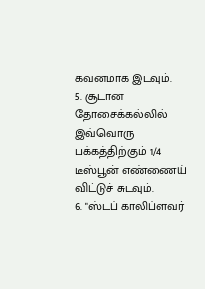கவனமாக இடவும்.
5. சூடான தோசைக்கல்லில் இவ்வொரு பக்கத்திற்கும் 1/4 டீஸ்பூன் எண்ணைய் விட்டுச் சுடவும்.
6. "ஸ்டப் காலிப்ளவர்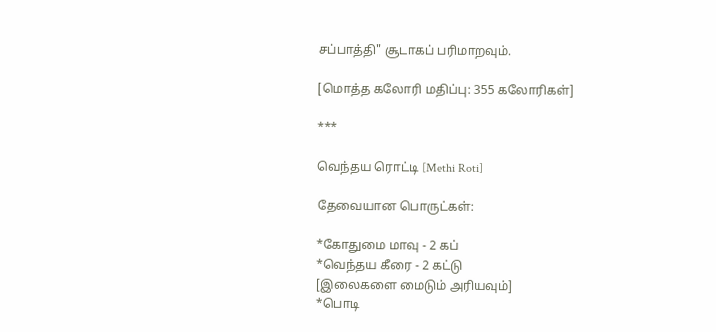சப்பாத்தி" சூடாகப் பரிமாறவும்.

[மொத்த கலோரி மதிப்பு: 355 கலோரிகள்]

***

வெந்தய ரொட்டி [Methi Roti]

தேவையான பொருட்கள்:

*கோதுமை மாவு - 2 கப்
*வெந்தய கீரை - 2 கட்டு
[இலைகளை மைடும் அரியவும்]
*பொடி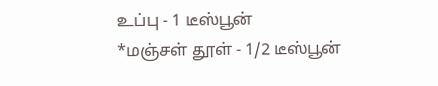உப்பு - 1 டீஸ்பூன்
*மஞ்சள் தூள் - 1/2 டீஸ்பூன்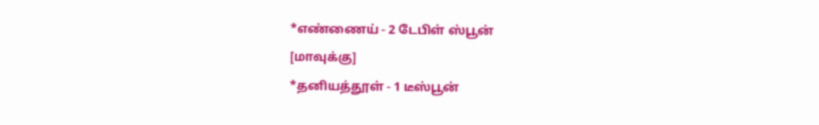*எண்ணைய் - 2 டேபிள் ஸ்பூன்
[மாவுக்கு]
*தனியத்தூள் - 1 டீஸ்பூன்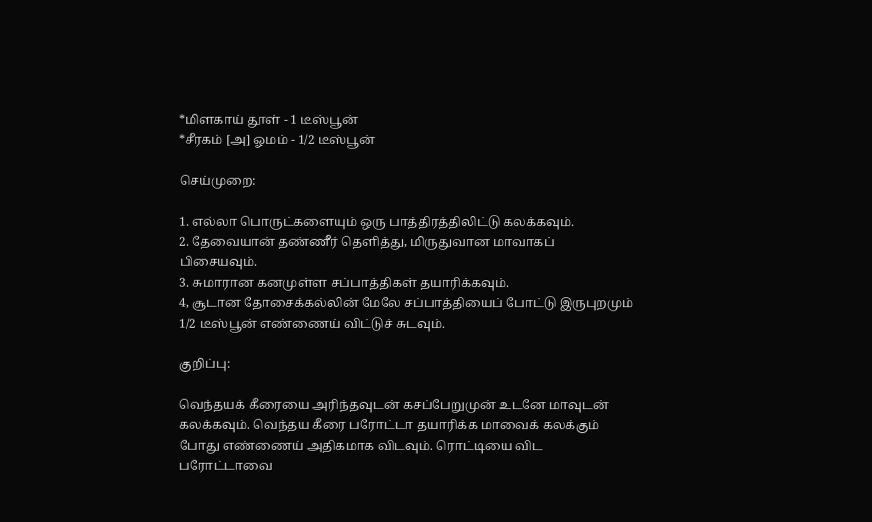*மிளகாய் தூள் - 1 டீஸ்பூன்
*சீரகம் [அ] ஓமம் - 1/2 டீஸ்பூன்

செய்முறை:

1. எல்லா பொருட்களையும் ஒரு பாத்திரத்திலிட்டு கலக்கவும்.
2. தேவையான் தண்ணீர் தெளித்து, மிருதுவான மாவாகப் பிசையவும்.
3. சுமாரான கனமுள்ள சப்பாத்திகள் தயாரிக்கவும்.
4, சூடான தோசைக்கல்லின் மேலே சப்பாத்தியைப் போட்டு இருபுறமும் 1/2 டீஸ்பூன் எண்ணைய் விட்டுச் சுடவும்.

குறிப்பு:

வெந்தயக் கீரையை அரிந்தவுடன் கசப்பேறுமுன் உடனே மாவுடன் கலக்கவும். வெந்தய கீரை பரோட்டா தயாரிக்க மாவைக் கலக்கும் போது எண்ணைய் அதிகமாக விடவும். ரொட்டியை விட பரோட்டாவை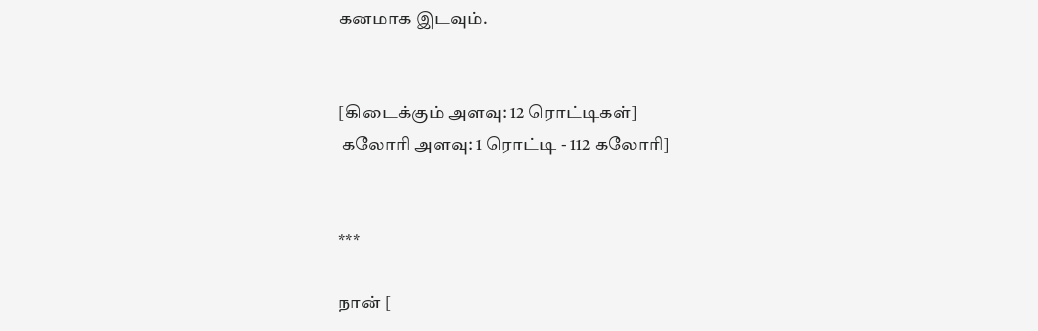கனமாக இடவும்.


[கிடைக்கும் அளவு: 12 ரொட்டிகள்]
 கலோரி அளவு: 1 ரொட்டி - 112 கலோரி]


***

நான் [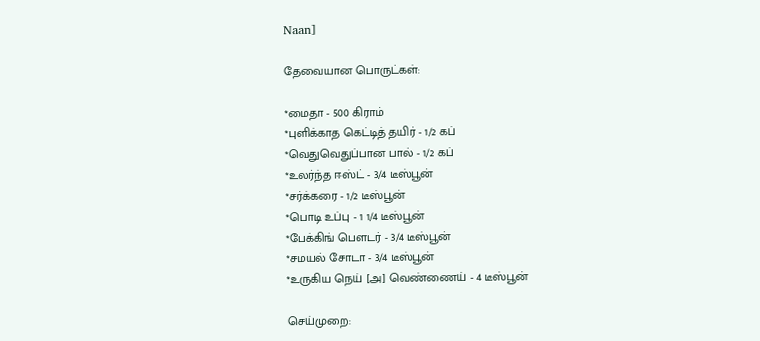Naan]

தேவையான பொருட்கள்:

*மைதா - 500 கிராம்
*புளிக்காத கெட்டித் தயிர் - 1/2 கப்
*வெதுவெதுப்பான பால் - 1/2 கப்
*உலர்ந்த ஈஸ்ட் - 3/4 டீஸ்பூன்
*சர்க்கரை - 1/2 டீஸ்பூன்
*பொடி உப்பு - 1 1/4 டீஸ்பூன்
*பேக்கிங் பௌடர் - 3/4 டீஸ்பூன்
*சமயல் சோடா - 3/4 டீஸ்பூன்
*உருகிய நெய் [அ] வெண்ணைய் - 4 டீஸ்பூன்

செய்முறை: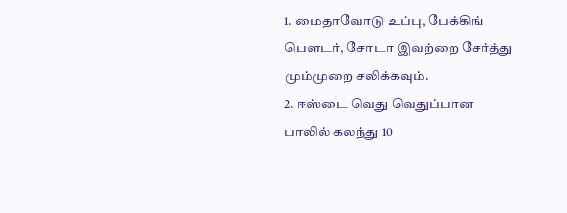1. மைதாவோடு உப்பு, பேக்கிங் பௌடர், சோடா இவற்றை சேர்த்து மும்முறை சலிக்கவும்.
2. ஈஸ்டை வெது வெதுப்பான பாலில் கலந்து 10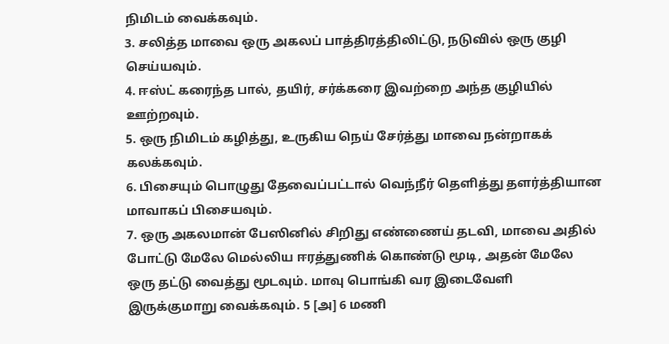நிமிடம் வைக்கவும்.
3. சலித்த மாவை ஒரு அகலப் பாத்திரத்திலிட்டு, நடுவில் ஒரு குழி செய்யவும்.
4. ஈஸ்ட் கரைந்த பால், தயிர், சர்க்கரை இவற்றை அந்த குழியில் ஊற்றவும்.
5. ஒரு நிமிடம் கழித்து, உருகிய நெய் சேர்த்து மாவை நன்றாகக் கலக்கவும்.
6. பிசையும் பொழுது தேவைப்பட்டால் வெந்நீர் தெளித்து தளர்த்தியான மாவாகப் பிசையவும்.
7. ஒரு அகலமான் பேஸினில் சிறிது எண்ணைய் தடவி, மாவை அதில் போட்டு மேலே மெல்லிய ஈரத்துணிக் கொண்டு மூடி, அதன் மேலே ஒரு தட்டு வைத்து மூடவும். மாவு பொங்கி வர இடைவேளி இருக்குமாறு வைக்கவும். 5 [அ] 6 மணி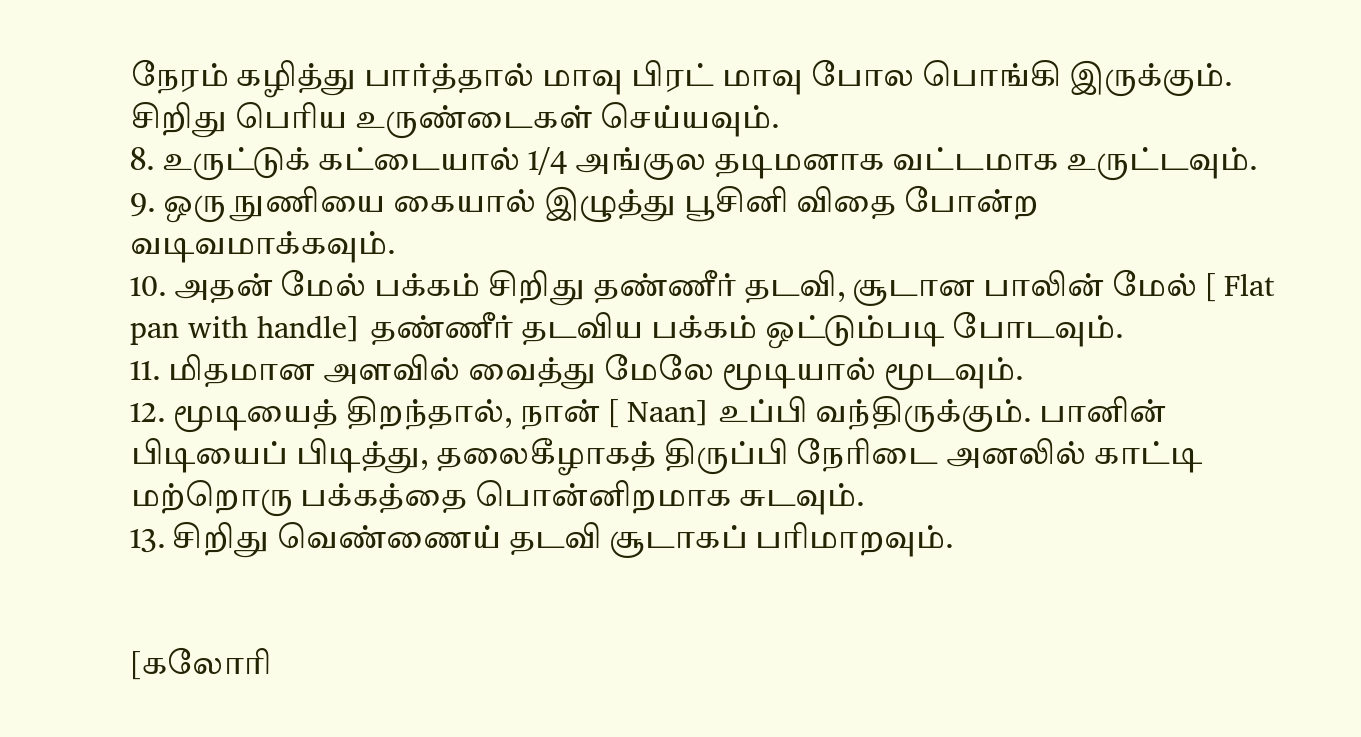நேரம் கழித்து பார்த்தால் மாவு பிரட் மாவு போல பொங்கி இருக்கும். சிறிது பெரிய உருண்டைகள் செய்யவும்.
8. உருட்டுக் கட்டையால் 1/4 அங்குல தடிமனாக வட்டமாக உருட்டவும்.
9. ஒரு நுணியை கையால் இழுத்து பூசினி விதை போன்ற வடிவமாக்கவும்.
10. அதன் மேல் பக்கம் சிறிது தண்ணீர் தடவி, சூடான பாலின் மேல் [ Flat pan with handle] தண்ணீர் தடவிய பக்கம் ஒட்டும்படி போடவும்.
11. மிதமான அளவில் வைத்து மேலே மூடியால் மூடவும்.
12. மூடியைத் திறந்தால், நான் [ Naan] உப்பி வந்திருக்கும். பானின் பிடியைப் பிடித்து, தலைகீழாகத் திருப்பி நேரிடை அனலில் காட்டி மற்றொரு பக்கத்தை பொன்னிறமாக சுடவும்.
13. சிறிது வெண்ணைய் தடவி சூடாகப் பரிமாறவும்.


[கலோரி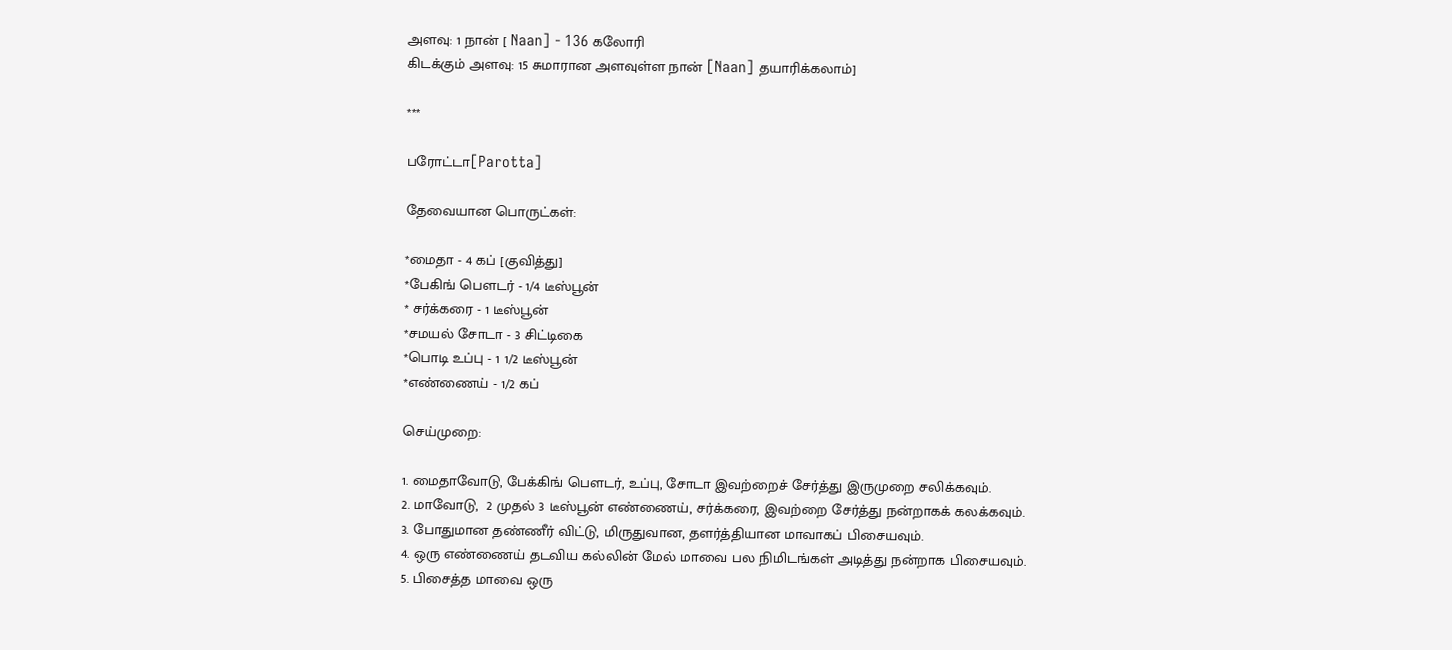அளவு: 1 நான் [ Naan] - 136 கலோரி
கிடக்கும் அளவு: 15 சுமாரான அளவுள்ள நான் [Naan] தயாரிக்கலாம்]

***

பரோட்டா[Parotta]

தேவையான பொருட்கள்:

*மைதா - 4 கப் [குவித்து]
*பேகிங் பௌடர் - 1/4 டீஸ்பூன்
* சர்க்கரை - 1 டீஸ்பூன்
*சமயல் சோடா - 3 சிட்டிகை
*பொடி உப்பு - 1 1/2 டீஸ்பூன்
*எண்ணைய் - 1/2 கப்

செய்முறை:

1. மைதாவோடு, பேக்கிங் பௌடர், உப்பு, சோடா இவற்றைச் சேர்த்து இருமுறை சலிக்கவும்.
2. மாவோடு,  2 முதல் 3 டீஸ்பூன் எண்ணைய், சர்க்கரை, இவற்றை சேர்த்து நன்றாகக் கலக்கவும்.
3. போதுமான தண்ணீர் விட்டு, மிருதுவான, தளர்த்தியான மாவாகப் பிசையவும்.
4. ஒரு எண்ணைய் தடவிய கல்லின் மேல் மாவை பல நிமிடங்கள் அடித்து நன்றாக பிசையவும்.
5. பிசைத்த மாவை ஒரு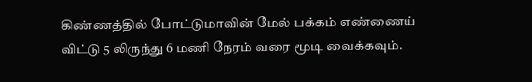கிண்ணத்தில் போட்டுமாவின் மேல் பக்கம் எண்ணைய் விட்டு 5 லிருந்து 6 மணி நேரம் வரை மூடி வைக்கவும்.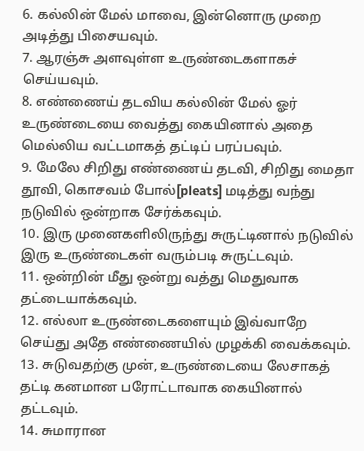6. கல்லின் மேல் மாவை, இன்னொரு முறை அடித்து பிசையவும்.
7. ஆரஞ்சு அளவுள்ள உருண்டைகளாகச் செய்யவும்.
8. எண்ணைய் தடவிய கல்லின் மேல் ஓர் உருண்டையை வைத்து கையினால் அதை மெல்லிய வட்டமாகத் தட்டிப் பரப்பவும்.
9. மேலே சிறிது எண்ணைய் தடவி, சிறிது மைதா தூவி, கொசவம் போல்[pleats] மடித்து வந்து நடுவில் ஒன்றாக சேர்க்கவும்.
10. இரு முனைகளிலிருந்து சுருட்டினால் நடுவில் இரு உருண்டைகள் வரும்படி சுருட்டவும்.
11. ஒன்றின் மீது ஒன்று வத்து மெதுவாக தட்டையாக்கவும்.
12. எல்லா உருண்டைகளையும் இவ்வாறே செய்து அதே எண்ணையில் முழக்கி வைக்கவும்.
13. சுடுவதற்கு முன், உருண்டையை லேசாகத் தட்டி கனமான பரோட்டாவாக கையினால் தட்டவும்.
14. சுமாரான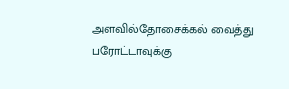அளவில்தோசைக்கல் வைத்து பரோட்டாவுக்கு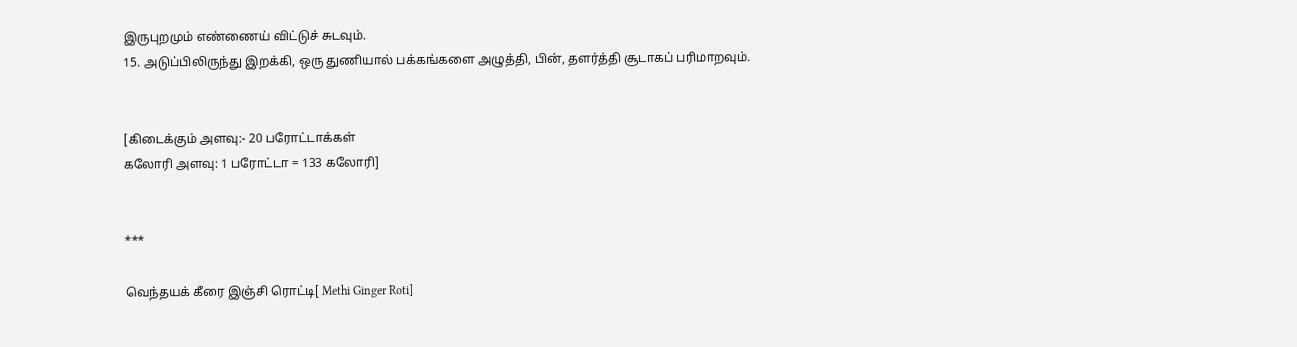இருபுறமும் எண்ணைய் விட்டுச் சுடவும்.
15. அடுப்பிலிருந்து இறக்கி, ஒரு துணியால் பக்கங்களை அழுத்தி, பின், தளர்த்தி சூடாகப் பரிமாறவும்.


[கிடைக்கும் அளவு:- 20 பரோட்டாக்கள்
கலோரி அளவு: 1 பரோட்டா = 133 கலோரி]


***

வெந்தயக் கீரை இஞ்சி ரொட்டி[ Methi Ginger Roti]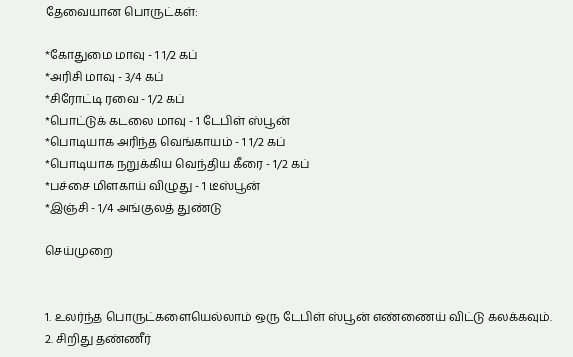தேவையான பொருட்கள்:

*கோதுமை மாவு - 1 1/2 கப்
*அரிசி மாவு - 3/4 கப்
*சிரோட்டி ரவை - 1/2 கப்
*பொட்டுக் கடலை மாவு - 1 டேபிள் ஸ்பூன்
*பொடியாக அரிந்த வெங்காயம் - 1 1/2 கப்
*பொடியாக நறுக்கிய வெந்திய கீரை - 1/2 கப்
*பச்சை மிளகாய் விழுது - 1 டீஸ்பூன்
*இஞ்சி - 1/4 அங்குலத் துண்டு

செய்முறை


1. உலர்ந்த பொருட்களையெல்லாம் ஒரு டேபிள் ஸ்பூன் எண்ணைய் விட்டு கலக்கவும்.
2. சிறிது தண்ணீர்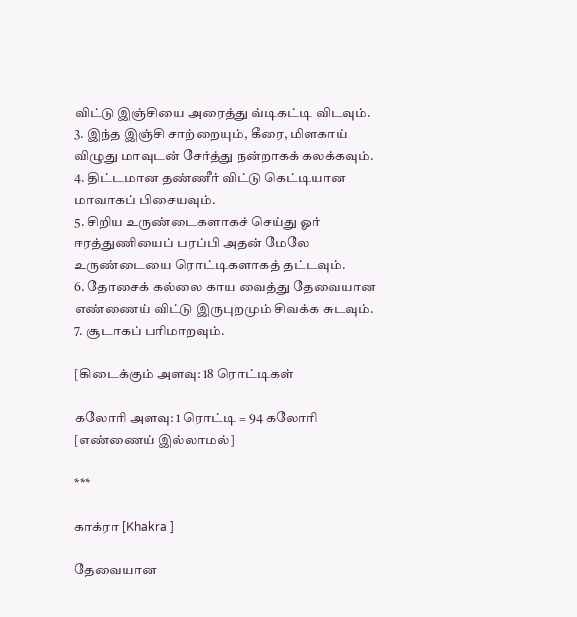விட்டு இஞ்சியை அரைத்து வ்டிகட்டி விடவும்.
3. இந்த இஞ்சி சாற்றையும், கீரை, மிளகாய் விழுது மாவுடன் சேர்த்து நன்றாகக் கலக்கவும்.
4. திட்டமான தண்ணீர் விட்டு கெட்டியான மாவாகப் பிசையவும்.
5. சிறிய உருண்டைகளாகச் செய்து ஓர் ஈரத்துணியைப் பரப்பி அதன் மேலே உருண்டையை ரொட்டிகளாகத் தட்டவும்.
6. தோசைக் கல்லை காய வைத்து தேவையான எண்ணைய் விட்டு இருபுறமும் சிவக்க சுடவும்.
7. சூடாகப் பரிமாறவும்.

[கிடைக்கும் அளவு: 18 ரொட்டிகள்

கலோரி அளவு: 1 ரொட்டி = 94 கலோரி
[எண்ணைய் இல்லாமல்]

***

காக்ரா [Khakra ]

தேவையான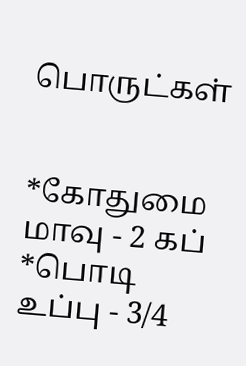பொருட்கள்


*கோதுமை மாவு - 2 கப்
*பொடி உப்பு - 3/4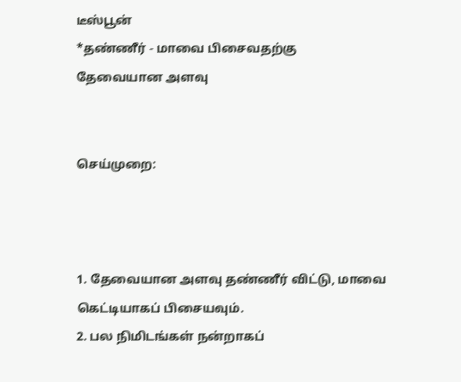டீஸ்பூன்
*தண்ணீர் - மாவை பிசைவதற்கு
தேவையான அளவு


செய்முறை:



1. தேவையான அளவு தண்ணீர் விட்டு, மாவை கெட்டியாகப் பிசையவும்.
2. பல நிமிடங்கள் நன்றாகப்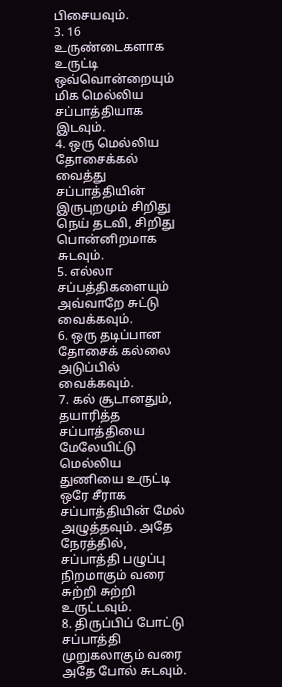பிசையவும்.
3. 16 உருண்டைகளாக உருட்டி ஒவ்வொன்றையும் மிக மெல்லிய சப்பாத்தியாக இடவும்.
4. ஒரு மெல்லிய தோசைக்கல் வைத்து சப்பாத்தியின் இருபுறமும் சிறிது நெய் தடவி, சிறிது பொன்னிறமாக சுடவும்.
5. எல்லா சப்பத்திகளையும் அவ்வாறே சுட்டு வைக்கவும்.
6. ஒரு தடிப்பான தோசைக் கல்லை அடுப்பில் வைக்கவும்.
7. கல் சூடானதும், தயாரித்த சப்பாத்தியை மேலேயிட்டு மெல்லிய துணியை உருட்டி ஒரே சீராக சப்பாத்தியின் மேல் அழுத்தவும். அதே நேரத்தில், சப்பாத்தி பழுப்பு நிறமாகும் வரை சுற்றி சுற்றி உருட்டவும்.
8. திருப்பிப் போட்டு சப்பாத்தி முறுகலாகும் வரை அதே போல் சுடவும்.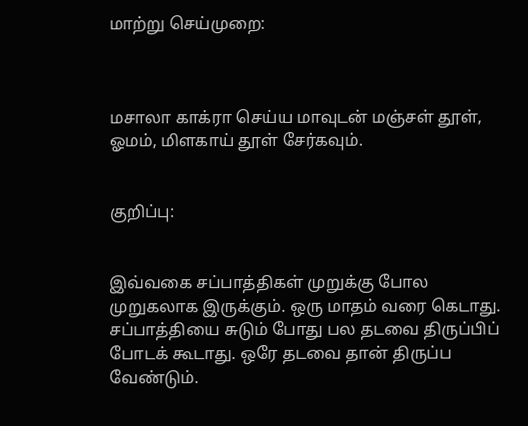மாற்று செய்முறை:



மசாலா காக்ரா செய்ய மாவுடன் மஞ்சள் தூள், ஓமம், மிளகாய் தூள் சேர்கவும்.


குறிப்பு:


இவ்வகை சப்பாத்திகள் முறுக்கு போல முறுகலாக இருக்கும். ஒரு மாதம் வரை கெடாது. சப்பாத்தியை சுடும் போது பல தடவை திருப்பிப் போடக் கூடாது. ஒரே தடவை தான் திருப்ப வேண்டும்.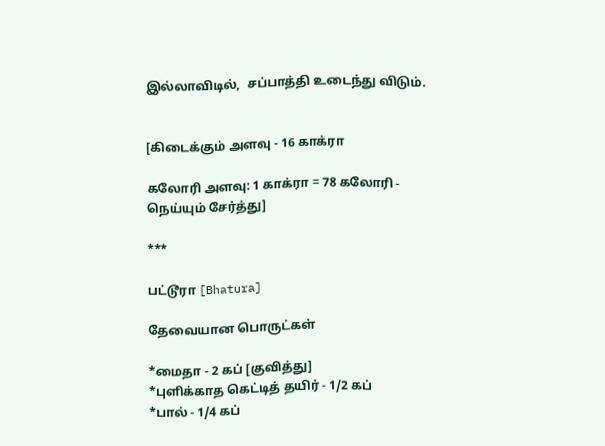இல்லாவிடில்,  சப்பாத்தி உடைந்து விடும்.


[கிடைக்கும் அளவு - 16 காக்ரா

கலோரி அளவு: 1 காக்ரா = 78 கலோரி -
நெய்யும் சேர்த்து]

***

பட்டூரா [Bhatura]

தேவையான பொருட்கள்

*மைதா - 2 கப் [குவித்து]
*புளிக்காத கெட்டித் தயிர் - 1/2 கப்
*பால் - 1/4 கப்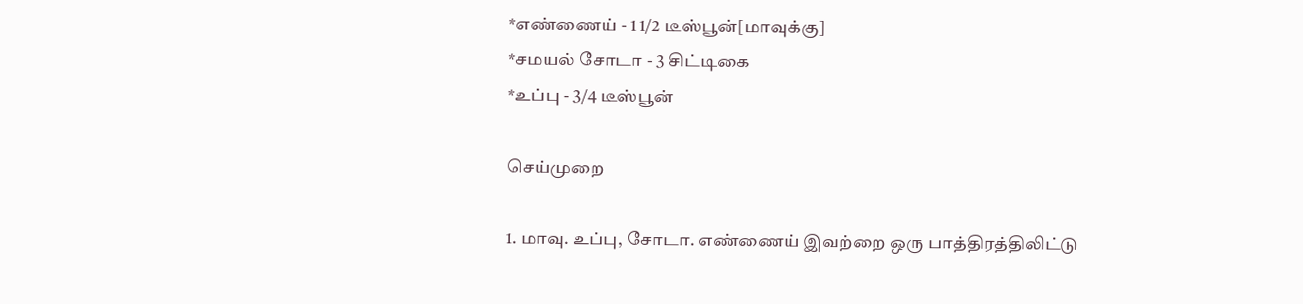*எண்ணைய் - 1 1/2 டீஸ்பூன்[மாவுக்கு]
*சமயல் சோடா - 3 சிட்டிகை
*உப்பு - 3/4 டீஸ்பூன்

செய்முறை

1. மாவு. உப்பு, சோடா. எண்ணைய் இவற்றை ஒரு பாத்திரத்திலிட்டு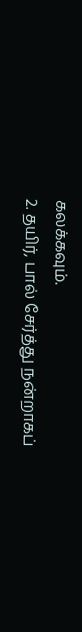கலக்கவும்.
2. தயிர், பால் சேர்த்து நன்றாகப்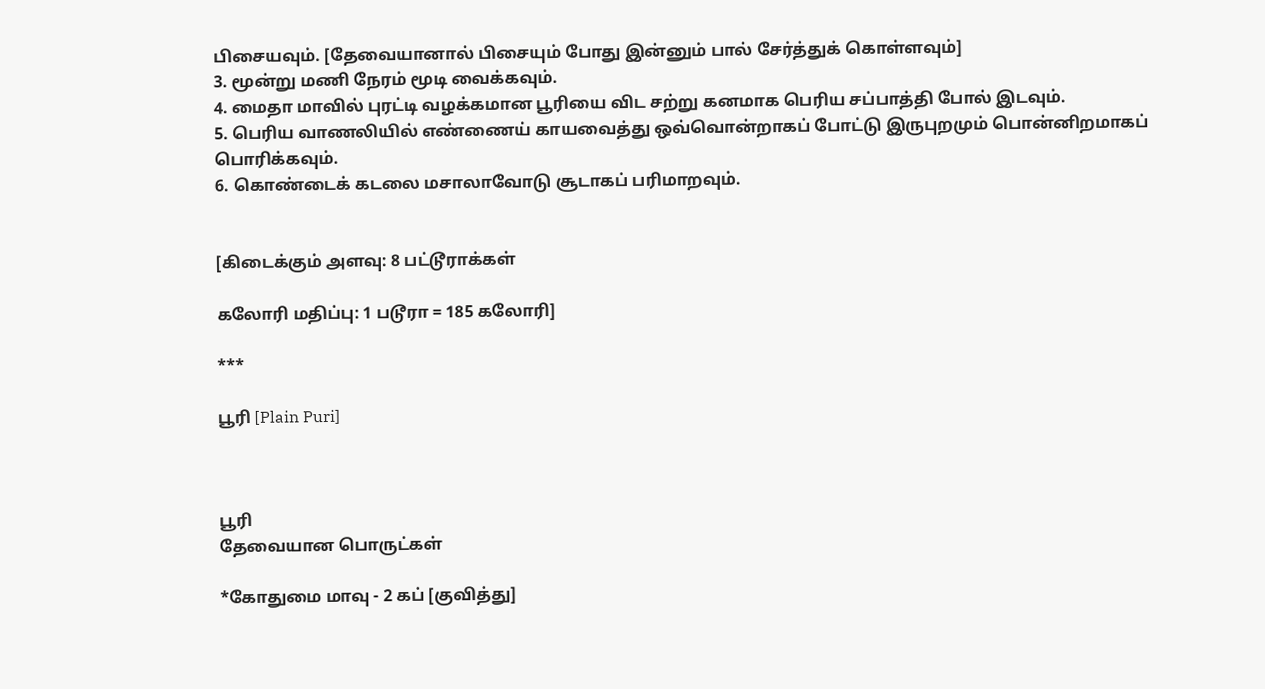பிசையவும். [தேவையானால் பிசையும் போது இன்னும் பால் சேர்த்துக் கொள்ளவும்]
3. மூன்று மணி நேரம் மூடி வைக்கவும்.
4. மைதா மாவில் புரட்டி வழக்கமான பூரியை விட சற்று கனமாக பெரிய சப்பாத்தி போல் இடவும்.
5. பெரிய வாணலியில் எண்ணைய் காயவைத்து ஒவ்வொன்றாகப் போட்டு இருபுறமும் பொன்னிறமாகப் பொரிக்கவும்.
6. கொண்டைக் கடலை மசாலாவோடு சூடாகப் பரிமாறவும்.


[கிடைக்கும் அளவு: 8 பட்டூராக்கள்

கலோரி மதிப்பு: 1 படூரா = 185 கலோரி]

***

பூரி [Plain Puri]



பூரி
தேவையான பொருட்கள்

*கோதுமை மாவு - 2 கப் [குவித்து]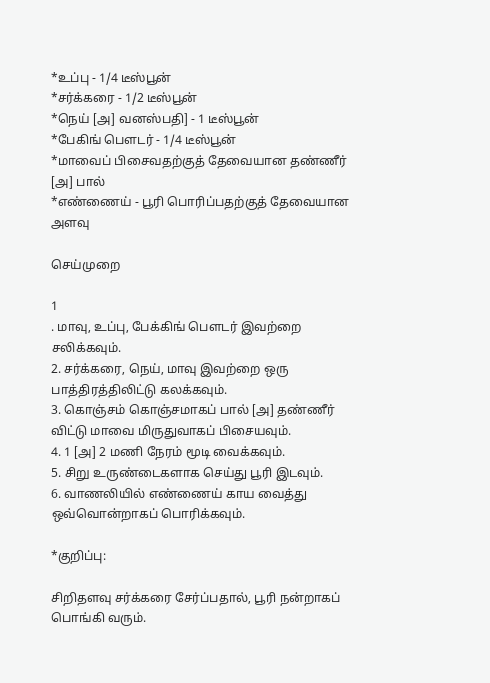*உப்பு - 1/4 டீஸ்பூன்
*சர்க்கரை - 1/2 டீஸ்பூன்
*நெய் [அ] வனஸ்பதி] - 1 டீஸ்பூன்
*பேகிங் பௌடர் - 1/4 டீஸ்பூன்
*மாவைப் பிசைவதற்குத் தேவையான தண்ணீர் [அ] பால்
*எண்ணைய் - பூரி பொரிப்பதற்குத் தேவையான அளவு

செய்முறை

1
. மாவு, உப்பு, பேக்கிங் பௌடர் இவற்றை சலிக்கவும்.
2. சர்க்கரை, நெய், மாவு இவற்றை ஒரு பாத்திரத்திலிட்டு கலக்கவும்.
3. கொஞ்சம் கொஞ்சமாகப் பால் [அ] தண்ணீர் விட்டு மாவை மிருதுவாகப் பிசையவும்.
4. 1 [அ] 2 மணி நேரம் மூடி வைக்கவும்.
5. சிறு உருண்டைகளாக செய்து பூரி இடவும்.
6. வாணலியில் எண்ணைய் காய வைத்து ஒவ்வொன்றாகப் பொரிக்கவும்.

*குறிப்பு:

சிறிதளவு சர்க்கரை சேர்ப்பதால், பூரி நன்றாகப் பொங்கி வரும்.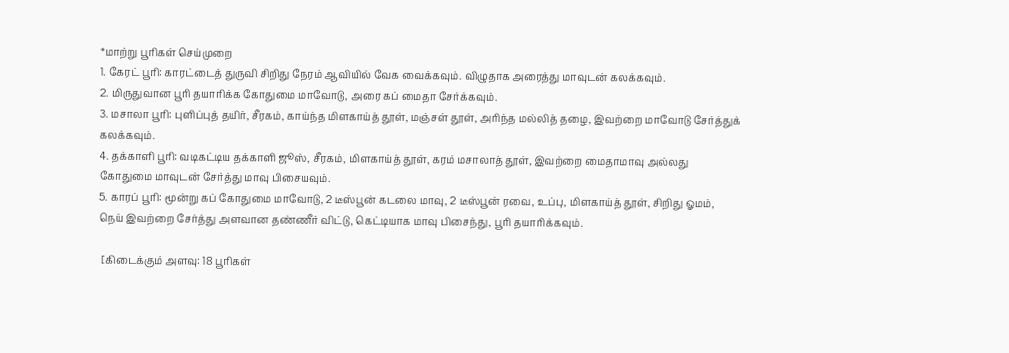*மாற்று பூரிகள் செய்முறை
1. கேரட் பூரி: காரட்டைத் துருவி சிறிது நேரம் ஆவியில் வேக வைக்கவும். விழுதாக அரைத்து மாவுடன் கலக்கவும்.
2. மிருதுவான பூரி தயாரிக்க கோதுமை மாவோடு, அரை கப் மைதா சேர்க்கவும்.
3. மசாலா பூரி: புளிப்புத் தயிர், சீரகம், காய்ந்த மிளகாய்த் தூள், மஞ்சள் தூள், அரிந்த மல்லித் தழை, இவற்றை மாவோடு சேர்த்துக் கலக்கவும்.
4. தக்காளி பூரி: வடிகட்டிய தக்காளி ஜூஸ், சீரகம், மிளகாய்த் தூள், கரம் மசாலாத் தூள், இவற்றை மைதாமாவு அல்லது கோதுமை மாவுடன் சேர்த்து மாவு பிசையவும்.
5. காரப் பூரி: மூன்று கப் கோதுமை மாவோடு, 2 டீஸ்பூன் கடலை மாவு, 2 டீஸ்பூன் ரவை, உப்பு, மிளகாய்த் தூள், சிறிது ஓமம், நெய் இவற்றை சேர்த்து அளவான தண்ணீர் விட்டு, கெட்டியாக மாவு பிசைந்து, பூரி தயாரிக்கவும்.

 [கிடைக்கும் அளவு: 18 பூரிகள்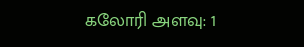கலோரி அளவு: 1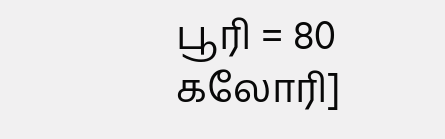பூரி = 80 கலோரி]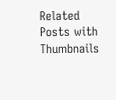Related Posts with Thumbnails